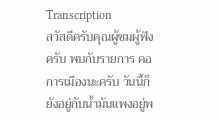Transcription
สวัสดีครับคุณผู้ชมผู้ฟังครับ พบกับรายการ คอการเมืองนะครับ วันนี้ก็ยังอยู่กับน้ำมันแพงอยู่พ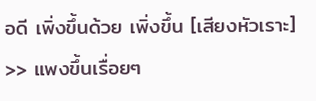อดี เพิ่งขึ้นด้วย เพิ่งขึ้น [เสียงหัวเราะ]
>> แพงขึ้นเรื่อยๆ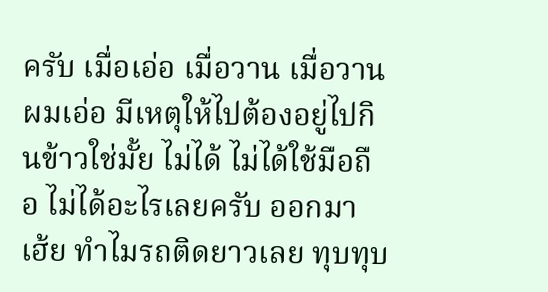ครับ เมื่อเอ่อ เมื่อวาน เมื่อวานผมเอ่อ มีเหตุให้ไปต้องอยู่ไปกินข้าวใช่มั้ย ไม่ได้ ไม่ได้ใช้มือถือ ไม่ได้อะไรเลยครับ ออกมา เฮ้ย ทำไมรถติดยาวเลย ทุบทุบ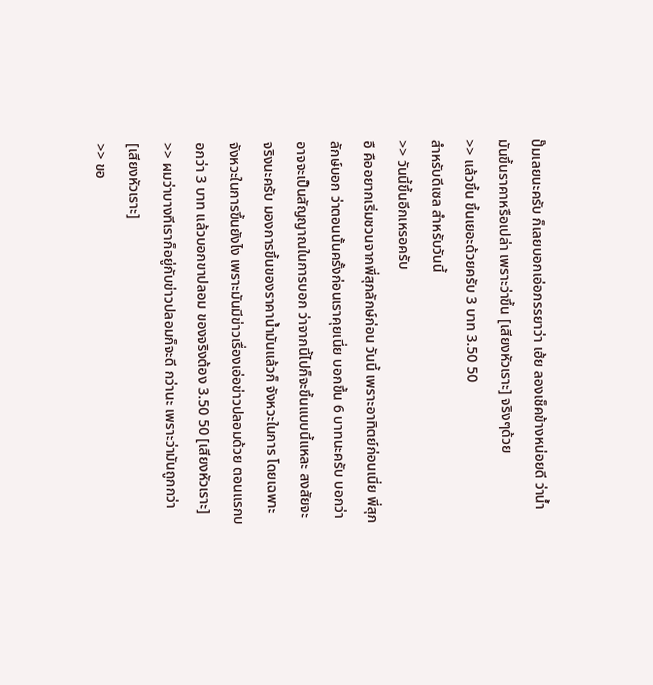ปั๊มเลยนะครับ ก็เลยบอกเอ่อภรรยาว่า เฮ้ย ลองเช็คข้างหน่อยดี ว่าน้ำมันขึ้นราคาหรือเปล่า เพราะว่าขึ้น [เสียงหัวเราะ] จริงๆด้วย
>> แล้วขึ้น ขึ้นเยอะด้วยครับ 3 บาท 3.50 50
สำหรับดีเซล สำหรับวันนี้
>> วันนี้ขึ้นอีกเหรอครับ
อื คืออยากเริ่มชวนจากพี่สุภลักษ์ก่อน วันนี้ เพราะอาทิตย์ก่อนเนี่ย พี่สุภลักษ์บอก ว่าตอนนั้นครั้งก่อนเราคุยเนี่ย บอกขึ้น 6 บาทนะครับ บอกว่าอาจจะเป็นสัญญาณในการบอก ว่าจากนี้ไปก็จะขึ้นแบบนี้แหละ สงสัยจะจริงนะครับ มองการขึ้นของราคาน้ำมันแล้วก็ จังหวะในการ โดยเฉพาะจังหวะในการขึ้นยังไง เพราะมันมีข่าวเรื่องเอ่อข่าวปลอมด้วย ตอนแรกบอกว่า 3 บาท แล้วบอกขาปลอม ของจริงต้อง 3.50 50 [เสียงหัวเราะ]
>> ผมว่าบางทีเราก็อยู่กับข่าวปลอมก็จะดี กว่านะ เพราะว่ามันถูกกว่า [เสียงหัวเราะ]
>> ขอ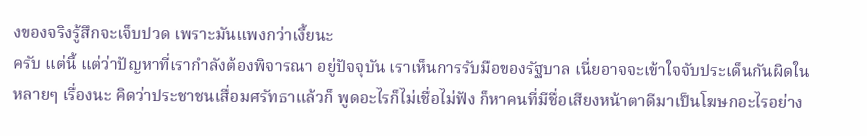งของจริงรู้สึกจะเจ็บปวด เพราะมันแพงกว่าเงี้ยนะ
ครับ แต่นี้ แต่ว่าปัญหาที่เรากำลังต้องพิจารณา อยู่ปัจจุบัน เราเห็นการรับมือของรัฐบาล เนี่ยอาจจะเข้าใจจับประเด็นกันผิดในหลายๆ เรื่องนะ คิดว่าประชาชนเสื่อมศรัทธาแล้วก็ พูดอะไรก็ไม่เชื่อไม่ฟัง ก็หาคนที่มีชื่อเสียงหน้าตาดีมาเป็นโฆษกอะไรอย่าง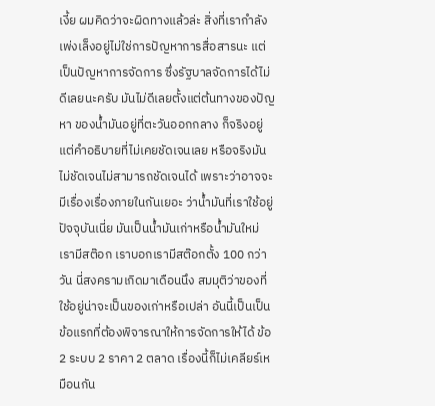เงี้ย ผมคิดว่าจะผิดทางแล้วล่ะ สิ่งที่เรากำลังเพ่งเล็งอยู่ไม่ใช่การปัญหาการสื่อสารนะ แต่เป็นปัญหาการจัดการ ซึ่งรัฐบาลจัดการได้ไม่ดีเลยนะครับ มันไม่ดีเลยตั้งแต่ต้นทางของปัญหา ของน้ำมันอยู่ที่ตะวันออกกลาง ก็จริงอยู่ แต่คำอธิบายที่ไม่เคยชัดเจนเลย หรือจริงมันไม่ชัดเจนไม่สามารถชัดเจนได้ เพราะว่าอาจจะมีเรื่องเรื่องภายในกันเยอะ ว่าน้ำมันที่เราใช้อยู่ปัจจุบันเนี่ย มันเป็นน้ำมันเก่าหรือน้ำมันใหม่ เรามีสต๊อก เราบอกเรามีสต๊อกตั้ง 100 กว่าวัน นี่สงครามเกิดมาเดือนนึง สมมุติว่าของที่ใช้อยู่น่าจะเป็นของเก่าหรือเปล่า อันนี้เป็นเป็นข้อแรกที่ต้องพิจารณาให้การจัดการให้ได้ ข้อ 2 ระบบ 2 ราคา 2 ตลาด เรื่องนี้ก็ไม่เคลียร์เหมือนกัน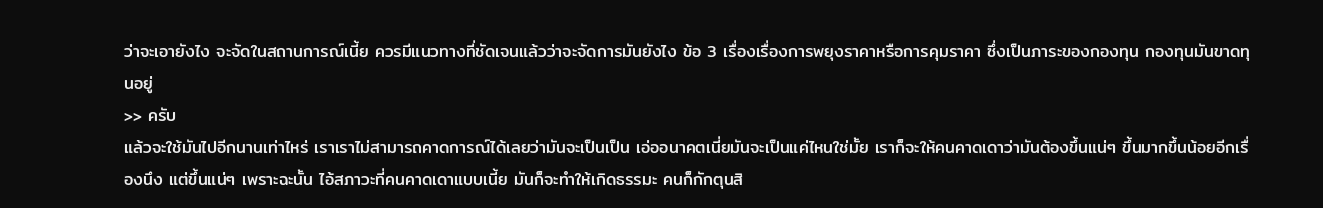ว่าจะเอายังไง จะจัดในสถานการณ์เนี้ย ควรมีแนวทางที่ชัดเจนแล้วว่าจะจัดการมันยังไง ข้อ 3 เรื่องเรื่องการพยุงราคาหรือการคุมราคา ซึ่งเป็นภาระของกองทุน กองทุนมันขาดทุนอยู่
>> ครับ
แล้วจะใช้มันไปอีกนานเท่าไหร่ เราเราไม่สามารถคาดการณ์ได้เลยว่ามันจะเป็นเป็น เอ่ออนาคตเนี่ยมันจะเป็นแค่ไหนใช่มั้ย เราก็จะให้คนคาดเดาว่ามันต้องขึ้นแน่ๆ ขึ้นมากขึ้นน้อยอีกเรื่องนึง แต่ขึ้นแน่ๆ เพราะฉะนั้น ไอ้สภาวะที่คนคาดเดาแบบเนี้ย มันก็จะทำให้เกิดธรรมะ คนก็กักตุนสิ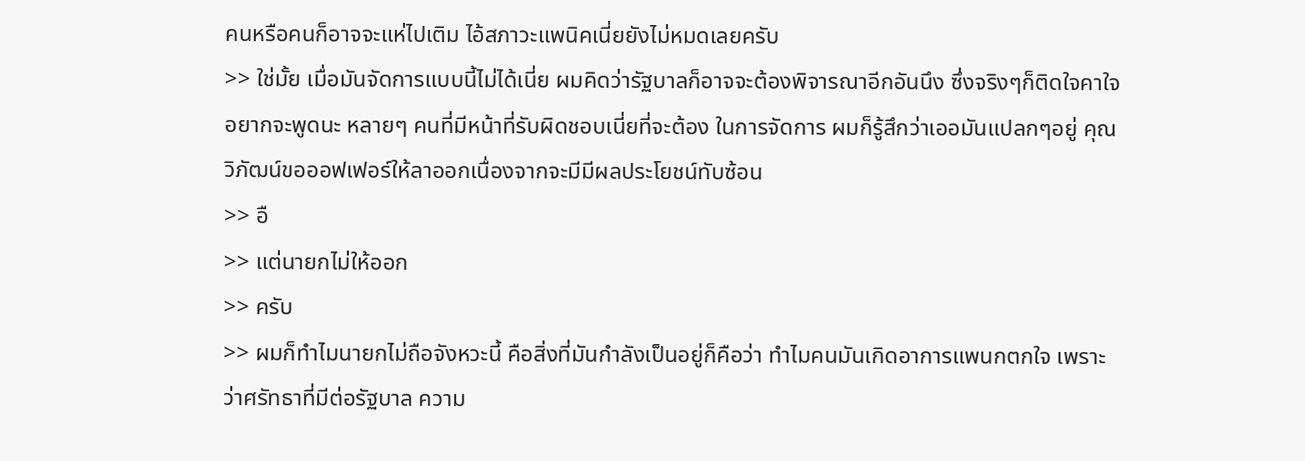คนหรือคนก็อาจจะแห่ไปเติม ไอ้สภาวะแพนิคเนี่ยยังไม่หมดเลยครับ
>> ใช่มั้ย เมื่อมันจัดการแบบนี้ไม่ได้เนี่ย ผมคิดว่ารัฐบาลก็อาจจะต้องพิจารณาอีกอันนึง ซึ่งจริงๆก็ติดใจคาใจอยากจะพูดนะ หลายๆ คนที่มีหน้าที่รับผิดชอบเนี่ยที่จะต้อง ในการจัดการ ผมก็รู้สึกว่าเออมันแปลกๆอยู่ คุณวิภัฒน์ขอออฟเฟอร์ให้ลาออกเนื่องจากจะมีมีผลประโยชน์ทับซ้อน
>> อื
>> แต่นายกไม่ให้ออก
>> ครับ
>> ผมก็ทำไมนายกไม่ถือจังหวะนี้ คือสิ่งที่มันกำลังเป็นอยู่ก็คือว่า ทำไมคนมันเกิดอาการแพนกตกใจ เพราะว่าศรัทธาที่มีต่อรัฐบาล ความ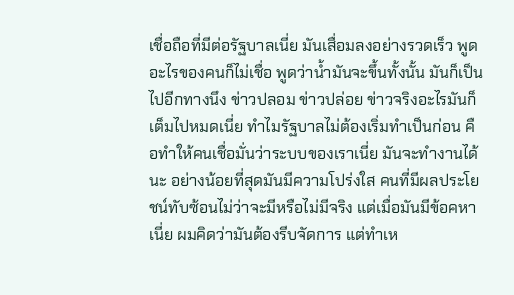เชื่อถือที่มีต่อรัฐบาลเนี่ย มันเสื่อมลงอย่างรวดเร็ว พูดอะไรของคนก็ไม่เชื่อ พูดว่าน้ำมันจะขึ้นทั้งนั้น มันก็เป็นไปอีกทางนึง ข่าวปลอม ข่าวปล่อย ข่าวจริงอะไรมันก็เต็มไปหมดเนี่ย ทำไมรัฐบาลไม่ต้องเริ่มทำเป็นก่อน คือทำให้คนเชื่อมั่นว่าระบบของเราเนี่ย มันจะทำงานได้นะ อย่างน้อยที่สุดมันมีความโปร่งใส คนที่มีผลประโยชน์ทับซ้อนไม่ว่าจะมีหรือไม่มีจริง แต่เมื่อมันมีข้อคหาเนี่ย ผมคิดว่ามันต้องรีบจัดการ แต่ทำเห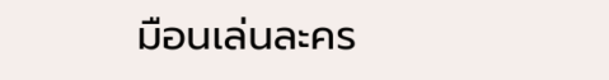มือนเล่นละคร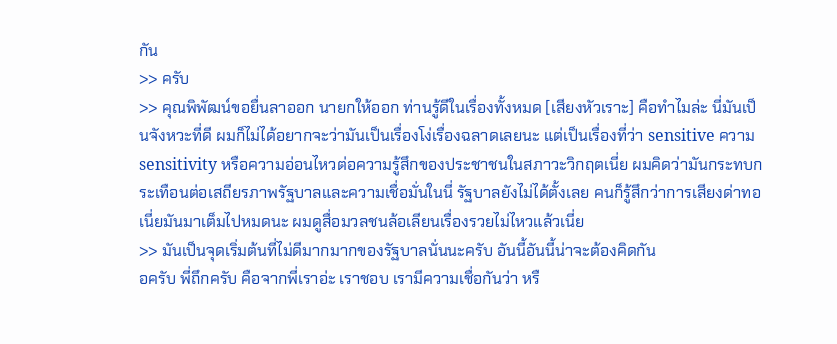กัน
>> ครับ
>> คุณพิพัฒน์ขอยื่นลาออก นายกให้ออก ท่านรู้ดีในเรื่องทั้งหมด [เสียงหัวเราะ] คือทำไมล่ะ นี่มันเป็นจังหวะที่ดี ผมก็ไม่ได้อยากจะว่ามันเป็นเรื่องโง่เรื่องฉลาดเลยนะ แต่เป็นเรื่องที่ว่า sensitive ความ sensitivity หรือความอ่อนไหวต่อความรู้สึกของประชาชนในสภาวะวิกฤตเนี่ย ผมคิดว่ามันกระทบกระเทือนต่อเสถียรภาพรัฐบาลและความเชื่อมั่นในนี่ รัฐบาลยังไม่ได้ตั้งเลย คนก็รู้สึกว่าการเสียงด่าทอเนี่ยมันมาเต็มไปหมดนะ ผมดูสื่อมวลชนล้อเลียนเรื่องรวยไม่ไหวแล้วเนี่ย
>> มันเป็นจุดเริ่มต้นที่ไม่ดีมากมากของรัฐบาลนั่นนะครับ อันนี้อันนี้น่าจะต้องคิดกัน
อครับ พี่ถึกครับ คือจากพี่เราอ่ะ เราชอบ เรามีความเชื่อกันว่า หรื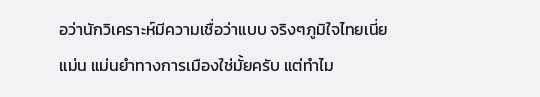อว่านักวิเคราะห์มีความเชื่อว่าแบบ จริงๆภูมิใจไทยเนี่ยแม่น แม่นยำทางการเมืองใช่มั้ยครับ แต่ทำไม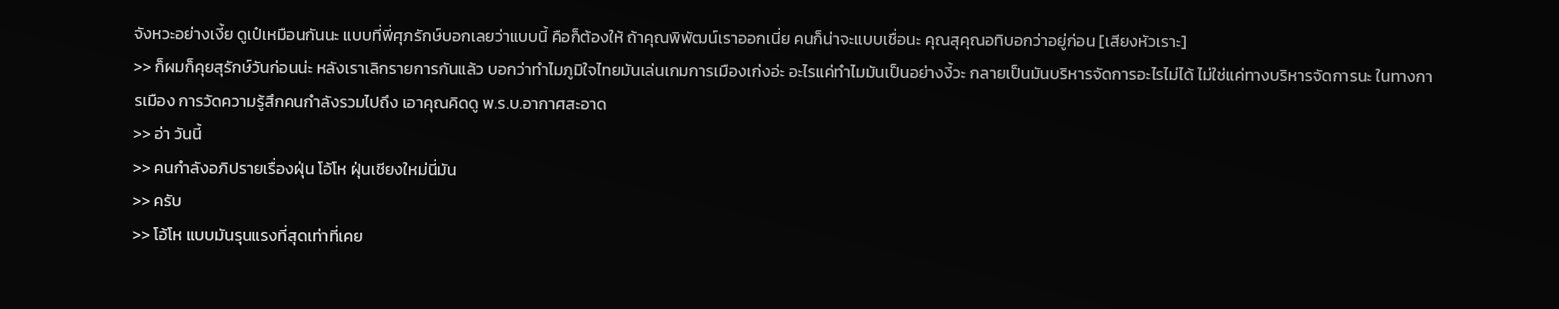จังหวะอย่างเงี้ย ดูเป๋เหมือนกันนะ แบบที่พี่ศุภรักษ์บอกเลยว่าแบบนี้ คือก็ต้องให้ ถ้าคุณพิพัฒน์เราออกเนี่ย คนก็น่าจะแบบเชื่อนะ คุณสุคุณอทิบอกว่าอยู่ก่อน [เสียงหัวเราะ]
>> ก็ผมก็คุยสุรักษ์วันก่อนน่ะ หลังเราเลิกรายการกันแล้ว บอกว่าทำไมภูมิใจไทยมันเล่นเกมการเมืองเก่งอ่ะ อะไรแค่ทำไมมันเป็นอย่างงี้วะ กลายเป็นมันบริหารจัดการอะไรไม่ได้ ไม่ใช่แค่ทางบริหารจัดการนะ ในทางการเมือง การวัดความรู้สึกคนกำลังรวมไปถึง เอาคุณคิดดู พ.ร.บ.อากาศสะอาด
>> อ่า วันนี้
>> คนกำลังอภิปรายเรื่องฝุ่น โอ้โห ฝุ่นเชียงใหม่นี่มัน
>> ครับ
>> โอ้โห แบบมันรุนแรงที่สุดเท่าที่เคย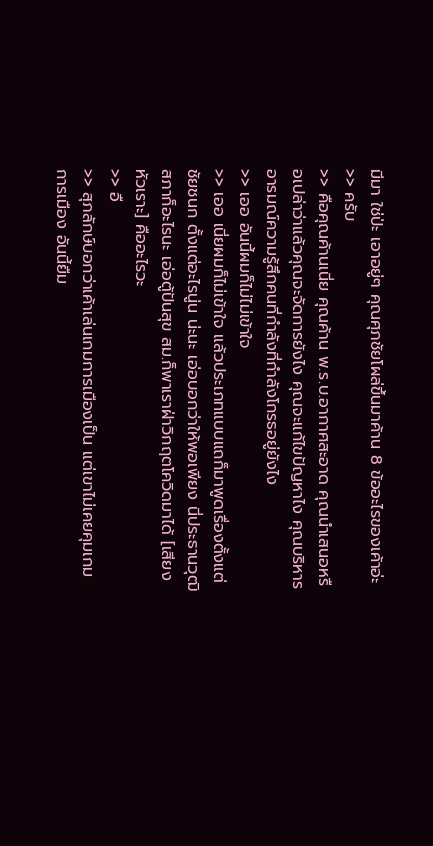มีมา ใช่ป่ะ เอาอยู่ๆ คุณศุภชัยโผล่ขึ้นมาค้าน 8 ข้ออะไรของเค้าอ่ะ
>> ครับ
>> คือคุณค้านเนี่ย คุณค้าน พ.ร.บ.อากาศสะอาด คุณนำเสนอหรือเปล่าว่าแล้วคุณจะจัดการยังไง คุณจะแก้ไขปัญหาไง คุณบริหารอารมณ์ความรู้สึกคนที่กำลังที่กำลังโกรธอยู่ยังไง
>> เออ อันนี้ผมก็ไม่ไม่เข้าใจ
>> เออ เนี่ยผมก็ไม่เข้าใจ แล้วประเภทแบบแถก็มาพูดเรื่องตั้งแต่ชัยชนก ตั้งแต่อะไรนู่น น่ะนะ เอ่อบอกว่าให้พอเพียง นี่ประธานวุฒิสภาก็อะไรนะ เอ่อตู้ปันสุข สม.ก็พาเราฝ่าวิกฤตโควิดมาได้ [เสียงหัวเราะ] คืออะไรวะ
>> อื
>> สุภลักษ์บอกว่าเค้าเล่นเกมการเมืองเป็น แต่เขาไม่เคยคุมเกมการเมือง อันนี้ยืม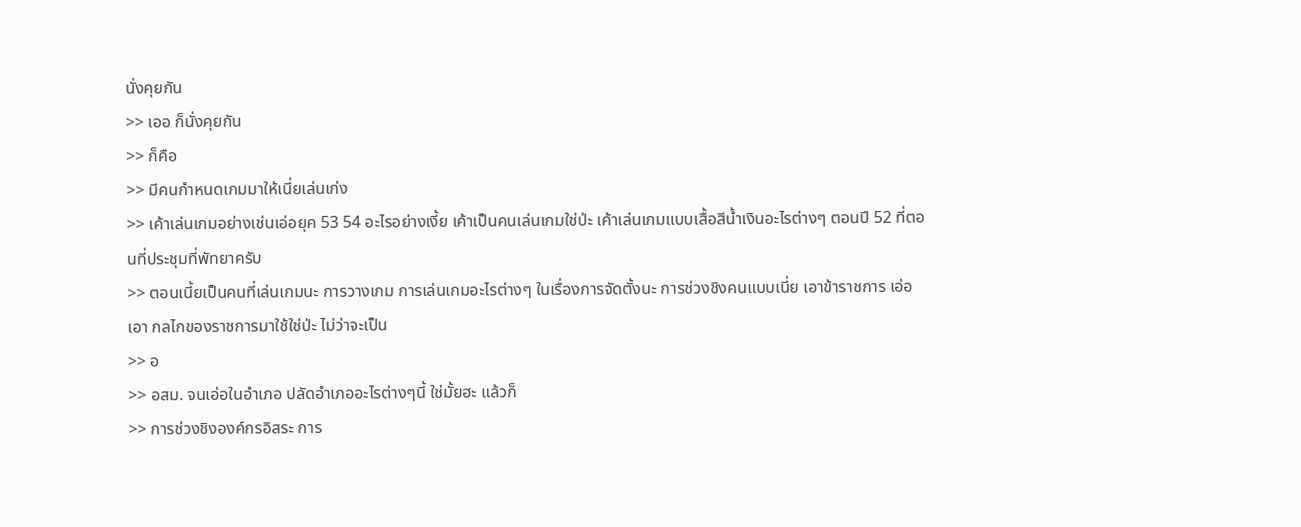นั่งคุยกัน
>> เออ ก็นั่งคุยกัน
>> ก็คือ
>> มีคนกำหนดเกมมาให้เนี่ยเล่นเก่ง
>> เค้าเล่นเกมอย่างเช่นเอ่อยุค 53 54 อะไรอย่างเงี้ย เค้าเป็นคนเล่นเกมใช่ป่ะ เค้าเล่นเกมแบบเสื้อสีน้ำเงินอะไรต่างๆ ตอนปี 52 ที่ตอนที่ประชุมที่พัทยาครับ
>> ตอนเนี้ยเป็นคนที่เล่นเกมนะ การวางเกม การเล่นเกมอะไรต่างๆ ในเรื่องการจัดตั้งนะ การช่วงชิงคนแบบเนี่ย เอาข้าราชการ เอ่อเอา กลไกของราชการมาใช้ใช่ป่ะ ไม่ว่าจะเป็น
>> อ
>> อสม. จนเอ่อในอำเภอ ปลัดอำเภออะไรต่างๆนี้ ใช่มั้ยฮะ แล้วก็
>> การช่วงชิงองค์กรอิสระ การ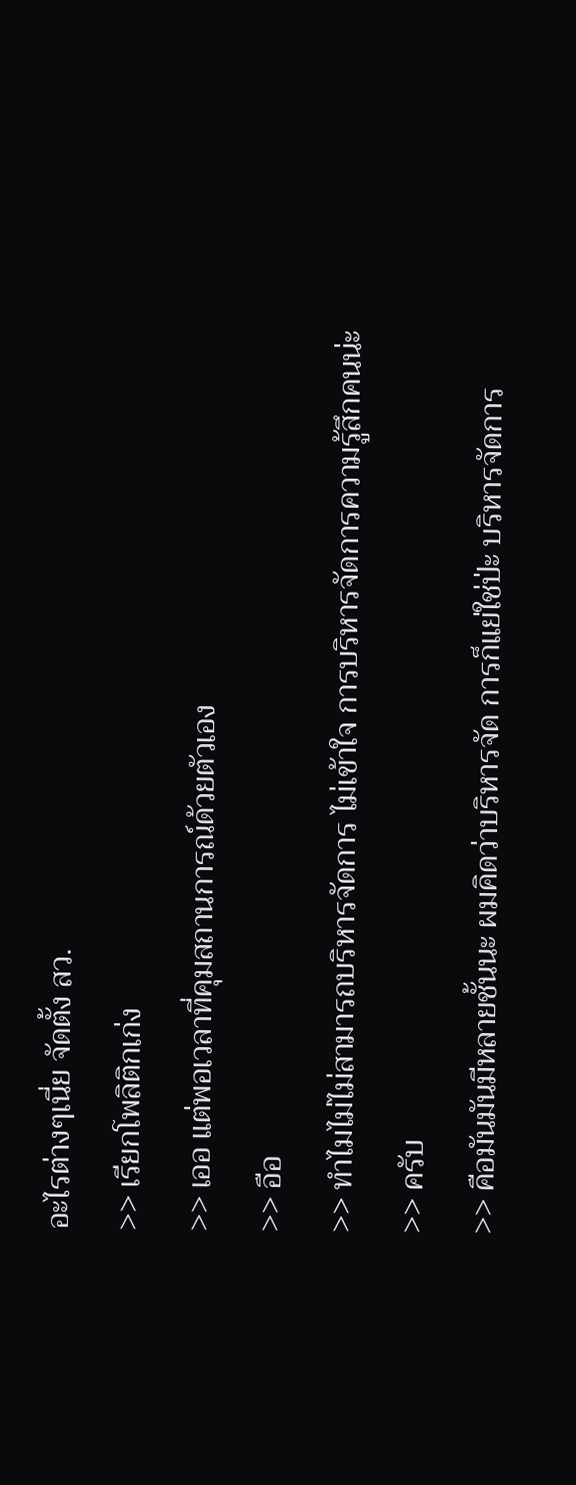อะไรต่างๆเนี่ย จัดตั้ง สว.
>> เรียกโพลิติกเก่ง
>> เออ แต่พอเวลาที่คุมสถานการณ์ด้วยตัวเอง
>> อือ
>> ทำไมไม่ไม่สามารถบริหารจัดการ ไม่เข้าใจ การบริหารจัดการความรู้สึกคนน่ะ
>> ครับ
>> คือมันมันมีหลายชั้นนะ ผมคิดว่าบริหารจัด การก็แย่ใช่ป่ะ บริหารจัดการ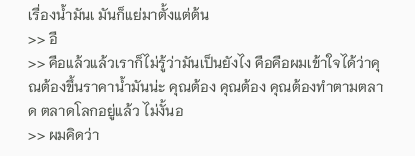เรื่องน้ำมันเ มันก็แย่มาตั้งแต่ต้น
>> อื
>> คือแล้วแล้วเราก็ไม่รู้ว่ามันเป็นยังไง คือคือผมเข้าใจได้ว่าคุณต้องขึ้นราคาน้ำมันน่ะ คุณต้อง คุณต้อง คุณต้องทำตามตลาด ตลาดโลกอยู่แล้ว ไม่งั้นอ
>> ผมคิดว่า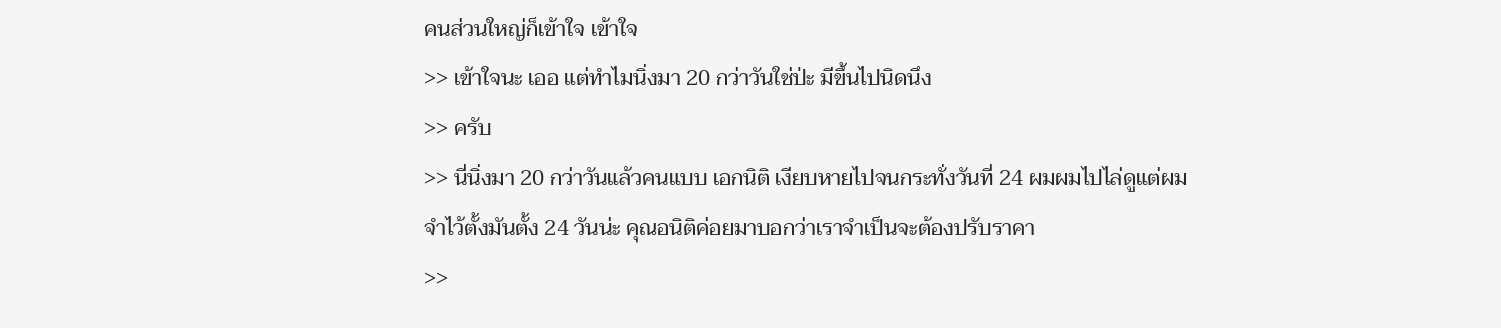คนส่วนใหญ่ก็เข้าใจ เข้าใจ
>> เข้าใจนะ เออ แต่ทำไมนิ่งมา 20 กว่าวันใช่ป่ะ มีขึ้นไปนิดนึง
>> ครับ
>> นี่นิ่งมา 20 กว่าวันแล้วคนแบบ เอกนิติ เงียบหายไปจนกระทั่งวันที่ 24 ผมผมไปไล่ดูแต่ผมจำไว้ตั้งมันตั้ง 24 วันน่ะ คุณอนิติค่อยมาบอกว่าเราจำเป็นจะต้องปรับราคา
>>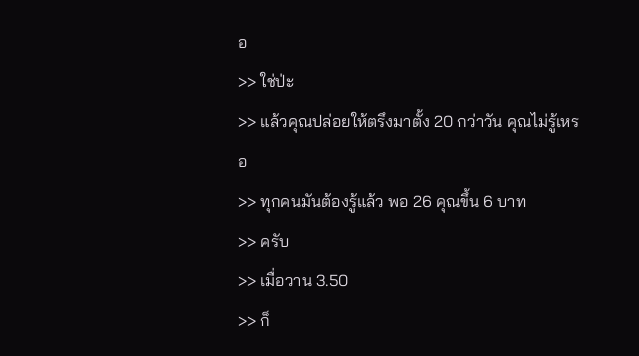อ
>> ใช่ป่ะ
>> แล้วคุณปล่อยให้ตรึงมาตั้ง 20 กว่าวัน คุณไม่รู้เหรอ
>> ทุกคนมันต้องรู้แล้ว พอ 26 คุณขึ้น 6 บาท
>> ครับ
>> เมื่อวาน 3.50
>> ก็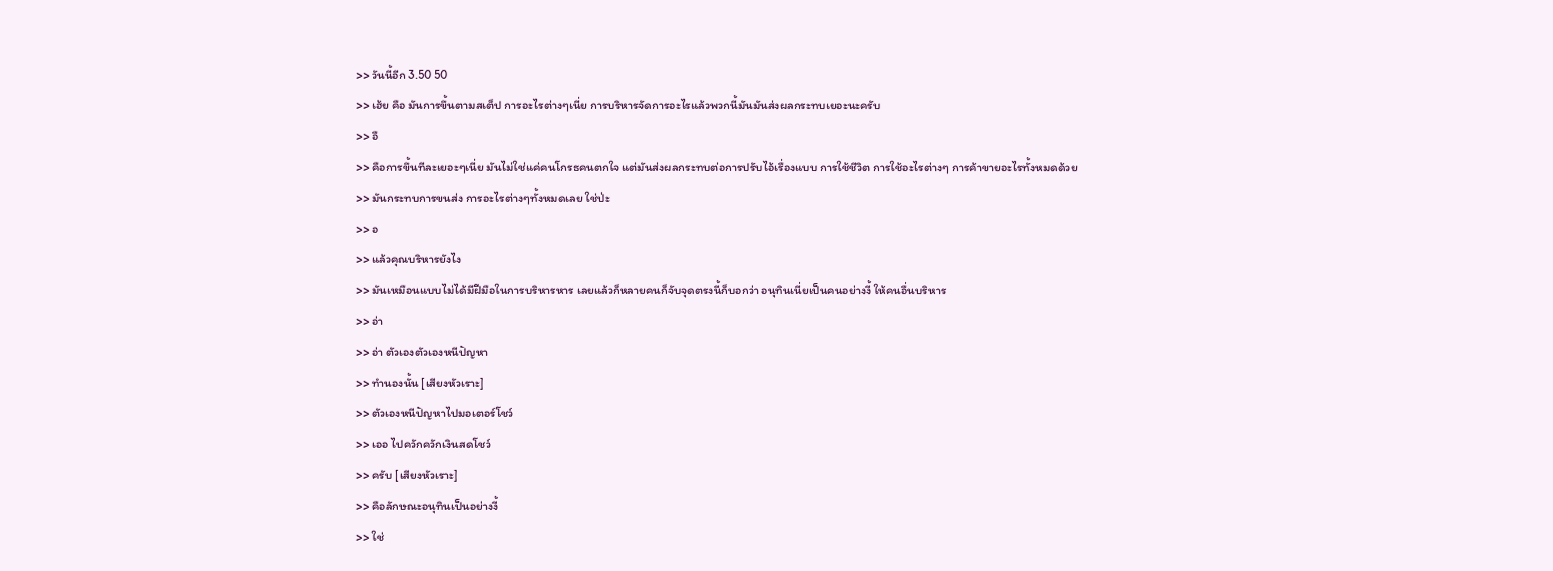>> วันนี้อีก 3.50 50
>> เฮ้ย คือ มันการขึ้นตามสเต็ป การอะไรต่างๆเนี่ย การบริหารจัดการอะไรแล้วพวกนี้มันมันส่งผลกระทบเยอะนะครับ
>> อื
>> คือการขึ้นทีละเยอะๆเนี่ย มันไม่ใช่แค่คนโกรธคนตกใจ แต่มันส่งผลกระทบต่อการปรับไอ้เรื่องแบบ การใช้ชีวิต การใช้อะไรต่างๆ การค้าขายอะไรทั้งหมดด้วย
>> มันกระทบการขนส่ง การอะไรต่างๆทั้งหมดเลย ใช่ป่ะ
>> อ
>> แล้วคุณบริหารยังไง
>> มันเหมือนแบบไม่ได้มีฝีมือในการบริหารหาร เลยแล้วก็หลายคนก็จับจุดตรงนี้ก็บอกว่า อนุทินเนี่ยเป็นคนอย่างงี้ ให้คนอื่นบริหาร
>> อ่า
>> อ่า ตัวเองตัวเองหนีปัญหา
>> ทำนองนั้น [เสียงหัวเราะ]
>> ตัวเองหนีปัญหาไปมอเตอร์โชว์
>> เออ ไปควักควักเงินสดโชว์
>> ครับ [เสียงหัวเราะ]
>> คือลักษณะอนุทินเป็นอย่างงี้
>> ใช่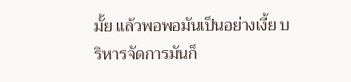มั้ย แล้วพอพอมันเป็นอย่างเงี้ย บริหารจัดการมันก็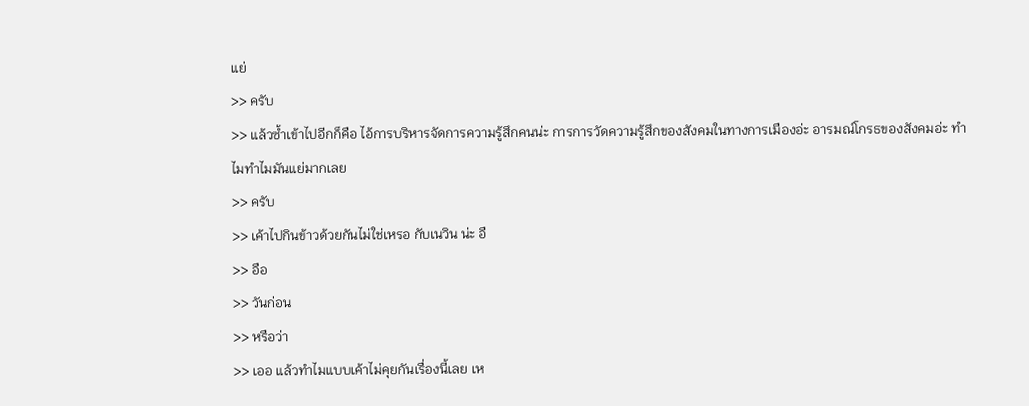แย่
>> ครับ
>> แล้วซ้ำเข้าไปอีกก็คือ ไอ้การบริหารจัดการความรู้สึกคนน่ะ การการวัดความรู้สึกของสังคมในทางการเมืองอ่ะ อารมณ์โกรธของสังคมอ่ะ ทำไมทำไมมันแย่มากเลย
>> ครับ
>> เค้าไปกินข้าวด้วยกันไม่ใช่เหรอ กับเนวิน น่ะ อื
>> อือ
>> วันก่อน
>> หรือว่า
>> เออ แล้วทำไมแบบเค้าไม่คุยกันเรื่องนี้เลย เห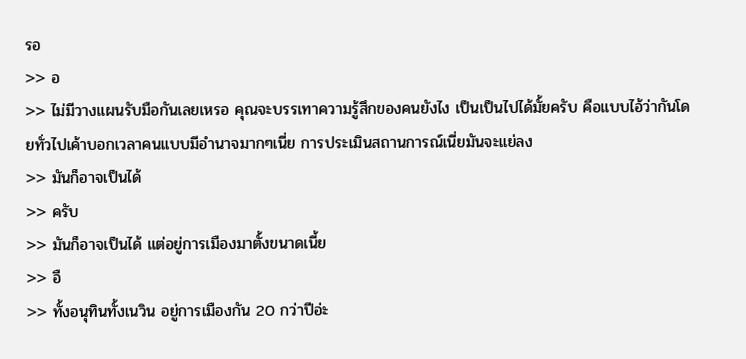รอ
>> อ
>> ไม่มีวางแผนรับมือกันเลยเหรอ คุณจะบรรเทาความรู้สึกของคนยังไง เป็นเป็นไปได้มั้ยครับ คือแบบไอ้ว่ากันโดยทั่วไปเค้าบอกเวลาคนแบบมีอำนาจมากๆเนี่ย การประเมินสถานการณ์เนี่ยมันจะแย่ลง
>> มันก็อาจเป็นได้
>> ครับ
>> มันก็อาจเป็นได้ แต่อยู่การเมืองมาตั้งขนาดเนี้ย
>> อื
>> ทั้งอนุทินทั้งเนวิน อยู่การเมืองกัน 20 กว่าปีอ่ะ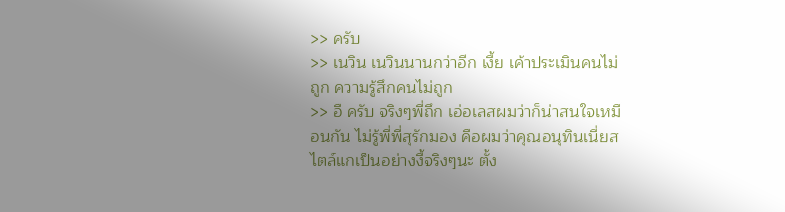>> ครับ
>> เนวิน เนวินนานกว่าอีก เงี้ย เค้าประเมินคนไม่ถูก ความรู้สึกคนไม่ถูก
>> อื ครับ จริงๆพี่ถึก เอ่อเลสผมว่าก็น่าสนใจเหมือนกัน ไม่รู้พี่พี่สุรักมอง คือผมว่าคุณอนุทินเนี่ยสไตล์แกเป็นอย่างงี้จริงๆนะ ตั้ง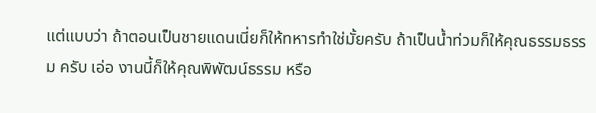แต่แบบว่า ถ้าตอนเป็นชายแดนเนี่ยก็ให้ทหารทำใช่มั้ยครับ ถ้าเป็นน้ำท่วมก็ให้คุณธรรมธรรม ครับ เอ่อ งานนี้ก็ให้คุณพิพัฒน์ธรรม หรือ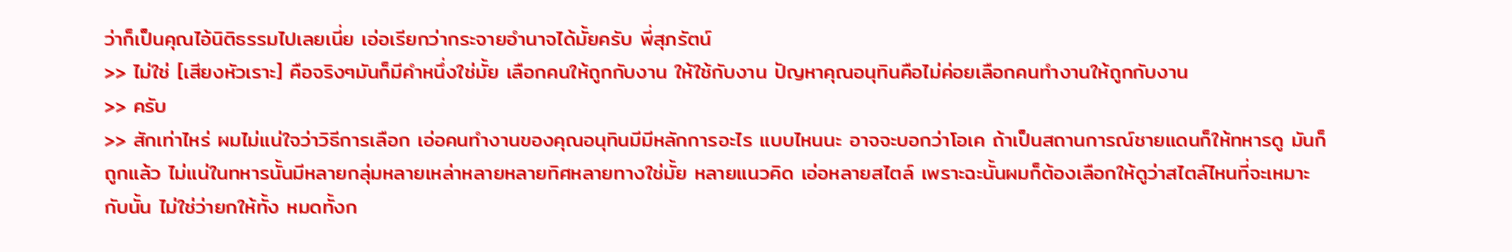ว่าก็เป็นคุณไอ้นิติธรรมไปเลยเนี่ย เอ่อเรียกว่ากระจายอำนาจได้มั้ยครับ พี่สุภรัตน์
>> ไม่ใช่ [เสียงหัวเราะ] คือจริงๆมันก็มีคำหนึ่งใช่มั้ย เลือกคนให้ถูกกับงาน ให้ใช้กับงาน ปัญหาคุณอนุทินคือไม่ค่อยเลือกคนทำงานให้ถูกกับงาน
>> ครับ
>> สักเท่าไหร่ ผมไม่แน่ใจว่าวิธีการเลือก เอ่อคนทำงานของคุณอนุทินมีมีหลักการอะไร แบบไหนนะ อาจจะบอกว่าโอเค ถ้าเป็นสถานการณ์ชายแดนก็ให้ทหารดู มันก็ถูกแล้ว ไม่แน่ในทหารนั้นมีหลายกลุ่มหลายเหล่าหลายหลายทิศหลายทางใช่มั้ย หลายแนวคิด เอ่อหลายสไตล์ เพราะฉะนั้นผมก็ต้องเลือกให้ดูว่าสไตล์ไหนที่จะเหมาะกับนั้น ไม่ใช่ว่ายกให้ทั้ง หมดทั้งก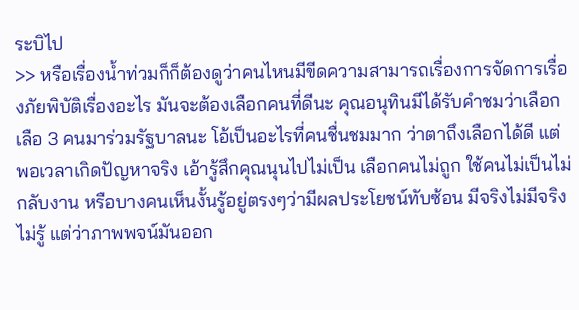ระบิไป
>> หรือเรื่องน้ำท่วมก็ก็ต้องดูว่าคนไหนมีขีดความสามารถเรื่องการจัดการเรื่องภัยพิบัติเรื่องอะไร มันจะต้องเลือกคนที่ดีนะ คุณอนุทินมีได้รับคำชมว่าเลือกเลือ 3 คนมาร่วมรัฐบาลนะ โอ้เป็นอะไรที่คนชื่นชมมาก ว่าตาถึงเลือกได้ดี แต่พอเวลาเกิดปัญหาจริง เอ้ารู้สึกคุณนุนไปไม่เป็น เลือกคนไม่ถูก ใช้คนไม่เป็นไม่กลับงาน หรือบางคนเห็นงั้นรู้อยู่ตรงๆว่ามีผลประโยชน์ทับซ้อน มีจริงไม่มีจริงไม่รู้ แต่ว่าภาพพจน์มันออก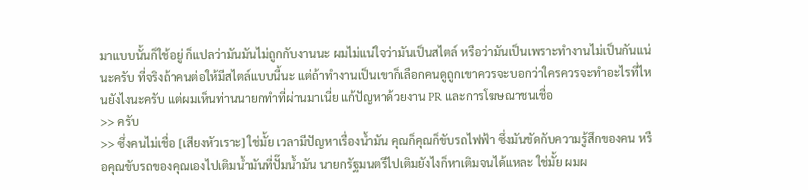มาแบบนั้นก็ใช้อยู่ ก็แปลว่ามันมันไม่ถูกกับงานนะ ผมไม่แน่ใจว่ามันเป็นสไตล์ หรือว่ามันเป็นเพราะทำงานไม่เป็นกันแน่นะครับ ที่จริงถ้าคนต่อให้มีสไตล์แบบนี้นะ แต่ถ้าทำงานเป็นเขาก็เลือกคนดูถูกเขาควรจะบอกว่าใครควรจะทำอะไรที่ไหนยังไงนะครับ แต่ผมเห็นท่านนายกทำที่ผ่านมาเนี่ย แก้ปัญหาด้วยงาน PR และการโฆษณาชนเชื่อ
>> ครับ
>> ซึ่งคนไม่เชื่อ [เสียงหัวเราะ] ใช่มั้ย เวลามีปัญหาเรื่องน้ำมัน คุณก็คุณก็ขับรถไฟฟ้า ซึ่งมันขัดกับความรู้สึกของคน หรือคุณขับรถของคุณเองไปเติมน้ำมันที่ปั๊มน้ำมัน นายกรัฐมนตรีไปเติมยังไงก็หาเติมจนได้แหละ ใช่มั้ย ผมผ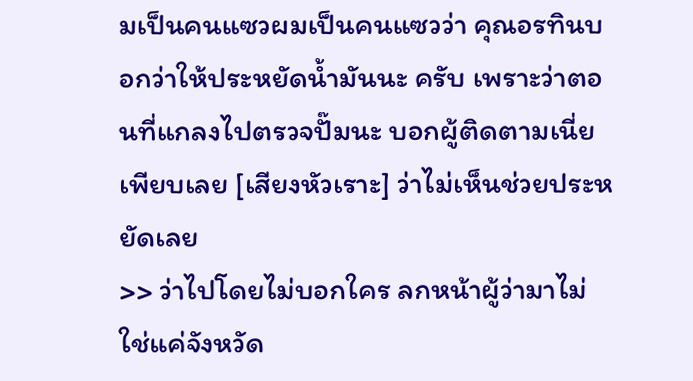มเป็นคนแซวผมเป็นคนแซวว่า คุณอรทินบอกว่าให้ประหยัดน้ำมันนะ ครับ เพราะว่าตอนที่แกลงไปตรวจปั๊มนะ บอกผู้ติดตามเนี่ยเพียบเลย [เสียงหัวเราะ] ว่าไม่เห็นช่วยประหยัดเลย
>> ว่าไปโดยไม่บอกใคร ลกหน้าผู้ว่ามาไม่ใช่แค่จังหวัด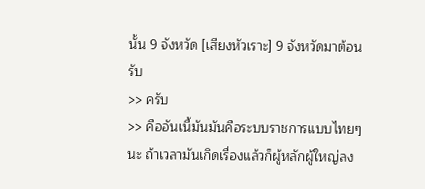นั้น 9 จังหวัด [เสียงหัวเราะ] 9 จังหวัดมาต้อนรับ
>> ครับ
>> คืออันเนี้มันมันคือระบบราชการแบบไทยๆนะ ถ้าเวลามันเกิดเรื่องแล้วก็ผู้หลักผู้ใหญ่ลง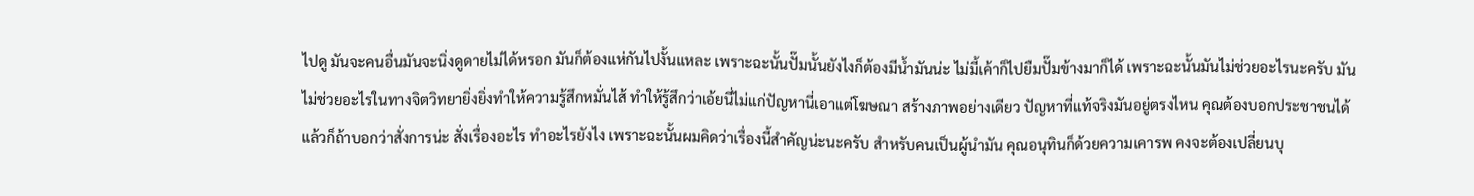ไปดู มันจะคนอื่นมันจะนิ่งดูดายไม่ได้หรอก มันก็ต้องแห่กันไปงั้นแหละ เพราะฉะนั้นปั๊มนั้นยังไงก็ต้องมีน้ำมันน่ะ ไม่มี้เค้าก็ไปยืมปั๊มข้างมาก็ได้ เพราะฉะนั้นมันไม่ช่วยอะไรนะครับ มันไม่ช่วยอะไรในทางจิตวิทยายิ่งยิ่งทำให้ความรู้สึกหมั่นไส้ ทำให้รู้สึกว่าเอ้ยนี่ไม่แก่ปัญหานี่เอาแต่โฆษณา สร้างภาพอย่างเดียว ปัญหาที่แท้จริงมันอยู่ตรงไหน คุณต้องบอกประชาชนได้ แล้วก็ถ้าบอกว่าสั่งการน่ะ สั่งเรื่องอะไร ทำอะไรยังไง เพราะฉะนั้นผมคิดว่าเรื่องนี้สำคัญน่ะนะครับ สำหรับคนเป็นผู้นำมัน คุณอนุทินก็ด้วยความเคารพ คงจะต้องเปลี่ยนบุ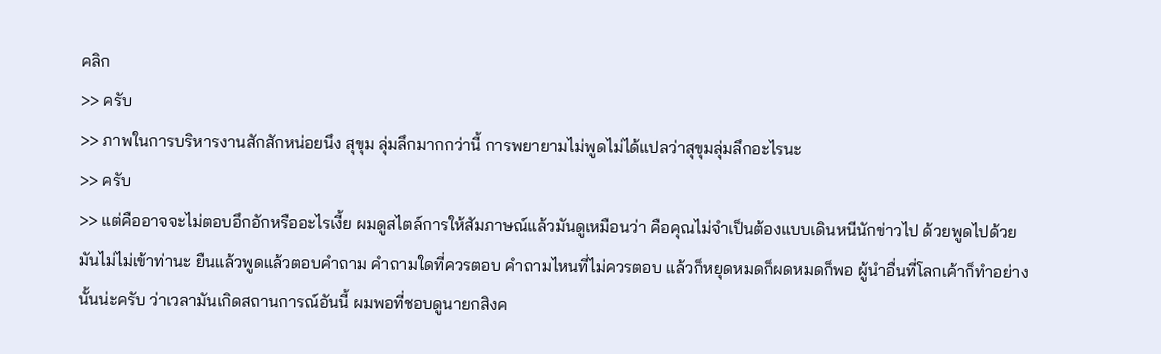คลิก
>> ครับ
>> ภาพในการบริหารงานสักสักหน่อยนึง สุขุม ลุ่มลึกมากกว่านี้ การพยายามไม่พูดไม่ได้แปลว่าสุขุมลุ่มลึกอะไรนะ
>> ครับ
>> แต่คืออาจจะไม่ตอบอึกอักหรืออะไรเงี้ย ผมดูสไตล์การให้สัมภาษณ์แล้วมันดูเหมือนว่า คือคุณไม่จำเป็นต้องแบบเดินหนีนักข่าวไป ด้วยพูดไปด้วย มันไม่ไม่เข้าท่านะ ยืนแล้วพูดแล้วตอบคำถาม คำถามใดที่ควรตอบ คำถามไหนที่ไม่ควรตอบ แล้วก็หยุดหมดก็ผดหมดก็พอ ผู้นำอื่นที่โลกเค้าก็ทำอย่างนั้นน่ะครับ ว่าเวลามันเกิดสถานการณ์อันนี้ ผมพอที่ชอบดูนายกสิงค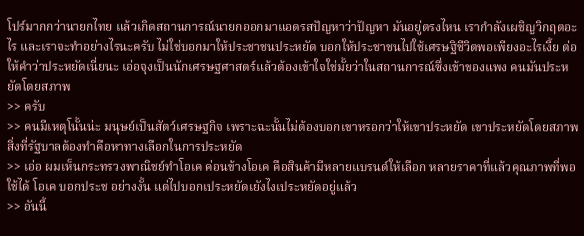โปร์มากกว่านายกไทย แล้วเกิดสถานการณ์นายกออกมาแอดรสปัญหาว่าปัญหา มันอยู่ตรงไหน เรากำลังเผชิญวิกฤตอะไร และเราจะทำอย่างไรนะครับ ไม่ใช่บอกมาให้ประชาชนประหยัด บอกให้ประชาชนไปใช้เศรษฐิชีวิตพอเพียงอะไรเงี้ย ต่อให้คำว่าประหยัดเนี่ยนะ เอ่อจุงเป็นนักเศรษฐศาสตร์แล้วต้องเข้าใจใช่มั้ยว่าในสถานการณ์ซึ่งเข้าของแพง คนมันประหยัดโดยสภาพ
>> ครับ
>> คนมีเหตุโนั้นน่ะ มนุษย์เป็นสัตว์เศรษฐกิจ เพราะฉะนั้นไม่ต้องบอกเขาหรอกว่าให้เขาประหยัด เขาประหยัดโดยสภาพ สิ่งที่รัฐบาลต้องทำคือหาทางเลือกในการประหยัด
>> เอ่อ ผมเห็นกระทรวงพาณิชย์ทำโอเค ค่อนข้างโอเค คือสินค้ามีหลายแบรนด์ให้เลือก หลายราคาที่แล้วคุณภาพที่พอใช้ได้ โอเค บอกประช อย่างงั้น แต่ไปบอกเประหยัดเยังไงเประหยัดอยู่แล้ว
>> อันนี้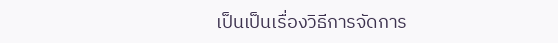เป็นเป็นเรื่องวิธีการจัดการ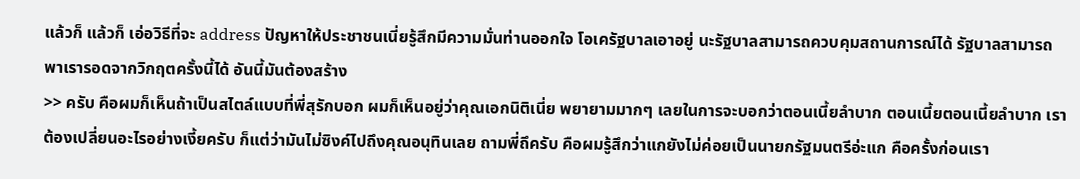แล้วก็ แล้วก็ เอ่อวิธีที่จะ address ปัญหาให้ประชาชนเนี่ยรู้สึกมีความมั่นท่านออกใจ โอเครัฐบาลเอาอยู่ นะรัฐบาลสามารถควบคุมสถานการณ์ได้ รัฐบาลสามารถพาเรารอดจากวิกฤตครั้งนี้ได้ อันนี้มันต้องสร้าง
>> ครับ คือผมก็เห็นถ้าเป็นสไตล์แบบที่พี่สุรักบอก ผมก็เห็นอยู่ว่าคุณเอกนิติเนี่ย พยายามมากๆ เลยในการจะบอกว่าตอนเนี้ยลำบาก ตอนเนี้ยตอนเนี้ยลำบาก เราต้องเปลี่ยนอะไรอย่างเงี้ยครับ ก็แต่ว่ามันไม่ซิงค์ไปถึงคุณอนุทินเลย ถามพี่ถึครับ คือผมรู้สึกว่าแกยังไม่ค่อยเป็นนายกรัฐมนตรีอ่ะแก คือครั้งก่อนเรา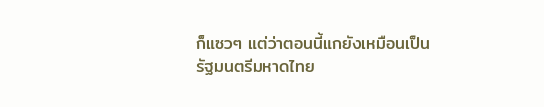ก็แซวๆ แต่ว่าตอนนี้แกยังเหมือนเป็นรัฐมนตรีมหาดไทย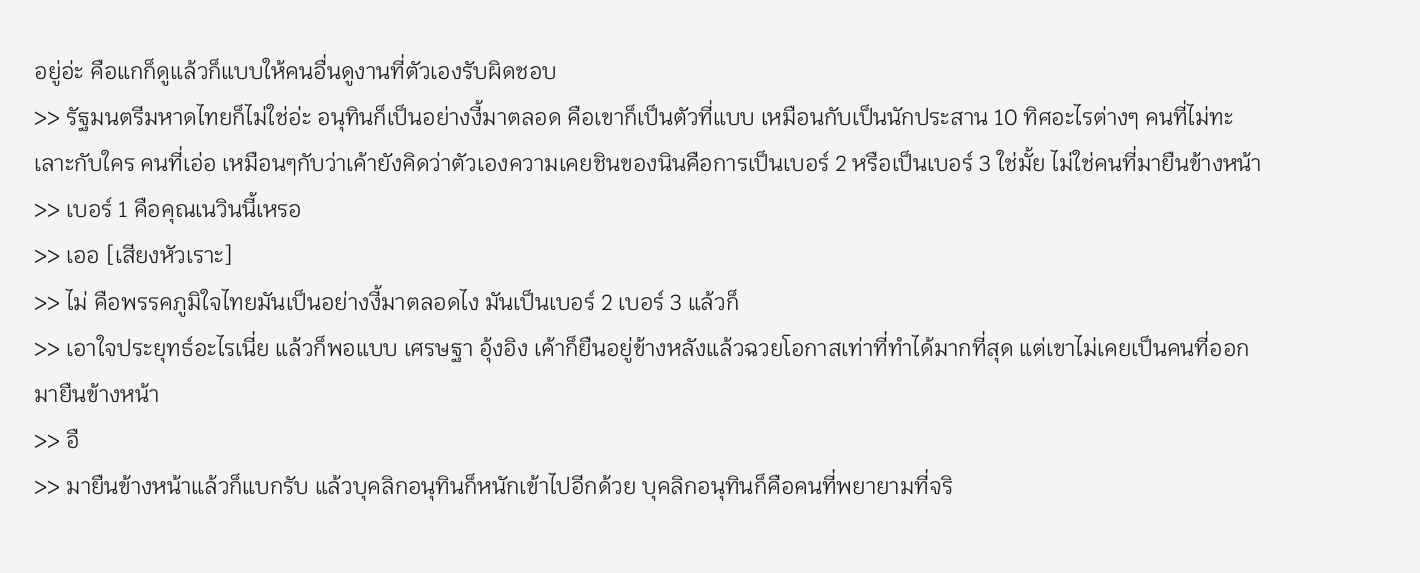อยู่อ่ะ คือแกก็ดูแล้วก็แบบให้คนอื่นดูงานที่ตัวเองรับผิดชอบ
>> รัฐมนตรีมหาดไทยก็ไม่ใช่อ่ะ อนุทินก็เป็นอย่างงี้มาตลอด คือเขาก็เป็นตัวที่แบบ เหมือนกับเป็นนักประสาน 10 ทิศอะไรต่างๆ คนที่ไม่ทะเลาะกับใคร คนที่เอ่อ เหมือนๆกับว่าเค้ายังคิดว่าตัวเองความเคยชินของนินคือการเป็นเบอร์ 2 หรือเป็นเบอร์ 3 ใช่มั้ย ไม่ใช่คนที่มายืนข้างหน้า
>> เบอร์ 1 คือคุณเนวินนี้เหรอ
>> เออ [เสียงหัวเราะ]
>> ไม่ คือพรรคภูมิใจไทยมันเป็นอย่างงี้มาตลอดไง มันเป็นเบอร์ 2 เบอร์ 3 แล้วก็
>> เอาใจประยุทธ์อะไรเนี่ย แล้วก็พอแบบ เศรษฐา อุ้งอิง เค้าก็ยืนอยู่ข้างหลังแล้วฉวยโอกาสเท่าที่ทำได้มากที่สุด แต่เขาไม่เคยเป็นคนที่ออกมายืนข้างหน้า
>> อื
>> มายืนข้างหน้าแล้วก็แบกรับ แล้วบุคลิกอนุทินก็หนักเข้าไปอีกด้วย บุคลิกอนุทินก็คือคนที่พยายามที่จริ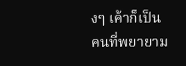งๆ เค้าก็เป็นคนที่พยายาม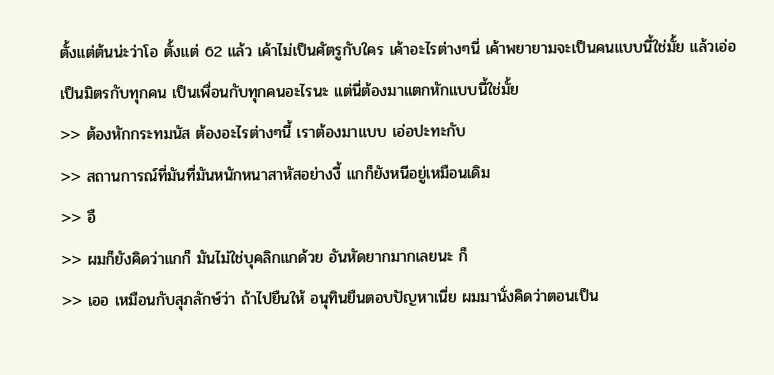ตั้งแต่ต้นน่ะว่าโอ ตั้งแต่ 62 แล้ว เค้าไม่เป็นศัตรูกับใคร เค้าอะไรต่างๆนี่ เค้าพยายามจะเป็นคนแบบนี้ใช่มั้ย แล้วเอ่อเป็นมิตรกับทุกคน เป็นเพื่อนกับทุกคนอะไรนะ แต่นี่ต้องมาแตกหักแบบนี้ใช่มั้ย
>> ต้องหักกระทมนัส ต้องอะไรต่างๆนี้ เราต้องมาแบบ เอ่อปะทะกับ
>> สถานการณ์ที่มันที่มันหนักหนาสาหัสอย่างงี้ แกก็ยังหนีอยู่เหมือนเดิม
>> อื
>> ผมก็ยังคิดว่าแกก็ มันไม่ใช่บุคลิกแกด้วย อันหัดยากมากเลยนะ ก็
>> เออ เหมือนกับสุภลักษ์ว่า ถ้าไปยืนให้ อนุทินยืนตอบปัญหาเนี่ย ผมมานั่งคิดว่าตอนเป็น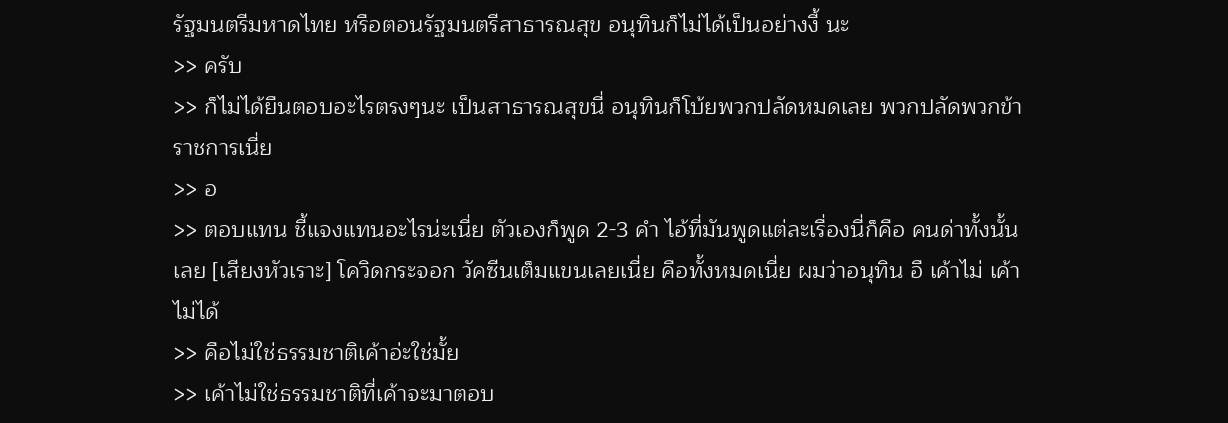รัฐมนตรีมหาดไทย หรือตอนรัฐมนตรีสาธารณสุข อนุทินก็ไม่ได้เป็นอย่างงี้ นะ
>> ครับ
>> ก็ไม่ได้ยืนตอบอะไรตรงๆนะ เป็นสาธารณสุขนี่ อนุทินก็โบ้ยพวกปลัดหมดเลย พวกปลัดพวกข้าราชการเนี่ย
>> อ
>> ตอบแทน ชี้แจงแทนอะไรน่ะเนี่ย ตัวเองก็พูด 2-3 คำ ไอ้ที่มันพูดแต่ละเรื่องนี่ก็คือ คนด่าทั้งนั้นเลย [เสียงหัวเราะ] โควิดกระจอก วัคซีนเต็มแขนเลยเนี่ย คือทั้งหมดเนี่ย ผมว่าอนุทิน อื เค้าไม่ เค้าไม่ได้
>> คือไม่ใช่ธรรมชาติเค้าอ่ะใช่มั้ย
>> เค้าไม่ใช่ธรรมชาติที่เค้าจะมาตอบ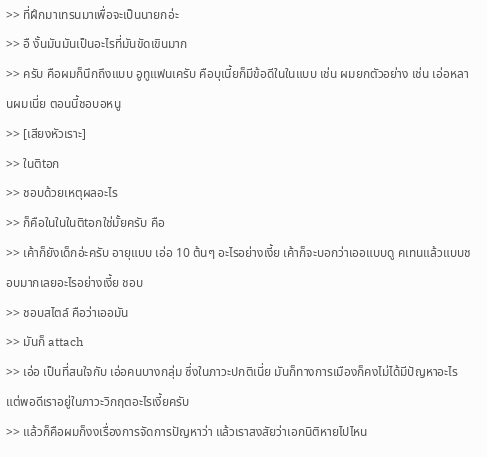>> ที่ฝึกมาเทรนมาเพื่อจะเป็นนายกอ่ะ
>> อื งั้นมันมันเป็นอะไรที่มันขัดเขินมาก
>> ครับ คือผมก็นึกถึงแบบ อูทูแฟนเครับ คือบุเนี้ยก็มีข้อดีในในแบบ เช่น ผมยกตัวอย่าง เช่น เอ่อหลานผมเนี่ย ตอนนี้ชอบอหนู
>> [เสียงหัวเราะ]
>> ในติtอก
>> ชอบด้วยเหตุผลอะไร
>> ก็คือในในในติtอกใช่มั้ยครับ คือ
>> เค้าก็ยังเด็กอ่ะครับ อายุแบบ เอ่อ 10 ต้นๆ อะไรอย่างเงี้ย เค้าก็จะบอกว่าเออแบบดู คเทนแล้วแบบชอบมากเลยอะไรอย่างเงี้ย ชอบ
>> ชอบสไตล์ คือว่าเออมัน
>> มันก็ attach
>> เอ่อ เป็นที่สนใจกับ เอ่อคนบางกลุ่ม ซึ่งในภาวะปกติเนี่ย มันก็ทางการเมืองก็คงไม่ได้มีปัญหาอะไร แต่พอดีเราอยู่ในภาวะวิกฤตอะไรเงี้ยครับ
>> แล้วก็คือผมก็งงเรื่องการจัดการปัญหาว่า แล้วเราสงสัยว่าเอกนิติหายไปไหน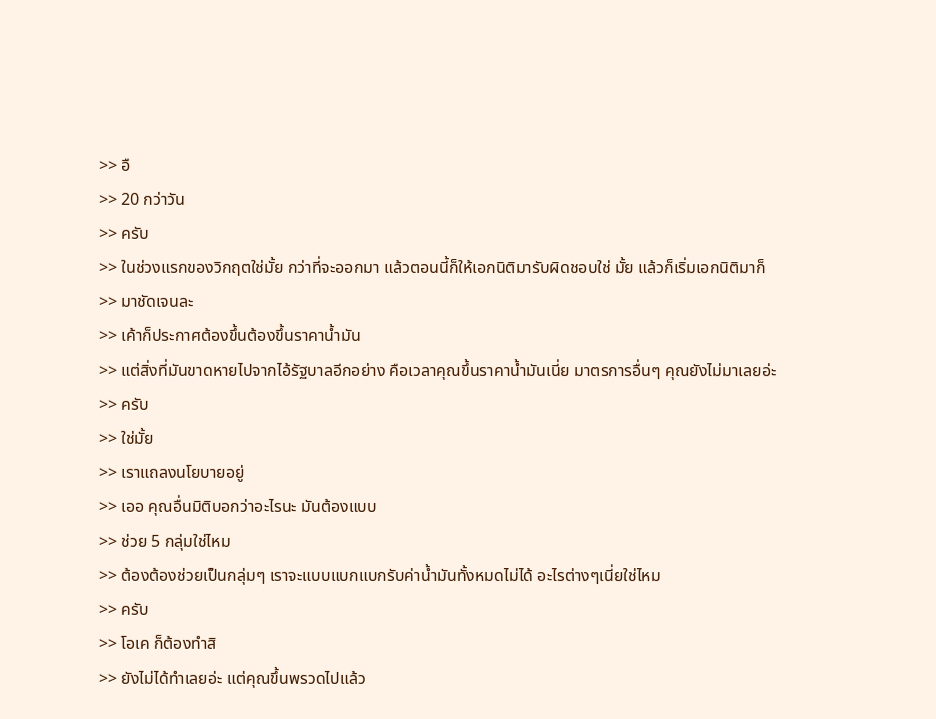>> อื
>> 20 กว่าวัน
>> ครับ
>> ในช่วงแรกของวิกฤตใช่มั้ย กว่าที่จะออกมา แล้วตอนนี้ก็ให้เอกนิติมารับผิดชอบใช่ มั้ย แล้วก็เริ่มเอกนิติมาก็
>> มาชัดเจนละ
>> เค้าก็ประกาศต้องขึ้นต้องขึ้นราคาน้ำมัน
>> แต่สิ่งที่มันขาดหายไปจากไอ้รัฐบาลอีกอย่าง คือเวลาคุณขึ้นราคาน้ำมันเนี่ย มาตรการอื่นๆ คุณยังไม่มาเลยอ่ะ
>> ครับ
>> ใช่มั้ย
>> เราแถลงนโยบายอยู่
>> เออ คุณอื่นมิติบอกว่าอะไรนะ มันต้องแบบ
>> ช่วย 5 กลุ่มใช่ไหม
>> ต้องต้องช่วยเป็นกลุ่มๆ เราจะแบบแบกแบกรับค่าน้ำมันทั้งหมดไม่ได้ อะไรต่างๆเนี่ยใช่ไหม
>> ครับ
>> โอเค ก็ต้องทำสิ
>> ยังไม่ได้ทำเลยอ่ะ แต่คุณขึ้นพรวดไปแล้ว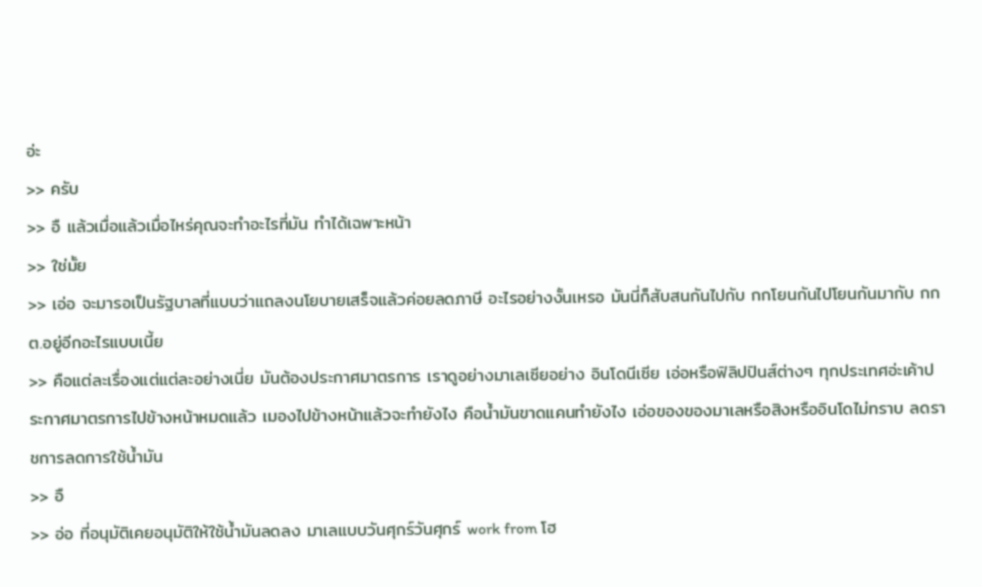อ่ะ
>> ครับ
>> อื แล้วเมื่อแล้วเมื่อไหร่คุณจะทำอะไรที่มัน ทำได้เฉพาะหน้า
>> ใช่มั้ย
>> เอ่อ จะมารอเป็นรัฐบาลที่แบบว่าแถลงนโยบายเสร็จแล้วค่อยลดภาษี อะไรอย่างงั้นเหรอ มันนี่ก็สับสนกันไปกับ กกโยนกันไปโยนกันมากับ กกต.อยู่อีกอะไรแบบเนี้ย
>> คือแต่ละเรื่องแต่แต่ละอย่างเนี่ย มันต้องประกาศมาตรการ เราดูอย่างมาเลเซียอย่าง อินโดนีเซีย เอ่อหรือฟิลิปปินส์ต่างๆ ทุกประเทศอ่ะเค้าประกาศมาตรการไปข้างหน้าหมดแล้ว เมองไปข้างหน้าแล้วจะทำยังไง คือน้ำมันขาดแคนทำยังไง เอ่อของของมาเลหรือสิงหรืออินโดไม่ทราบ ลดราชการลดการใช้น้ำมัน
>> อื
>> อ่อ ที่อนุมัติเคยอนุมัติให้ใช้น้ำมันลดลง มาเลแบบวันศุกร์วันศุกร์ work from โฮ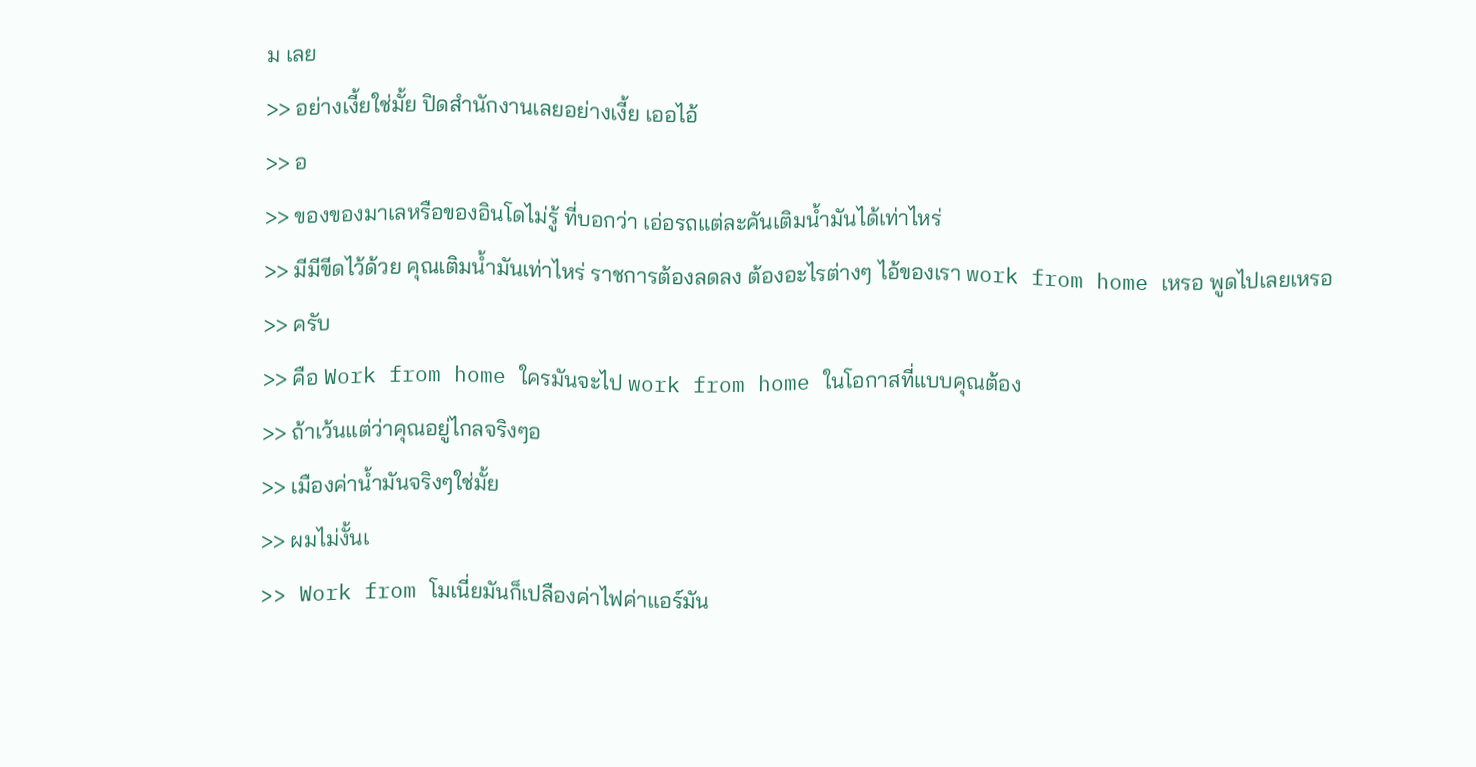ม เลย
>> อย่างเงี้ยใช่มั้ย ปิดสำนักงานเลยอย่างเงี้ย เออไอ้
>> อ
>> ของของมาเลหรือของอินโดไม่รู้ ที่บอกว่า เอ่อรถแต่ละคันเติมน้ำมันได้เท่าไหร่
>> มีมีขีดไว้ด้วย คุณเติมน้ำมันเท่าไหร่ ราชการต้องลดลง ต้องอะไรต่างๆ ไอ้ของเรา work from home เหรอ พูดไปเลยเหรอ
>> ครับ
>> คือ Work from home ใครมันจะไป work from home ในโอกาสที่แบบคุณต้อง
>> ถ้าเว้นแต่ว่าคุณอยู่ไกลจริงๆอ
>> เมืองค่าน้ำมันจริงๆใช่มั้ย
>> ผมไม่งั้นเ
>> Work from โมเนี่ยมันก็เปลืองค่าไฟค่าแอร์มัน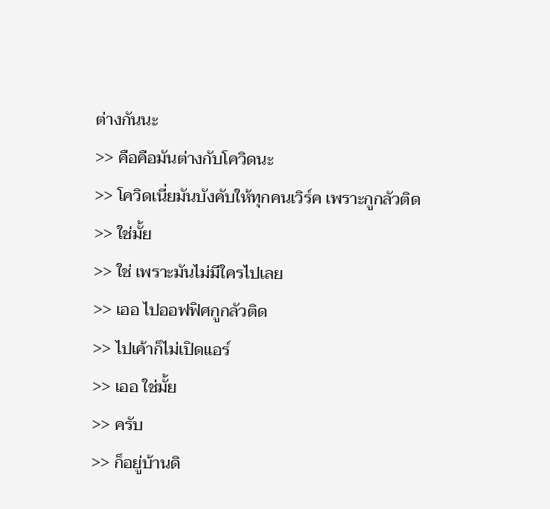ต่างกันนะ
>> คือคือมันต่างกับโควิดนะ
>> โควิดเนี่ยมันบังคับให้ทุกคนเวิร์ค เพราะกูกลัวติด
>> ใช่มั้ย
>> ใช่ เพราะมันไม่มีใครไปเลย
>> เออ ไปออฟฟิศกูกลัวติด
>> ไปเค้าก็ไม่เปิดแอร์
>> เออ ใช่มั้ย
>> ครับ
>> ก็อยู่บ้านดิ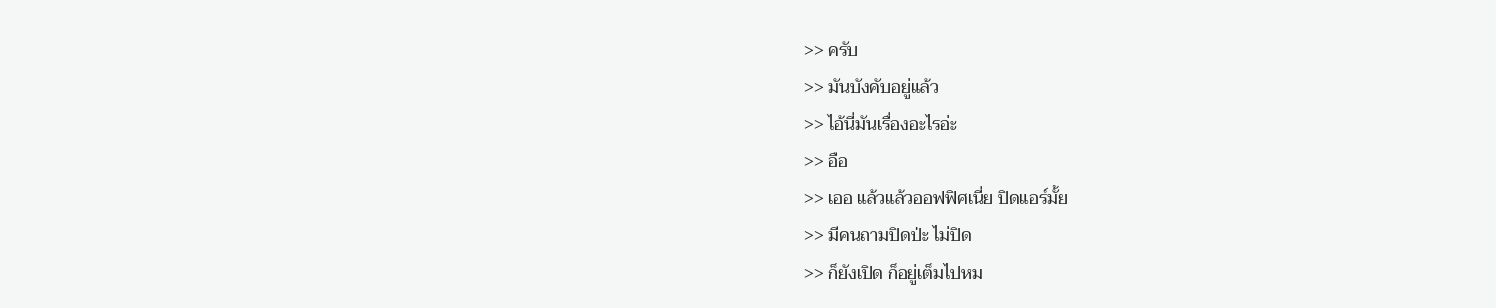>> ครับ
>> มันบังคับอยู่แล้ว
>> ไอ้นี่มันเรื่องอะไรอ่ะ
>> อือ
>> เออ แล้วแล้วออฟฟิศเนี่ย ปิดแอร์มั้ย
>> มีคนถามปิดป่ะ ไม่ปิด
>> ก็ยังเปิด ก็อยู่เต็มไปหม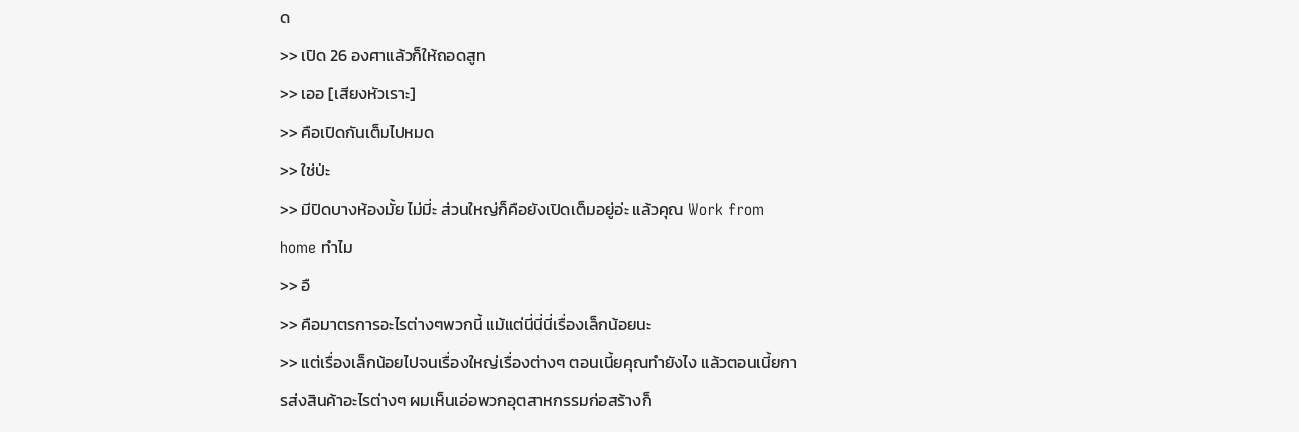ด
>> เปิด 26 องศาแล้วก็ให้ถอดสูท
>> เออ [เสียงหัวเราะ]
>> คือเปิดกันเต็มไปหมด
>> ใช่ป่ะ
>> มีปิดบางห้องมั้ย ไม่มี่ะ ส่วนใหญ่ก็คือยังเปิดเต็มอยู่อ่ะ แล้วคุณ Work from home ทำไม
>> อื
>> คือมาตรการอะไรต่างๆพวกนี้ แม้แต่นี่นี่นี่เรื่องเล็กน้อยนะ
>> แต่เรื่องเล็กน้อยไปจนเรื่องใหญ่เรื่องต่างๆ ตอนเนี้ยคุณทำยังไง แล้วตอนเนี้ยการส่งสินค้าอะไรต่างๆ ผมเห็นเอ่อพวกอุตสาหกรรมก่อสร้างก็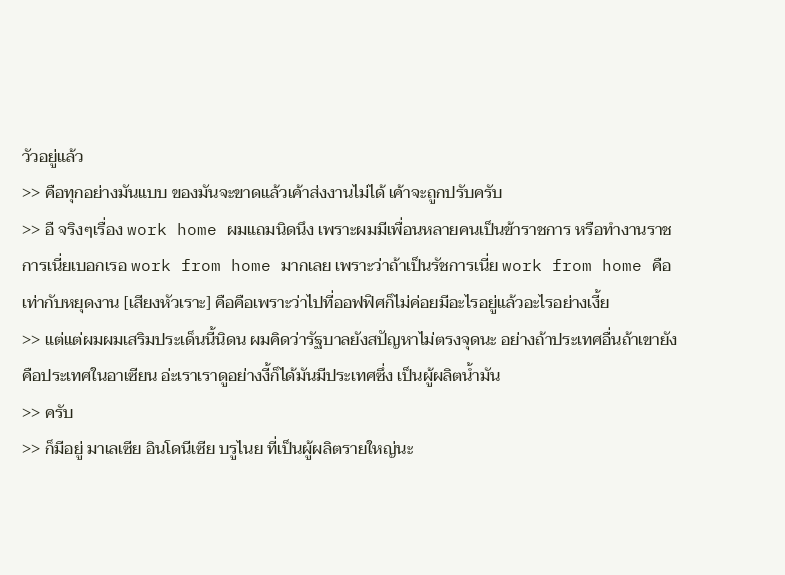วัวอยู่แล้ว
>> คือทุกอย่างมันแบบ ของมันจะขาดแล้วเค้าส่งงานไม่ได้ เค้าจะถูกปรับครับ
>> อื จริงๆเรื่อง work home ผมแถมนิดนึง เพราะผมมีเพื่อนหลายคนเป็นข้าราชการ หรือทำงานราชการเนี่ยเบอกเรอ work from home มากเลย เพราะว่าถ้าเป็นรัชการเนี่ย work from home คือเท่ากับหยุดงาน [เสียงหัวเราะ] คือคือเพราะว่าไปที่ออฟฟิศก็ไม่ค่อยมีอะไรอยู่แล้วอะไรอย่างเงี้ย
>> แต่แต่ผมผมเสริมประเด็นนี้นิดน ผมคิดว่ารัฐบาลยังสปัญหาไม่ตรงจุดนะ อย่างถ้าประเทศอื่นถ้าเขายังคือประเทศในอาเซียน อ่ะเราเราดูอย่างงี้ก็ได้มันมีประเทศซึ่ง เป็นผู้ผลิตน้ำมัน
>> ครับ
>> ก็มีอยู่ มาเลเซีย อินโดนีเซีย บรูไนย ที่เป็นผู้ผลิตรายใหญ่นะ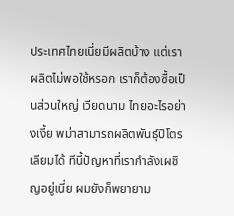ประเทศไทยเนี่ยมีผลิตบ้าง แต่เราผลิตไม่พอใช้หรอก เราก็ต้องซื้อเป็นส่วนใหญ่ เวียดนาม ไทยอะไรอย่างเงี้ย พม่าสามารถผลิตพันธุ์ปิโตรเลียมได้ ทีนี้ปัญหาที่เรากำลังเผชิญอยู่เนี่ย ผมยังก็พยายาม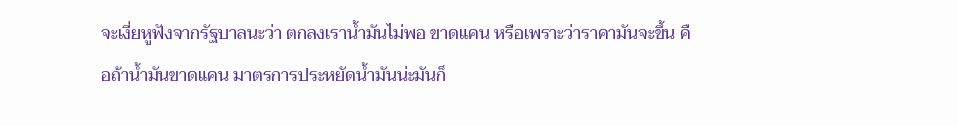จะเงี่ยหูฟังจากรัฐบาลนะว่า ตกลงเราน้ำมันไม่พอ ขาดแคน หรือเพราะว่าราคามันจะขึ้น คือถ้าน้ำมันขาดแคน มาตรการประหยัดน้ำมันน่ะมันก็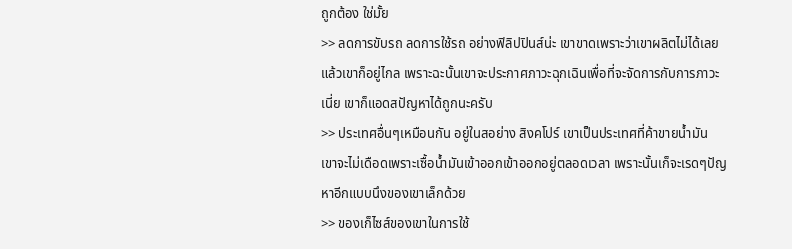ถูกต้อง ใช่มั้ย
>> ลดการขับรถ ลดการใช้รถ อย่างฟิลิปปินส์น่ะ เขาขาดเพราะว่าเขาผลิตไม่ได้เลย แล้วเขาก็อยู่ไกล เพราะฉะนั้นเขาจะประกาศภาวะฉุกเฉินเพื่อที่จะจัดการกับการภาวะเนี่ย เขาก็แอดสปัญหาได้ถูกนะครับ
>> ประเทศอื่นๆเหมือนกัน อยู่ในสอย่าง สิงคโปร์ เขาเป็นประเทศที่ค้าขายน้ำมัน เขาจะไม่เดือดเพราะเซื้อน้ำมันเข้าออกเข้าออกอยู่ตลอดเวลา เพราะนั้นเก็จะเรดๆปัญหาอีกแบบนึงของเขาเล็กด้วย
>> ของเก็ไซส์ของเขาในการใช้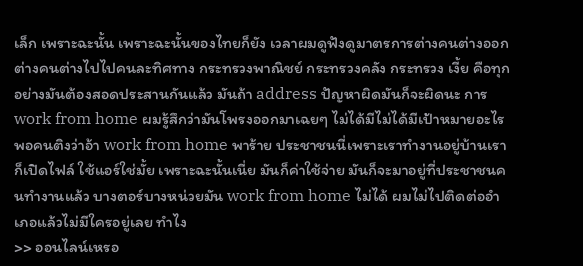เล็ก เพราะฉะนั้น เพราะฉะนั้นของไทยก็ยัง เวลาผมดูฟังดูมาตรการต่างคนต่างออกต่างคนต่างไปไปคนละทิศทาง กระทรวงพาณิชย์ กระทรวงคลัง กระทรวง เงี้ย คือทุกอย่างมันต้องสอดประสานกันแล้ว มันถ้า address ปัญหาผิดมันก็จะผิดนะ การ work from home ผมรู้สึกว่ามันโพรงออกมาเฉยๆ ไม่ได้มีไม่ได้มีเป้าหมายอะไร พอคนติงว่าอ้า work from home พาร้าย ประชาชนนี่เพราะเราทำงานอยู่บ้านเราก็เปิดไฟล์ ใช้แอร์ใช่มั้ย เพราะฉะนั้นเนี่ย มันก็ค่าใช้จ่าย มันก็จะมาอยู่ที่ประชาชนคนทำงานแล้ว บางตอร์บางหน่วยมัน work from home ไม่ได้ ผมไม่ไปติดต่ออำเภอแล้วไม่มีใครอยู่เลย ทำไง
>> ออนไลน์เหรอ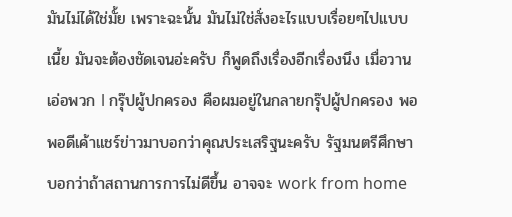มันไม่ได้ใช่มั้ย เพราะฉะนั้น มันไม่ใช่สั่งอะไรแบบเรื่อยๆไปแบบเนี้ย มันจะต้องชัดเจนอ่ะครับ ก็พูดถึงเรื่องอีกเรื่องนึง เมื่อวาน เอ่อพวก l กรุ๊ปผู้ปกครอง คือผมอยู่ในกลายกรุ๊ปผู้ปกครอง พอพอดีเค้าแชร์ข่าวมาบอกว่าคุณประเสริฐนะครับ รัฐมนตรีศึกษา บอกว่าถ้าสถานการการไม่ดีขึ้น อาจจะ work from home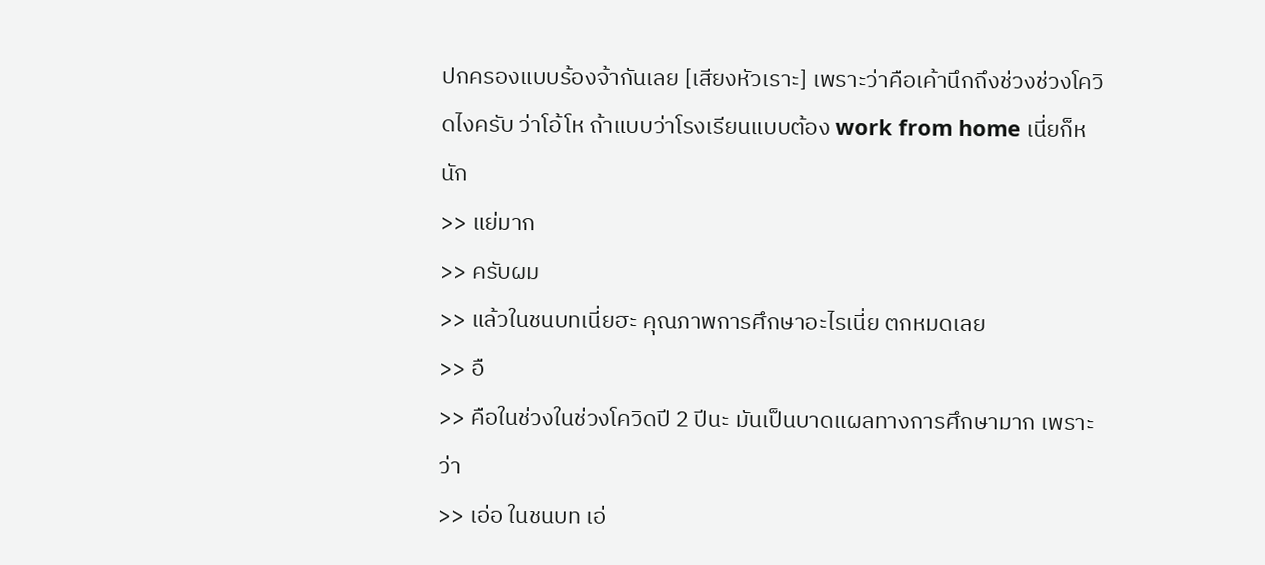ปกครองแบบร้องจ้ากันเลย [เสียงหัวเราะ] เพราะว่าคือเค้านึกถึงช่วงช่วงโควิดไงครับ ว่าโอ้โห ถ้าแบบว่าโรงเรียนแบบต้อง work from home เนี่ยก็หนัก
>> แย่มาก
>> ครับผม
>> แล้วในชนบทเนี่ยฮะ คุณภาพการศึกษาอะไรเนี่ย ตกหมดเลย
>> อื
>> คือในช่วงในช่วงโควิดปี 2 ปีนะ มันเป็นบาดแผลทางการศึกษามาก เพราะว่า
>> เอ่อ ในชนบท เอ่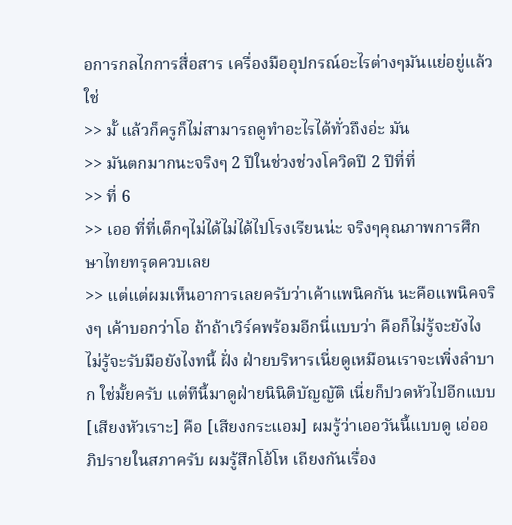อการกลไกการสื่อสาร เครื่องมืออุปกรณ์อะไรต่างๆมันแย่อยู่แล้วใช่
>> มั้ แล้วก็ครูก็ไม่สามารถดูทำอะไรได้ทั่วถึงอ่ะ มัน
>> มันตกมากนะจริงๆ 2 ปีในช่วงช่วงโควิดปี 2 ปีที่ที่
>> ที่ 6
>> เออ ที่ที่เด็กๆไม่ได้ไม่ได้ไปโรงเรียนน่ะ จริงๆคุณภาพการศึกษาไทยทรุดควบเลย
>> แต่แต่ผมเห็นอาการเลยครับว่าเค้าแพนิคกัน นะคือแพนิคจริงๆ เค้าบอกว่าโอ ถ้าถ้าเวิร์คพร้อมอีกนี่แบบว่า คือก็ไม่รู้จะยังไงไม่รู้จะรับมือยังไงทนี้ ฝั่ง ฝ่ายบริหารเนี่ยดูเหมือนเราจะเพิ่งลำบาก ใช่มั้ยครับ แต่ทีนี้มาดูฝ่ายนินิติบัญญัติ เนี่ยก็ปวดหัวไปอีกแบบ [เสียงหัวเราะ] คือ [เสียงกระแอม] ผมรู้ว่าเออวันนี้แบบดู เอ่ออภิปรายในสภาครับ ผมรู้สึกโอ้โห เถียงกันเรื่อง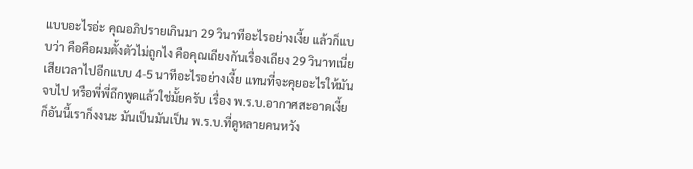แบบอะไรอ่ะ คุณอภิปรายเกินมา 29 วินาทีอะไรอย่างเงี้ย แล้วก็แบบว่า คือคือผมตั้งตัวไม่ถูกไง คือคุณเถียงกันเรื่องเถียง 29 วินาทเนี่ย เสียเวลาไปอีกแบบ 4-5 นาทีอะไรอย่างเงี้ย แทนที่จะคุยอะไรให้มันจบไป หรือพี่พี่ถึกพูดแล้วใช่มั้ยครับ เรื่อง พ.ร.บ.อากาศสะอาดเงี้ย ก็อันนี้เราก็งงนะ มันเป็นมันเป็น พ.ร.บ.ที่ดูหลายคนหวัง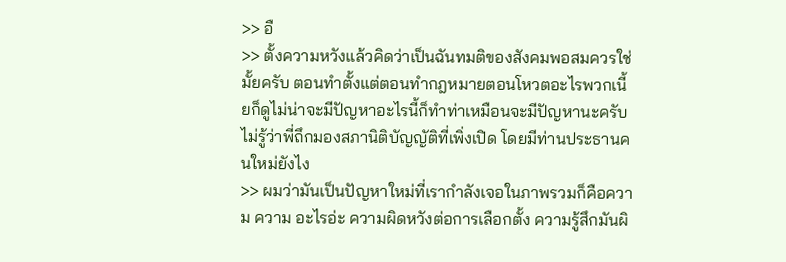>> อื
>> ตั้งความหวังแล้วคิดว่าเป็นฉันทมติของสังคมพอสมควรใช่มั้ยครับ ตอนทำตั้งแต่ตอนทำกฎหมายตอนโหวตอะไรพวกเนี้ยก็ดูไม่น่าจะมีปัญหาอะไรนี้ก็ทำท่าเหมือนจะมีปัญหานะครับ ไม่รู้ว่าพี่ถึกมองสภานิติบัญญัติที่เพิ่งเปิด โดยมีท่านประธานคนใหม่ยังไง
>> ผมว่ามันเป็นปัญหาใหม่ที่เรากำลังเจอในภาพรวมก็คือความ ความ อะไรอ่ะ ความผิดหวังต่อการเลือกตั้ง ความรู้สึกมันผิ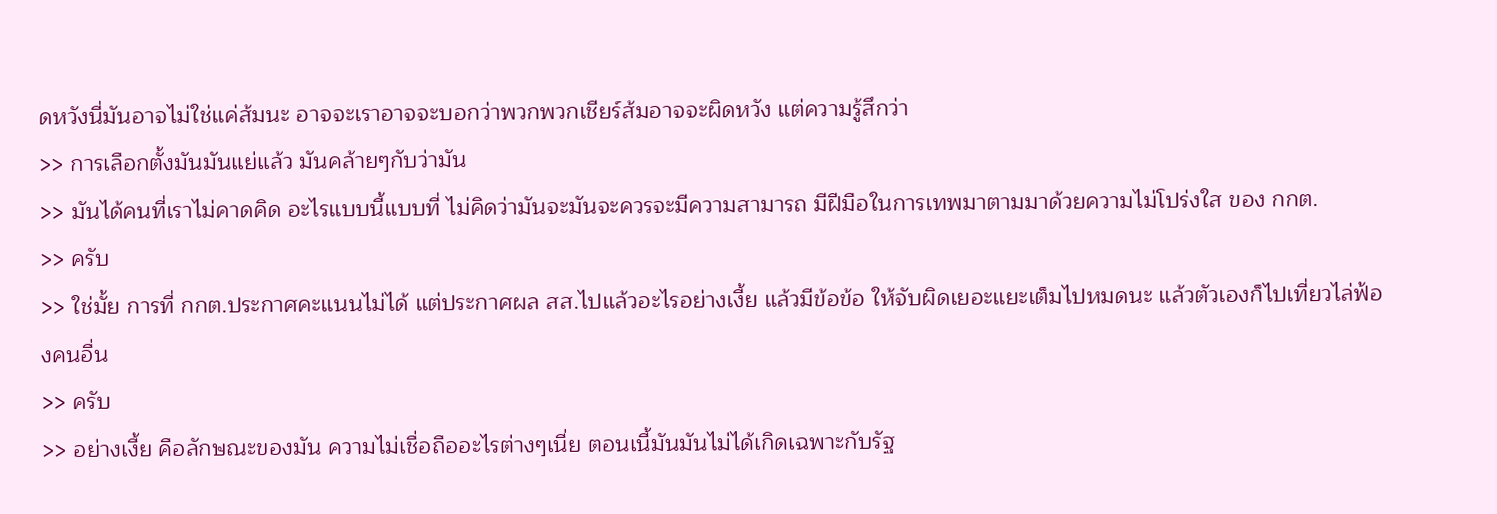ดหวังนี่มันอาจไม่ใช่แค่ส้มนะ อาจจะเราอาจจะบอกว่าพวกพวกเชียร์ส้มอาจจะผิดหวัง แต่ความรู้สึกว่า
>> การเลือกตั้งมันมันแย่แล้ว มันคล้ายๆกับว่ามัน
>> มันได้คนที่เราไม่คาดคิด อะไรแบบนี้แบบที่ ไม่คิดว่ามันจะมันจะควรจะมีความสามารถ มีฝีมือในการเทพมาตามมาด้วยความไม่โปร่งใส ของ กกต.
>> ครับ
>> ใช่มั้ย การที่ กกต.ประกาศคะแนนไม่ได้ แต่ประกาศผล สส.ไปแล้วอะไรอย่างเงี้ย แล้วมีข้อข้อ ให้จับผิดเยอะแยะเต็มไปหมดนะ แล้วตัวเองก็ไปเที่ยวไล่ฟ้องคนอื่น
>> ครับ
>> อย่างเงี้ย คือลักษณะของมัน ความไม่เชื่อถืออะไรต่างๆเนี่ย ตอนเนี้มันมันไม่ได้เกิดเฉพาะกับรัฐ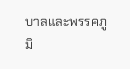บาลและพรรคภูมิ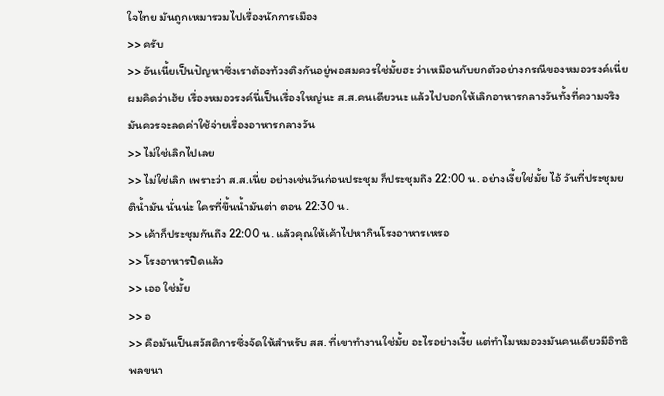ใจไทย มันถูกเหมารวมไปเรื่องนักการเมือง
>> ครับ
>> อันเนี้ยเป็นปัญหาซึ่งเราต้องท้วงติงกันอยู่พอสมควรใช่มั้ยฮะ ว่าเหมือนกับยกตัวอย่างกรณีของหมอวรงค์เนี่ย ผมคิดว่าเฮ้ย เรื่องหมอวรงค์นี่เป็นเรื่องใหญ่นะ ส.ส.คนเดียวนะ แล้วไปบอกให้เลิกอาหารกลางวันทั้งที่ความจริงมันควรจะลดค่าใช้จ่ายเรื่องอาหารกลางวัน
>> ไม่ใช่เลิกไปเลย
>> ไม่ใช่เลิก เพราะว่า ส.ส.เนี่ย อย่างเช่นวันก่อนประชุม ก็ประชุมถึง 22:00 น. อย่างเงี้ยใช่มั้ย ไอ้ วันที่ประชุมยติน้ำมัน นั่นน่ะ ใครที่ขึ้นน้ำมันต่า ตอน 22:30 น.
>> เค้าก็ประชุมกันถึง 22:00 น. แล้วคุณให้เค้าไปหากินโรงอาหารเหรอ
>> โรงอาหารปิดแล้ว
>> เออ ใช่มั้ย
>> อ
>> คือมันเป็นสวัสดิการซึ่งจัดให้สำหรับ สส. ที่เขาทำงานใช่มั้ย อะไรอย่างเงี้ย แต่ทำไมหมอวงมันคนเดียวมีอิทธิพลขนา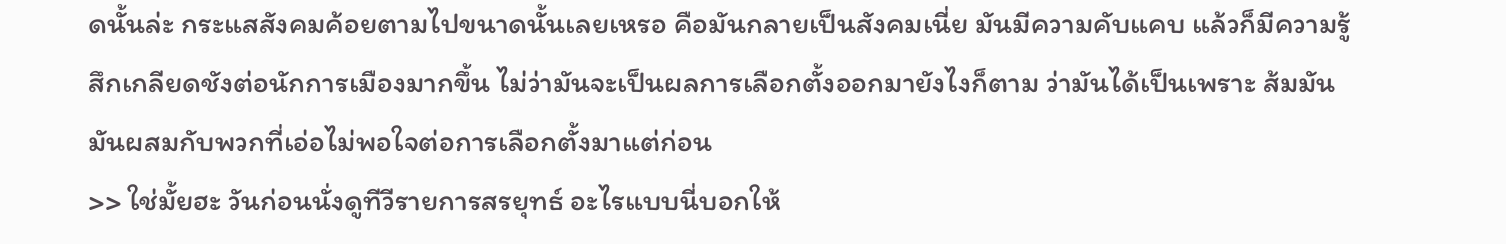ดนั้นล่ะ กระแสสังคมค้อยตามไปขนาดนั้นเลยเหรอ คือมันกลายเป็นสังคมเนี่ย มันมีความคับแคบ แล้วก็มีความรู้สึกเกลียดชังต่อนักการเมืองมากขึ้น ไม่ว่ามันจะเป็นผลการเลือกตั้งออกมายังไงก็ตาม ว่ามันได้เป็นเพราะ ส้มมันมันผสมกับพวกที่เอ่อไม่พอใจต่อการเลือกตั้งมาแต่ก่อน
>> ใช่มั้ยฮะ วันก่อนนั่งดูทีวีรายการสรยุทธ์ อะไรแบบนี่บอกให้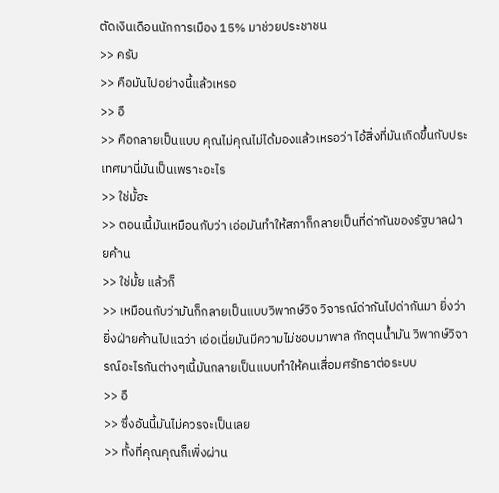ตัดเงินเดือนนักการเมือง 15% มาช่วยประชาชน
>> ครับ
>> คือมันไปอย่างนี้แล้วเหรอ
>> อื
>> คือกลายเป็นแบบ คุณไม่คุณไม่ได้มองแล้วเหรอว่า ไอ้สิ่งที่มันเกิดขึ้นกับประเทศมานี่มันเป็นเพราะอะไร
>> ใช่มั้ฮะ
>> ตอนเนี้มันเหมือนกับว่า เอ่อมันทำให้สภาก็กลายเป็นที่ด่ากันของรัฐบาลฝ่ายค้าน
>> ใช่มั้ย แล้วก็
>> เหมือนกับว่ามันก็กลายเป็นแบบวิพากษ์วิจ วิจารณ์ด่ากันไปด่ากันมา ยิ่งว่ายิ่งฝ่ายค้านไปแฉว่า เอ่อเนี่ยมันมีความไม่ชอบมาพาล กักตุนน้ำมัน วิพากษ์วิจารณ์อะไรกันต่างๆเนี้มันกลายเป็นแบบทำให้คนเสื่อมศรัทธาต่อระบบ
>> อื
>> ซึ่งอันนี้มันไม่ควรจะเป็นเลย
>> ทั้งที่คุณคุณก็เพิ่งผ่าน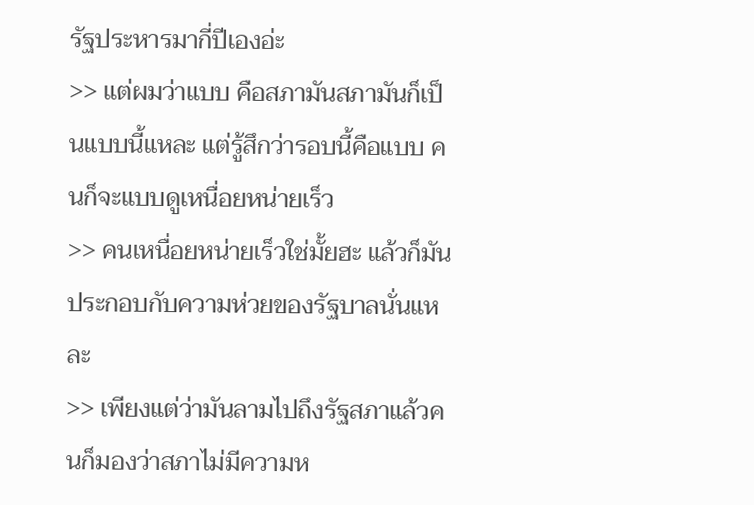รัฐประหารมากี่ปีเองอ่ะ
>> แต่ผมว่าแบบ คือสภามันสภามันก็เป็นแบบนี้แหละ แต่รู้สึกว่ารอบนี้คือแบบ คนก็จะแบบดูเหนื่อยหน่ายเร็ว
>> คนเหนื่อยหน่ายเร็วใช่มั้ยฮะ แล้วก็มันประกอบกับความห่วยของรัฐบาลนั่นแหละ
>> เพียงแต่ว่ามันลามไปถึงรัฐสภาแล้วคนก็มองว่าสภาไม่มีความห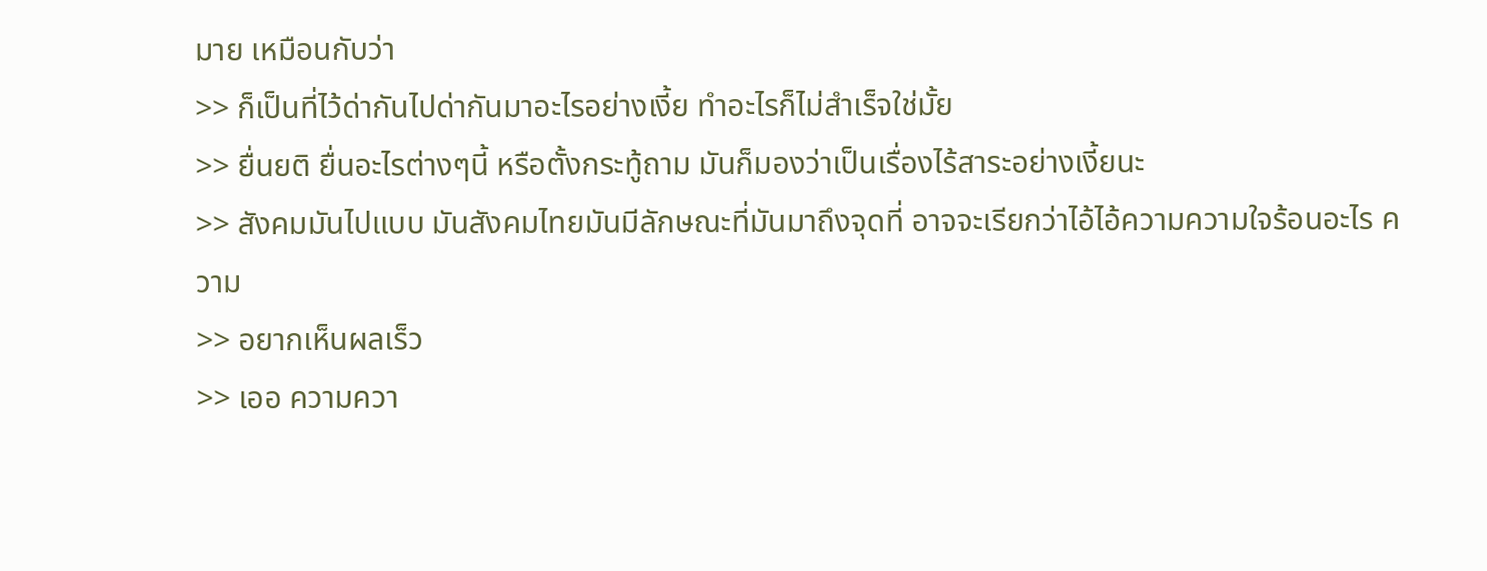มาย เหมือนกับว่า
>> ก็เป็นที่ไว้ด่ากันไปด่ากันมาอะไรอย่างเงี้ย ทำอะไรก็ไม่สำเร็จใช่มั้ย
>> ยื่นยติ ยื่นอะไรต่างๆนี้ หรือตั้งกระทู้ถาม มันก็มองว่าเป็นเรื่องไร้สาระอย่างเงี้ยนะ
>> สังคมมันไปแบบ มันสังคมไทยมันมีลักษณะที่มันมาถึงจุดที่ อาจจะเรียกว่าไอ้ไอ้ความความใจร้อนอะไร ความ
>> อยากเห็นผลเร็ว
>> เออ ความควา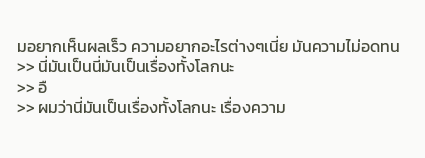มอยากเห็นผลเร็ว ความอยากอะไรต่างๆเนี่ย มันความไม่อดทน
>> นี่มันเป็นนี่มันเป็นเรื่องทั้งโลกนะ
>> อื
>> ผมว่านี่มันเป็นเรื่องทั้งโลกนะ เรื่องความ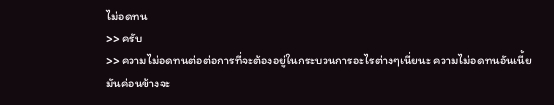ไม่อดทน
>> ครับ
>> ความไม่อดทนต่อต่อการที่จะต้องอยู่ในกระบวนการอะไรต่างๆเนี่ยนะ ความไม่อดทนอันเนี้ยมันค่อนข้างจะ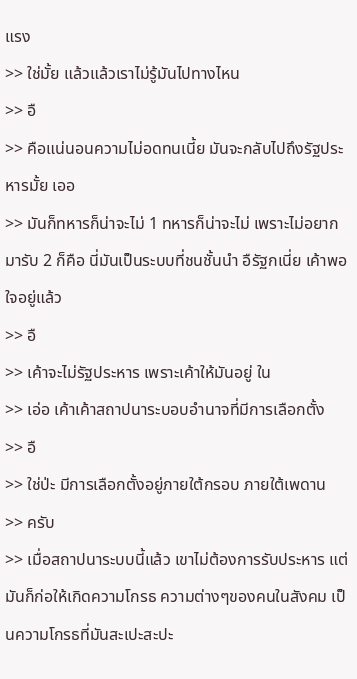แรง
>> ใช่มั้ย แล้วแล้วเราไม่รู้มันไปทางไหน
>> อื
>> คือแน่นอนความไม่อดทนเนี้ย มันจะกลับไปถึงรัฐประหารมั้ย เออ
>> มันก็ทหารก็น่าจะไม่ 1 ทหารก็น่าจะไม่ เพราะไม่อยากมารับ 2 ก็คือ นี่มันเป็นระบบที่ชนชั้นนำ อืรัฐกเนี่ย เค้าพอใจอยู่แล้ว
>> อื
>> เค้าจะไม่รัฐประหาร เพราะเค้าให้มันอยู่ ใน
>> เอ่อ เค้าเค้าสถาปนาระบอบอำนาจที่มีการเลือกตั้ง
>> อื
>> ใช่ป่ะ มีการเลือกตั้งอยู่ภายใต้กรอบ ภายใต้เพดาน
>> ครับ
>> เมื่อสถาปนาระบบนี้แล้ว เขาไม่ต้องการรับประหาร แต่มันก็ก่อให้เกิดความโกรธ ความต่างๆของคนในสังคม เป็นความโกรธที่มันสะเปะสะปะ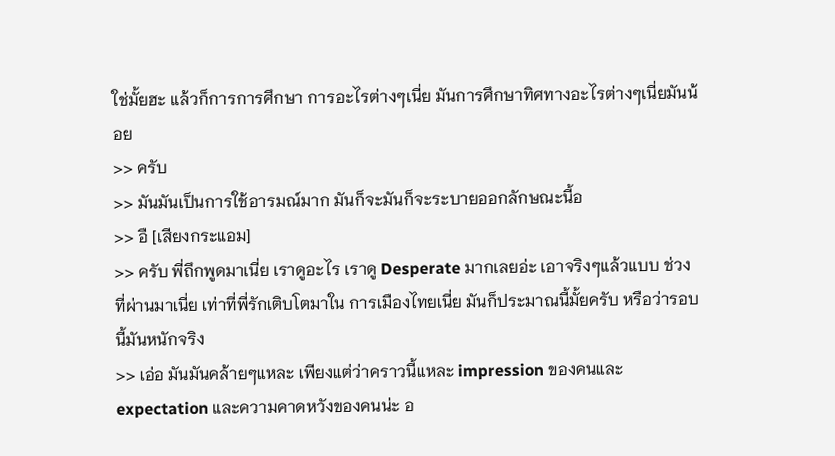ใช่มั้ยฮะ แล้วก็การการศึกษา การอะไรต่างๆเนี่ย มันการศึกษาทิศทางอะไรต่างๆเนี่ยมันน้อย
>> ครับ
>> มันมันเป็นการใช้อารมณ์มาก มันก็จะมันก็จะระบายออกลักษณะนี้อ
>> อื [เสียงกระแอม]
>> ครับ พี่ถึกพูดมาเนี่ย เราดูอะไร เราดู Desperate มากเลยอ่ะ เอาจริงๆแล้วแบบ ช่วงที่ผ่านมาเนี่ย เท่าที่พี่รักเติบโตมาใน การเมืองไทยเนี่ย มันก็ประมาณนี้มั้ยครับ หรือว่ารอบนี้มันหนักจริง
>> เอ่อ มันมันคล้ายๆแหละ เพียงแต่ว่าคราวนี้แหละ impression ของคนและ expectation และความคาดหวังของคนน่ะ อ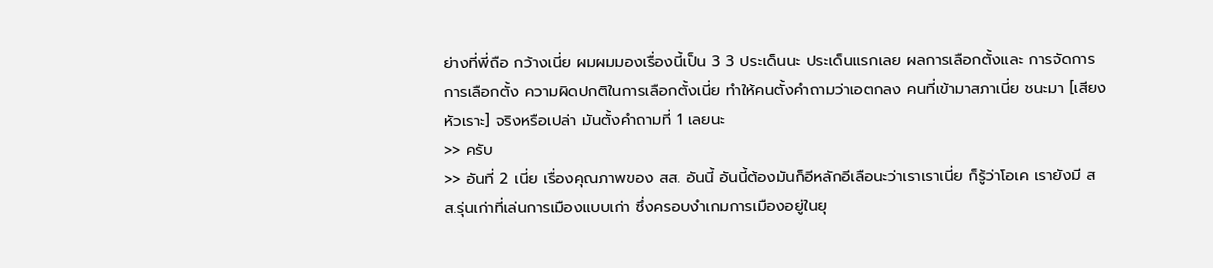ย่างที่พี่ถือ กว้างเนี่ย ผมผมมองเรื่องนี้เป็น 3 3 ประเด็นนะ ประเด็นแรกเลย ผลการเลือกตั้งและ การจัดการการเลือกตั้ง ความผิดปกติในการเลือกตั้งเนี่ย ทำให้คนตั้งคำถามว่าเอตกลง คนที่เข้ามาสภาเนี่ย ชนะมา [เสียงหัวเราะ] จริงหรือเปล่า มันตั้งคำถามที่ 1 เลยนะ
>> ครับ
>> อันที่ 2 เนี่ย เรื่องคุณภาพของ สส. อันนี้ อันนี้ต้องมันก็อีหลักอีเลือนะว่าเราเราเนี่ย ก็รู้ว่าโอเค เรายังมี สส.รุ่นเก่าที่เล่นการเมืองแบบเก่า ซึ่งครอบงำเกมการเมืองอยู่ในยุ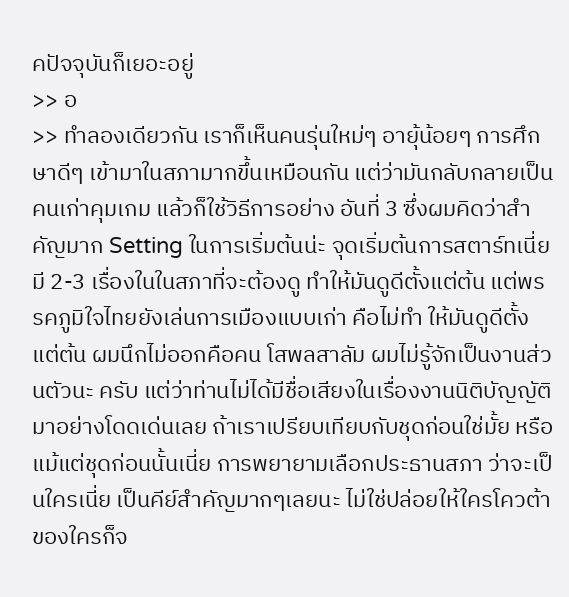คปัจจุบันก็เยอะอยู่
>> อ
>> ทำลองเดียวกัน เราก็เห็นคนรุ่นใหม่ๆ อายุ้น้อยๆ การศึกษาดีๆ เข้ามาในสภามากขึ้นเหมือนกัน แต่ว่ามันกลับกลายเป็นคนเก่าคุมเกม แล้วก็ใช้วิธีการอย่าง อันที่ 3 ซึ่งผมคิดว่าสำคัญมาก Setting ในการเริ่มต้นน่ะ จุดเริ่มต้นการสตาร์ทเนี่ย มี 2-3 เรื่องในในสภาที่จะต้องดู ทำให้มันดูดีตั้งแต่ต้น แต่พรรคภูมิใจไทยยังเล่นการเมืองแบบเก่า คือไม่ทำ ให้มันดูดีตั้งแต่ต้น ผมนึกไม่ออกคือคน โสพลสาลัม ผมไม่รู้จักเป็นงานส่วนตัวนะ ครับ แต่ว่าท่านไม่ได้มีชื่อเสียงในเรื่องงานนิติบัญญัติมาอย่างโดดเด่นเลย ถ้าเราเปรียบเทียบกับชุดก่อนใช่มั้ย หรือแม้แต่ชุดก่อนนั้นเนี่ย การพยายามเลือกประธานสภา ว่าจะเป็นใครเนี่ย เป็นคีย์สำคัญมากๆเลยนะ ไม่ใช่ปล่อยให้ใครโควต้าของใครก็จ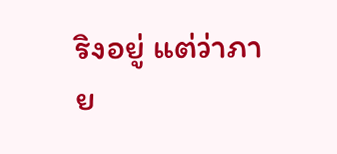ริงอยู่ แต่ว่าภาย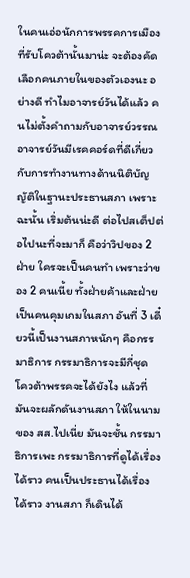ในคนเอ่อนักการพรรคการเมืองที่รับโควต้านั้นมาน่ะ จะต้องคัดเลือกคนภายในของตัวเองนะ อย่างดี ทำไมอาจารย์วันได้แล้ว คนไม่ตั้งคำถามกับอาจารย์วรรณ อาจารย์วันมีเรคคอร์ดที่ดีเกี่ยวกับการทำงานทางด้านนิติบัญญัติในฐานะประธานสภา เพราะฉะนั้น เริ่มต้นน่ะดี ต่อไปสเต็ปต่อไปนะที่จะมาก็ คือว่าวิปของ 2 ฝ่าย ใครจะเป็นคนทำ เพราะว่าของ 2 คนเนี้ย ทั้งฝ่ายค้าและฝ่ายเป็นคนคุมเกมในสภา อันที่ 3 เดี๋ยวนี้เป็นงานสภาหนักๆ คือกรรมาธิการ กรรมาธิการจะมีกี่ชุด โควต้าพรรคจะได้ยังไง แล้วที่มันจะผลักดันงานสภา ให้ในนามของ สส.ไปเนี่ย มันจะชั้น กรรมาธิการเพะ กรรมาธิการที่ดูได้เรื่องได้ราว คนเป็นประธานได้เรื่องได้ราว งานสภา ก็เดินได้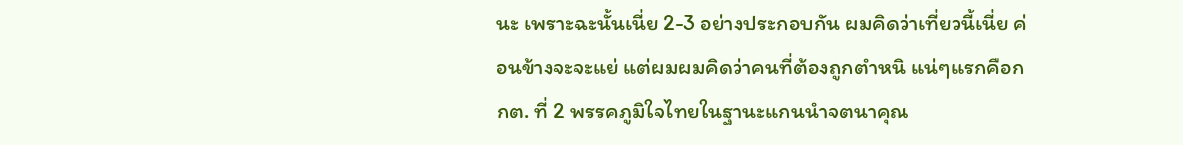นะ เพราะฉะนั้นเนี่ย 2-3 อย่างประกอบกัน ผมคิดว่าเที่ยวนี้เนี่ย ค่อนข้างจะจะแย่ แต่ผมผมคิดว่าคนที่ต้องถูกตำหนิ แน่ๆแรกคือกกต. ที่ 2 พรรคภูมิใจไทยในฐานะแกนนำจตนาคุณ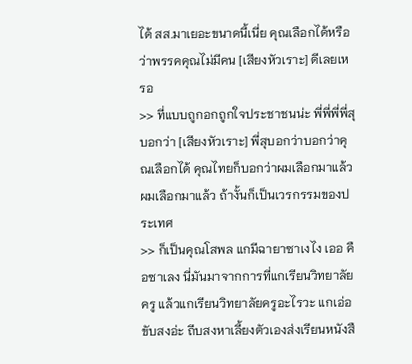ได้ สส.มาเยอะขนาดนี้เนี่ย คุณเลือกได้หรือว่าพรรคคุณไม่มีคน [เสียงหัวเราะ] ดีเลยเหรอ
>> ที่แบบถูกอกถูกใจประชาชนน่ะ พี่พี่พี่พี่สุบอกว่า [เสียงหัวเราะ] พี่สุบอกว่าบอกว่าคุณเลือกได้ คุณไทยก็บอกว่าผมเลือกมาแล้ว ผมเลือกมาแล้ว ถ้างั้นก็เป็นเวรกรรมของประเทศ
>> ก็เป็นคุณโสพล แกมีฉายาซาเงไง เออ คือซาเลง นี่มันมาจากการที่แกเรียนวิทยาลัยครู แล้วแกเรียนวิทยาลัยครูอะไรวะ แกเอ่อขับสงอ่ะ ถีบสงหาเลี้ยงตัวเองส่งเรียนหนังสื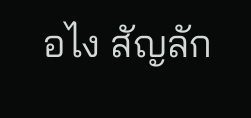อไง สัญลัก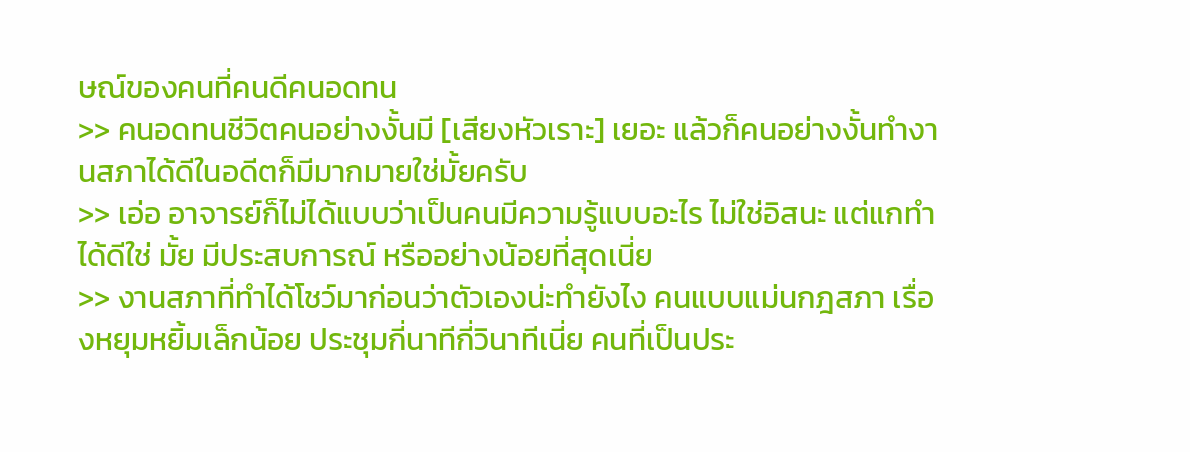ษณ์ของคนที่คนดีคนอดทน
>> คนอดทนชีวิตคนอย่างงั้นมี [เสียงหัวเราะ] เยอะ แล้วก็คนอย่างงั้นทำงานสภาได้ดีในอดีตก็มีมากมายใช่มั้ยครับ
>> เอ่อ อาจารย์ก็ไม่ได้แบบว่าเป็นคนมีความรู้แบบอะไร ไม่ใช่อิสนะ แต่แกทำได้ดีใช่ มั้ย มีประสบการณ์ หรืออย่างน้อยที่สุดเนี่ย
>> งานสภาที่ทำได้โชว์มาก่อนว่าตัวเองน่ะทำยังไง คนแบบแม่นกฎสภา เรื่องหยุมหยิ้มเล็กน้อย ประชุมกี่นาทีกี่วินาทีเนี่ย คนที่เป็นประ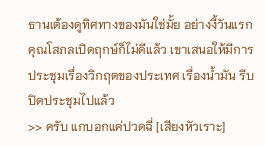ธานเต้องดูทิศทางของมันใช่มั้ย อย่างงี้วันแรกคุณโสภลเปิดฤกษ์ก็ไม่ดีแล้ว เขาเสนอให้มีการประชุมเรื่องวิกฤตของประเทศ เรื่องน้ำมัน รีบปิดประชุมไปแล้ว
>> ครับ แกบอกแค่ปวดฉี่ [เสียงหัวเราะ]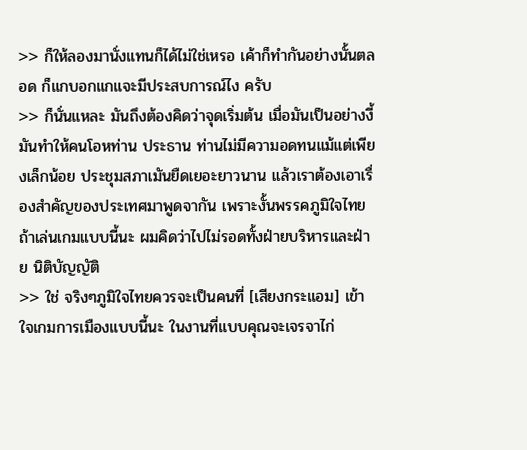>> ก็ให้ลองมานั่งแทนก็ได้ไม่ใช่เหรอ เค้าก็ทำกันอย่างนั้นตลอด ก็แกบอกแกแจะมีประสบการณ์ไง ครับ
>> ก็นั่นแหละ มันถึงต้องคิดว่าจุดเริ่มต้น เมื่อมันเป็นอย่างงี้ มันทำให้คนโอหท่าน ประธาน ท่านไม่มีความอดทนแม้แต่เพียงเล็กน้อย ประชุมสภาเมันยืดเยอะยาวนาน แล้วเราต้องเอาเรื่องสำคัญของประเทศมาพูดจากัน เพราะงั้นพรรคภูมิใจไทยถ้าเล่นเกมแบบนี้นะ ผมคิดว่าไปไม่รอดทั้งฝ่ายบริหารและฝ่าย นิติบัญญัติ
>> ใช่ จริงๆภูมิใจไทยควรจะเป็นคนที่ [เสียงกระแอม] เข้าใจเกมการเมืองแบบนี้นะ ในงานที่แบบคุณจะเจรจาไก่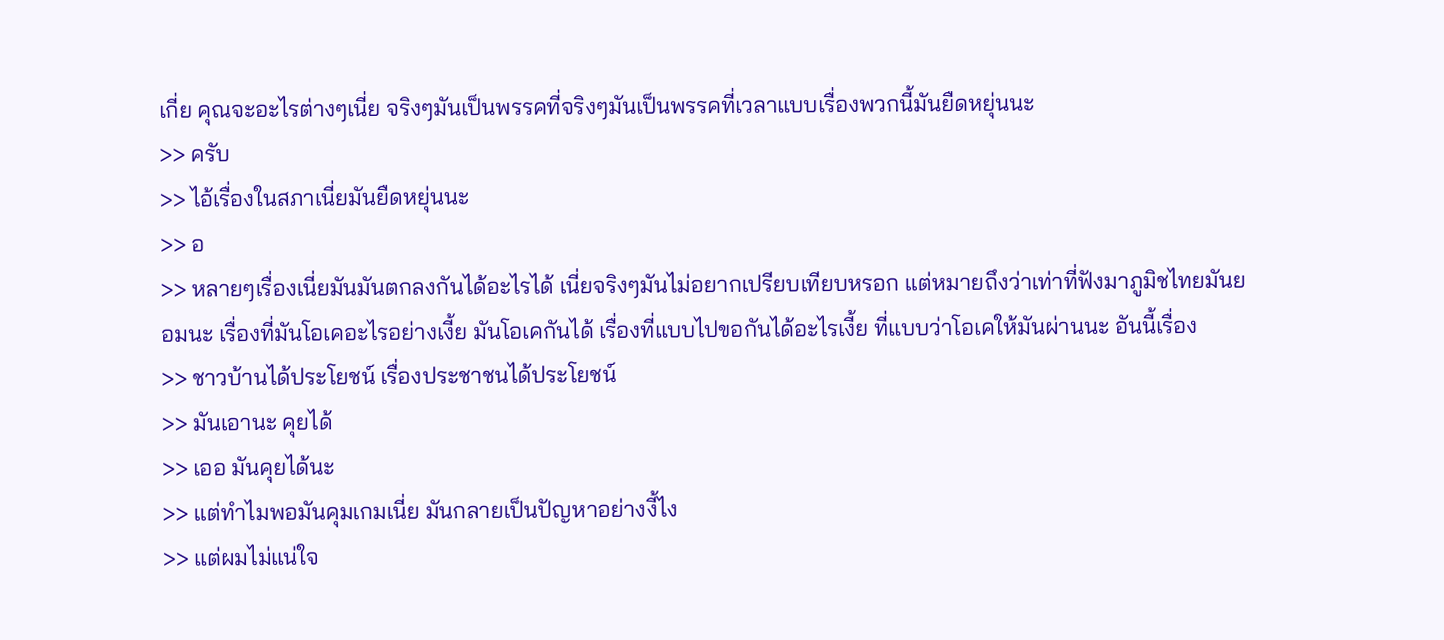เกี่ย คุณจะอะไรต่างๆเนี่ย จริงๆมันเป็นพรรคที่จริงๆมันเป็นพรรคที่เวลาแบบเรื่องพวกนี้มันยืดหยุ่นนะ
>> ครับ
>> ไอ้เรื่องในสภาเนี่ยมันยืดหยุ่นนะ
>> อ
>> หลายๆเรื่องเนี่ยมันมันตกลงกันได้อะไรได้ เนี่ยจริงๆมันไม่อยากเปรียบเทียบหรอก แต่หมายถึงว่าเท่าที่ฟังมาภูมิชไทยมันยอมนะ เรื่องที่มันโอเคอะไรอย่างเงี้ย มันโอเคกันได้ เรื่องที่แบบไปขอกันได้อะไรเงี้ย ที่แบบว่าโอเคให้มันผ่านนะ อันนี้เรื่อง
>> ชาวบ้านได้ประโยชน์ เรื่องประชาชนได้ประโยชน์
>> มันเอานะ คุยได้
>> เออ มันคุยได้นะ
>> แต่ทำไมพอมันคุมเกมเนี่ย มันกลายเป็นปัญหาอย่างงี้ไง
>> แต่ผมไม่แน่ใจ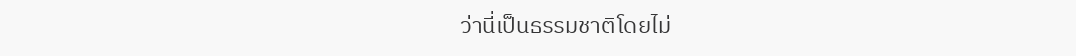ว่านี่เป็นธรรมชาติโดยไม่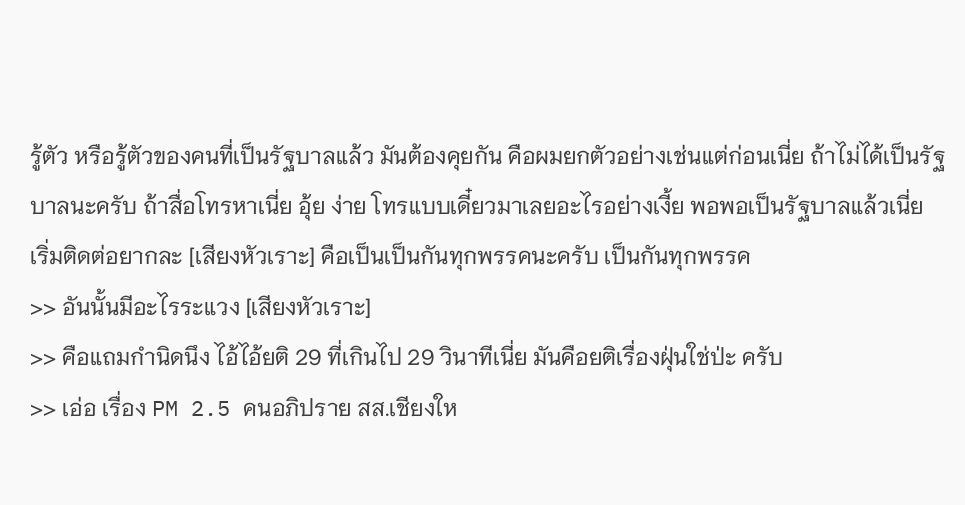รู้ตัว หรือรู้ตัวของคนที่เป็นรัฐบาลแล้ว มันต้องคุยกัน คือผมยกตัวอย่างเช่นแต่ก่อนเนี่ย ถ้าไม่ได้เป็นรัฐบาลนะครับ ถ้าสื่อโทรหาเนี่ย อุ้ย ง่าย โทรแบบเดี๋ยวมาเลยอะไรอย่างเงี้ย พอพอเป็นรัฐบาลแล้วเนี่ย เริ่มติดต่อยากละ [เสียงหัวเราะ] คือเป็นเป็นกันทุกพรรคนะครับ เป็นกันทุกพรรค
>> อันนั้นมีอะไรระแวง [เสียงหัวเราะ]
>> คือแถมกำนิดนึง ไอ้ไอ้ยติ 29 ที่เกินไป 29 วินาทีเนี่ย มันคือยติเรื่องฝุ่นใช่ป่ะ ครับ
>> เอ่อ เรื่อง PM 2.5 คนอภิปราย สส.เชียงให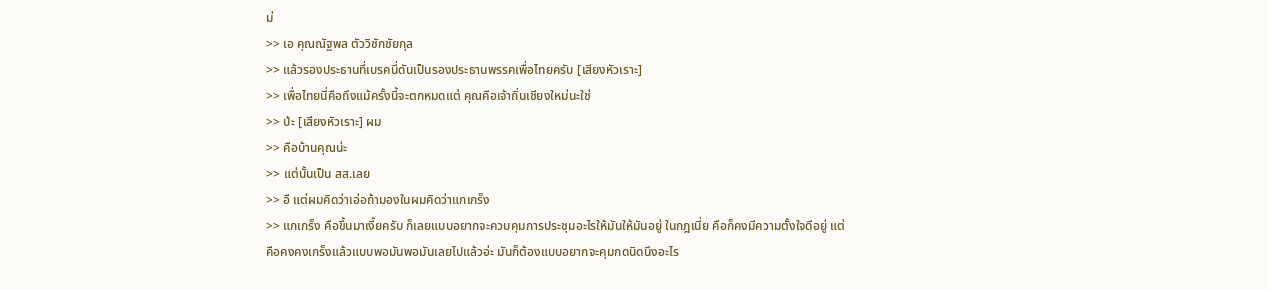ม่
>> เอ คุณณัฐพล ตัววิชักชัยกุล
>> แล้วรองประธานที่เบรคนี่ดันเป็นรองประธานพรรคเพื่อไทยครับ [เสียงหัวเราะ]
>> เพื่อไทยนี่คือถึงแม้ครั้งนี้จะตกหมดแต่ คุณคือเจ้าถิ่นเชียงใหม่นะใช่
>> ป่ะ [เสียงหัวเราะ] ผม
>> คือบ้านคุณน่ะ
>> แต่นั้นเป็น สส.เลย
>> อื แต่ผมคิดว่าเอ่อถ้ามองในผมคิดว่าแกเกร็ง
>> แกเกร็ง คือขึ้นมาเงี้ยครับ ก็เลยแบบอยากจะควบคุมการประชุมอะไรให้มันให้มันอยู่ ในกฎเนี่ย คือก็คงมีความตั้งใจดีอยู่ แต่คือคงคงเกร็งแล้วแบบพอมันพอมันเลยไปแล้วอ่ะ มันก็ต้องแบบอยากจะคุมกดนิดนึงอะไร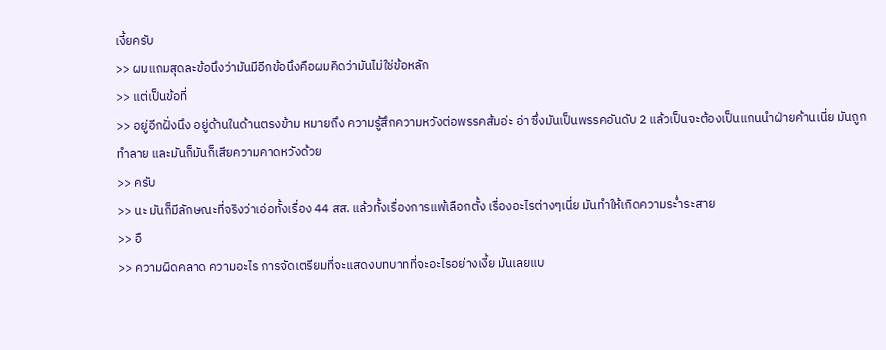เงี้ยครับ
>> ผมแถมสุดละข้อนึงว่ามันมีอีกข้อนึงคือผมคิดว่ามันไม่ใช่ข้อหลัก
>> แต่เป็นข้อที่
>> อยู่อีกฝั่งนึง อยู่ด้านในด้านตรงข้าม หมายถึง ความรู้สึกความหวังต่อพรรคส้มอ่ะ อ่า ซึ่งมันเป็นพรรคอันดับ 2 แล้วเป็นจะต้องเป็นแกนนำฝ่ายค้านเนี่ย มันถูกทำลาย และมันก็มันก็เสียความคาดหวังด้วย
>> ครับ
>> นะ มันก็มีลักษณะที่จริงว่าเอ่อทั้งเรื่อง 44 สส. แล้วทั้งเรื่องการแพ้เลือกตั้ง เรื่องอะไรต่างๆเนี่ย มันทำให้เกิดความระ่ำระสาย
>> อื
>> ความผิดคลาด ความอะไร การจัดเตรียมที่จะแสดงบทบาทที่จะอะไรอย่างเงี้ย มันเลยแบ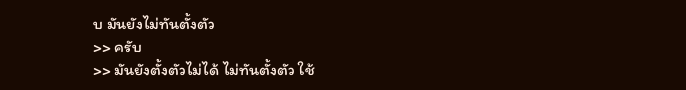บ มันยังไม่ทันตั้งตัว
>> ครับ
>> มันยังตั้งตัวไม่ได้ ไม่ทันตั้งตัว ใช้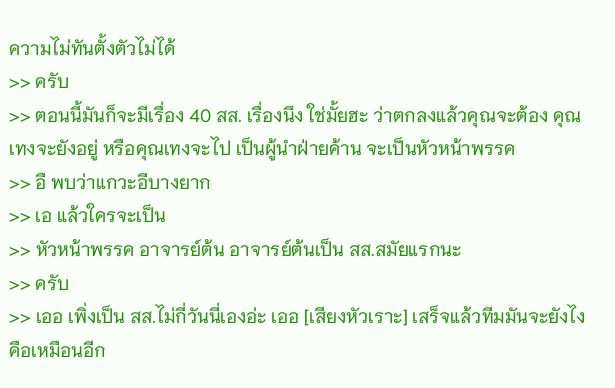ความไม่ทันตั้งตัวไม่ได้
>> ครับ
>> ตอนนี้มันก็จะมีเรื่อง 40 สส. เรื่องนึง ใช่มั้ยฮะ ว่าตกลงแล้วคุณจะต้อง คุณเทงจะยังอยู่ หรือคุณเทงจะไป เป็นผู้นำฝ่ายค้าน จะเป็นหัวหน้าพรรค
>> อื พบว่าแกวะอีบางยาก
>> เอ แล้วใครจะเป็น
>> หัวหน้าพรรค อาจารย์ต้น อาจารย์ต้นเป็น สส.สมัยแรกนะ
>> ครับ
>> เออ เพิ่งเป็น สส.ไม่กี่วันนี่เองอ่ะ เออ [เสียงหัวเราะ] เสร็จแล้วทีมมันจะยังไง คือเหมือนอีก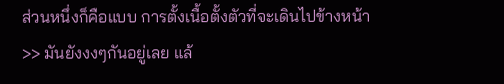ส่วนหนึ่งก็คือแบบ การตั้งเนื้อตั้งตัวที่จะเดินไปข้างหน้า
>> มันยังงงๆกันอยู่เลย แล้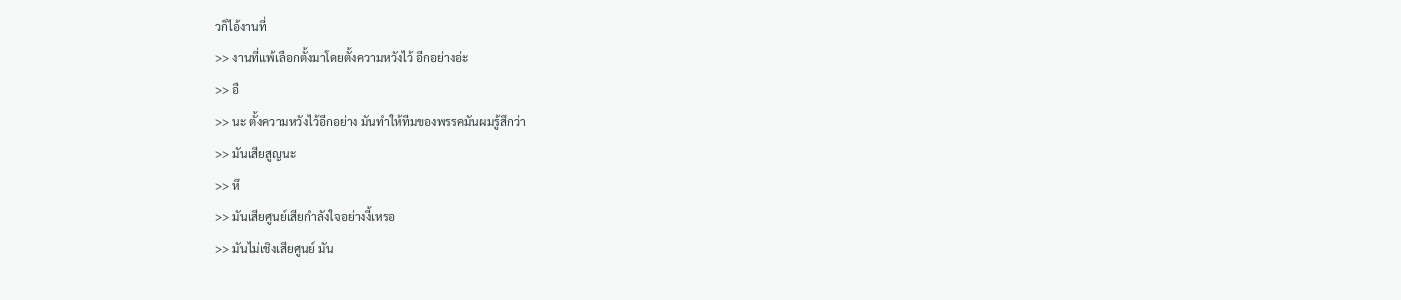วก็ไอ้งานที่
>> งานที่แพ้เลือกตั้งมาโดยตั้งความหวังไว้ อีกอย่างอ่ะ
>> อื
>> นะ ตั้งความหวังไว้อีกอย่าง มันทำให้ทีมของพรรคมันผมรู้สึกว่า
>> มันเสียสูญนะ
>> หึ
>> มันเสียศูนย์เสียกำลังใจอย่างงี้เหรอ
>> มันไม่เชิงเสียศูนย์ มัน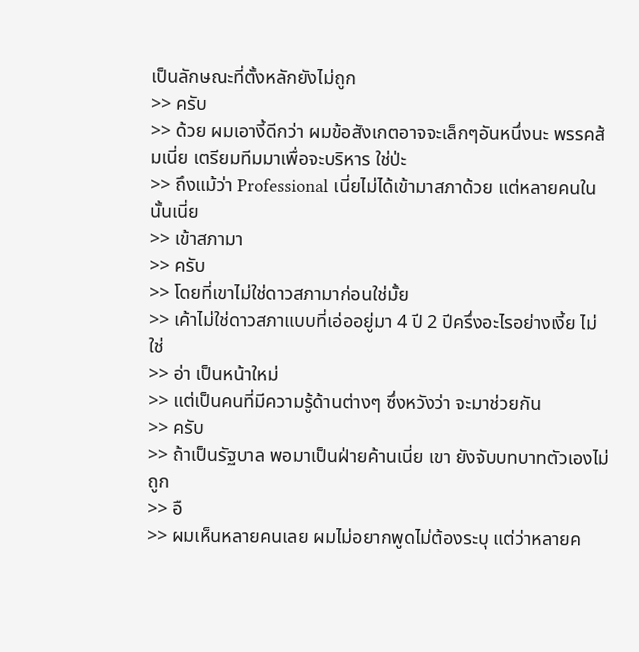เป็นลักษณะที่ตั้งหลักยังไม่ถูก
>> ครับ
>> ด้วย ผมเอางี้ดีกว่า ผมข้อสังเกตอาจจะเล็กๆอันหนึ่งนะ พรรคส้มเนี่ย เตรียมทีมมาเพื่อจะบริหาร ใช่ป่ะ
>> ถึงแม้ว่า Professional เนี่ยไม่ได้เข้ามาสภาด้วย แต่หลายคนในนั้นเนี่ย
>> เข้าสภามา
>> ครับ
>> โดยที่เขาไม่ใช่ดาวสภามาก่อนใช่มั้ย
>> เค้าไม่ใช่ดาวสภาแบบที่เอ่ออยู่มา 4 ปี 2 ปีครึ่งอะไรอย่างเงี้ย ไม่ใช่
>> อ่า เป็นหน้าใหม่
>> แต่เป็นคนที่มีความรู้ด้านต่างๆ ซึ่งหวังว่า จะมาช่วยกัน
>> ครับ
>> ถ้าเป็นรัฐบาล พอมาเป็นฝ่ายค้านเนี่ย เขา ยังจับบทบาทตัวเองไม่ถูก
>> อื
>> ผมเห็นหลายคนเลย ผมไม่อยากพูดไม่ต้องระบุ แต่ว่าหลายค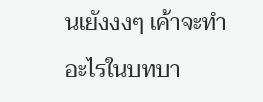นเยังงงๆ เค้าจะทำอะไรในบทบา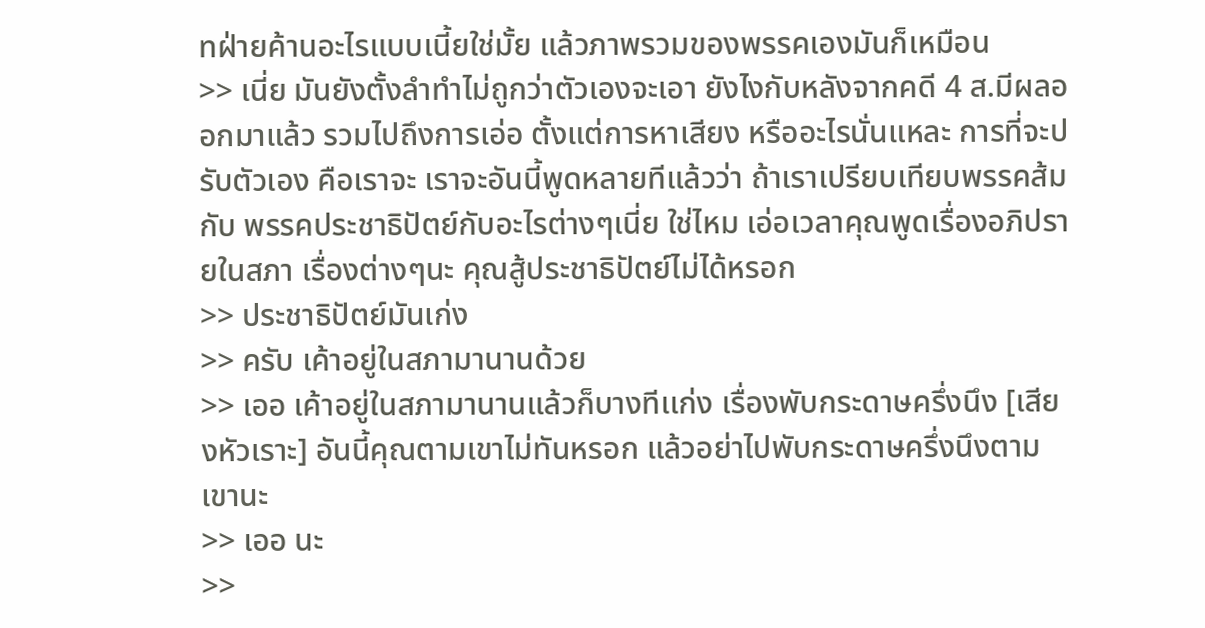ทฝ่ายค้านอะไรแบบเนี้ยใช่มั้ย แล้วภาพรวมของพรรคเองมันก็เหมือน
>> เนี่ย มันยังตั้งลำทำไม่ถูกว่าตัวเองจะเอา ยังไงกับหลังจากคดี 4 ส.มีผลออกมาแล้ว รวมไปถึงการเอ่อ ตั้งแต่การหาเสียง หรืออะไรนั่นแหละ การที่จะปรับตัวเอง คือเราจะ เราจะอันนี้พูดหลายทีแล้วว่า ถ้าเราเปรียบเทียบพรรคส้มกับ พรรคประชาธิปัตย์กับอะไรต่างๆเนี่ย ใช่ไหม เอ่อเวลาคุณพูดเรื่องอภิปรายในสภา เรื่องต่างๆนะ คุณสู้ประชาธิปัตย์ไม่ได้หรอก
>> ประชาธิปัตย์มันเก่ง
>> ครับ เค้าอยู่ในสภามานานด้วย
>> เออ เค้าอยู่ในสภามานานแล้วก็บางทีเเก่ง เรื่องพับกระดาษครึ่งนึง [เสียงหัวเราะ] อันนี้คุณตามเขาไม่ทันหรอก แล้วอย่าไปพับกระดาษครึ่งนึงตามเขานะ
>> เออ นะ
>>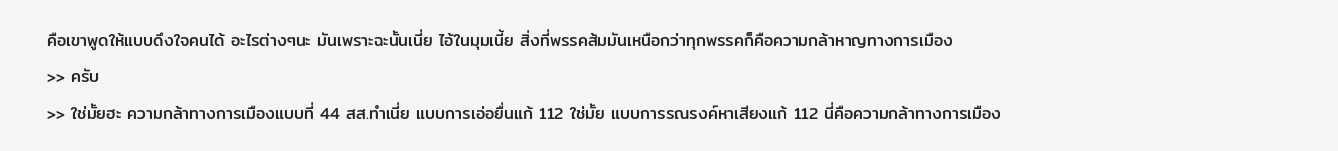คือเขาพูดให้แบบดึงใจคนได้ อะไรต่างๆนะ มันเพราะฉะนั้นเนี่ย ไอ้ในมุมเนี้ย สิ่งที่พรรคส้มมันเหนือกว่าทุกพรรคก็คือความกล้าหาญทางการเมือง
>> ครับ
>> ใช่มั้ยฮะ ความกล้าทางการเมืองแบบที่ 44 สส.ทำเนี่ย แบบการเอ่อยื่นแก้ 112 ใช่มั้ย แบบการรณรงค์หาเสียงแก้ 112 นี่คือความกล้าทางการเมือง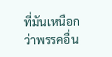ที่มันเหนือกว่าพรรคอื่น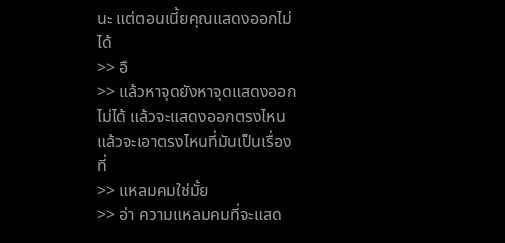นะ แต่ตอนเนี้ยคุณแสดงออกไม่ได้
>> อื
>> แล้วหาจุดยังหาจุดแสดงออกไม่ได้ แล้วจะแสดงออกตรงไหน แล้วจะเอาตรงไหนที่มันเป็นเรื่องที่
>> แหลมคมใช่มั้ย
>> อ่า ความแหลมคมที่จะแสด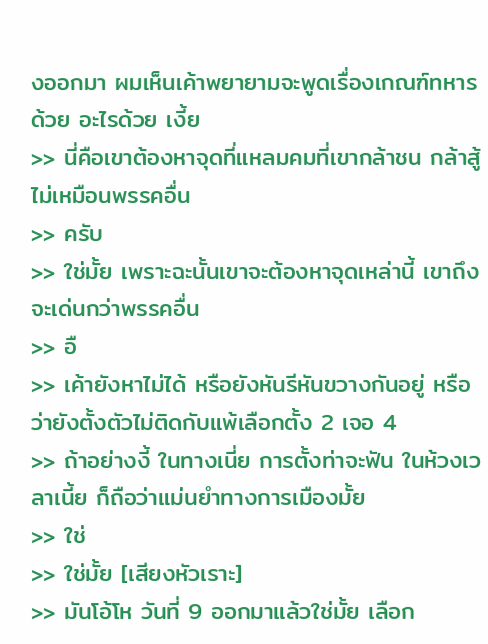งออกมา ผมเห็นเค้าพยายามจะพูดเรื่องเกณฑ์ทหารด้วย อะไรด้วย เงี้ย
>> นี่คือเขาต้องหาจุดที่แหลมคมที่เขากล้าชน กล้าสู้ไม่เหมือนพรรคอื่น
>> ครับ
>> ใช่มั้ย เพราะฉะนั้นเขาจะต้องหาจุดเหล่านี้ เขาถึงจะเด่นกว่าพรรคอื่น
>> อื
>> เค้ายังหาไม่ได้ หรือยังหันรีหันขวางกันอยู่ หรือว่ายังตั้งตัวไม่ติดกับแพ้เลือกตั้ง 2 เจอ 4
>> ถ้าอย่างงี้ ในทางเนี่ย การตั้งท่าจะฟัน ในห้วงเวลาเนี้ย ก็ถือว่าแม่นยำทางการเมืองมั้ย
>> ใช่
>> ใช่มั้ย [เสียงหัวเราะ]
>> มันโอ้โห วันที่ 9 ออกมาแล้วใช่มั้ย เลือก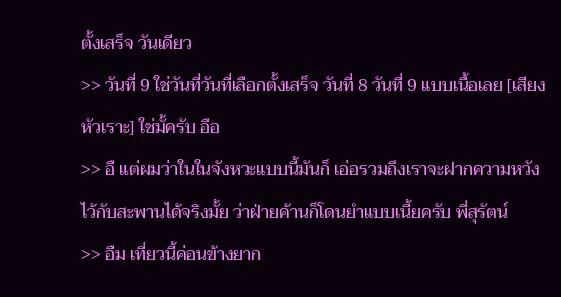ตั้งเสร็จ วันเดียว
>> วันที่ 9 ใช่วันที่วันที่เลือกตั้งเสร็จ วันที่ 8 วันที่ 9 แบบเนื้อเลย [เสียงหัวเราะ] ใช่มั้ครับ อือ
>> อื แต่ผมว่าในในจังหวะแบบนี้มันก็ เอ่อรวมถึงเราจะฝากความหวังไว้กับสะพานได้จริงมั้ย ว่าฝ่ายค้านก็โดนยำแบบเนี้ยครับ พี่สุรัตน์
>> อืม เที่ยวนี้ค่อนข้างยาก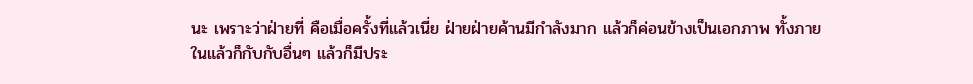นะ เพราะว่าฝ่ายที่ คือเมื่อครั้งที่แล้วเนี่ย ฝ่ายฝ่ายค้านมีกำลังมาก แล้วก็ค่อนข้างเป็นเอกภาพ ทั้งภายในแล้วก็กับกับอื่นๆ แล้วก็มีประ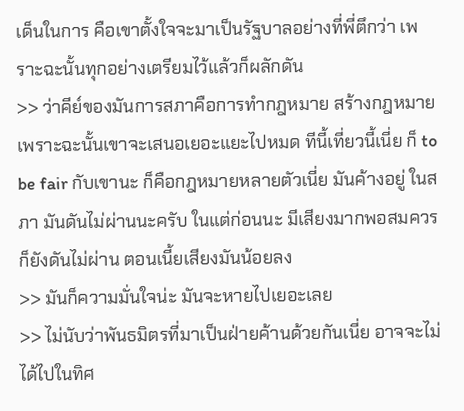เด็นในการ คือเขาตั้งใจจะมาเป็นรัฐบาลอย่างที่พี่ตึกว่า เพราะฉะนั้นทุกอย่างเตรียมไว้แล้วก็ผลักดัน
>> ว่าคีย์ของมันการสภาคือการทำกฎหมาย สร้างกฎหมาย เพราะฉะนั้นเขาจะเสนอเยอะแยะไปหมด ทีนี้เที่ยวนี้เนี่ย ก็ to be fair กับเขานะ ก็คือกฎหมายหลายตัวเนี่ย มันค้างอยู่ ในสภา มันดันไม่ผ่านนะครับ ในแต่ก่อนนะ มีเสียงมากพอสมควร ก็ยังดันไม่ผ่าน ตอนเนี้ยเสียงมันน้อยลง
>> มันก็ความมั่นใจน่ะ มันจะหายไปเยอะเลย
>> ไม่นับว่าพันธมิตรที่มาเป็นฝ่ายค้านด้วยกันเนี่ย อาจจะไม่ได้ไปในทิศ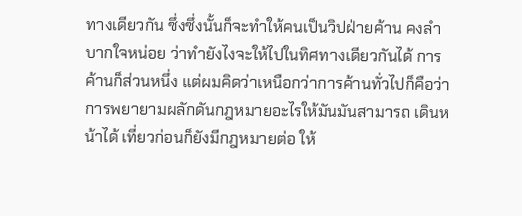ทางเดียวกัน ซึ่งซึ่งนั้นก็จะทำให้คนเป็นวิปฝ่ายค้าน คงลำบากใจหน่อย ว่าทำยังไงจะให้ไปในทิศทางเดียวกันได้ การค้านก็ส่วนหนึ่ง แต่ผมคิดว่าเหนือกว่าการค้านทั่วไปก็คือว่า การพยายามผลักดันกฎหมายอะไรให้มันมันสามารถ เดินหน้าได้ เที่ยวก่อนก็ยังมีกฎหมายต่อ ให้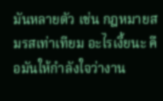มันหลายตัว เช่น กฎหมายสมรสเท่าเทียม อะไรเงี้ยนะ คือมันให้กำลังใจว่างาน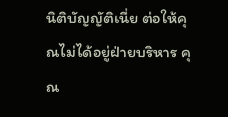นิติบัญญัติเนี่ย ต่อให้คุณไม่ได้อยู่ฝ่ายบริหาร คุณ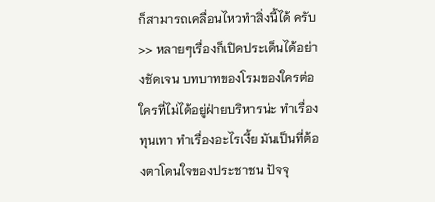ก็สามารถเคลื่อนไหวทำสิ่งนี้ได้ ครับ
>> หลายๆเรื่องก็เปิดประเด็นได้อย่างชัดเจน บทบาทของโรมของใครต่อใครที่ไม่ได้อยู่ฝ่ายบริหารน่ะ ทำเรื่องทุนเทา ทำเรื่องอะไรเงี้ย มันเป็นที่ต้องตาโดนใจของประชาชน ปัจจุ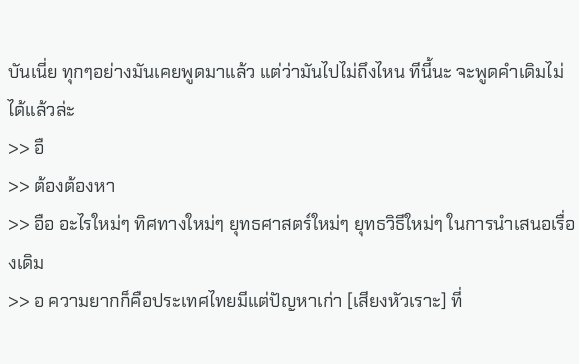บันเนี่ย ทุกๆอย่างมันเคยพูดมาแล้ว แต่ว่ามันไปไม่ถึงไหน ทีนี้นะ จะพูดคำเดิมไม่ได้แล้วล่ะ
>> อื
>> ต้องต้องหา
>> อือ อะไรใหม่ๆ ทิศทางใหม่ๆ ยุทธศาสตร์ใหม่ๆ ยุทธวิธีใหม่ๆ ในการนำเสนอเรื่องเดิม
>> อ ความยากก็คือประเทศไทยมีแต่ปัญหาเก่า [เสียงหัวเราะ] ที่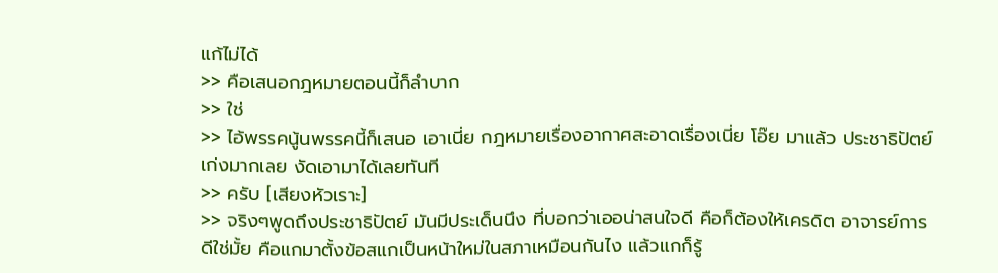แก้ไม่ได้
>> คือเสนอกฎหมายตอนนี้ก็ลำบาก
>> ใช่
>> ไอ้พรรคนู้นพรรคนี้ก็เสนอ เอาเนี่ย กฎหมายเรื่องอากาศสะอาดเรื่องเนี่ย โอ๊ย มาแล้ว ประชาธิปัตย์เก่งมากเลย งัดเอามาได้เลยทันที
>> ครับ [เสียงหัวเราะ]
>> จริงๆพูดถึงประชาธิปัตย์ มันมีประเด็นนึง ที่บอกว่าเออน่าสนใจดี คือก็ต้องให้เครดิต อาจารย์การดีใช่มั้ย คือแกมาตั้งข้อสแกเป็นหน้าใหม่ในสภาเหมือนกันไง แล้วแกก็รู้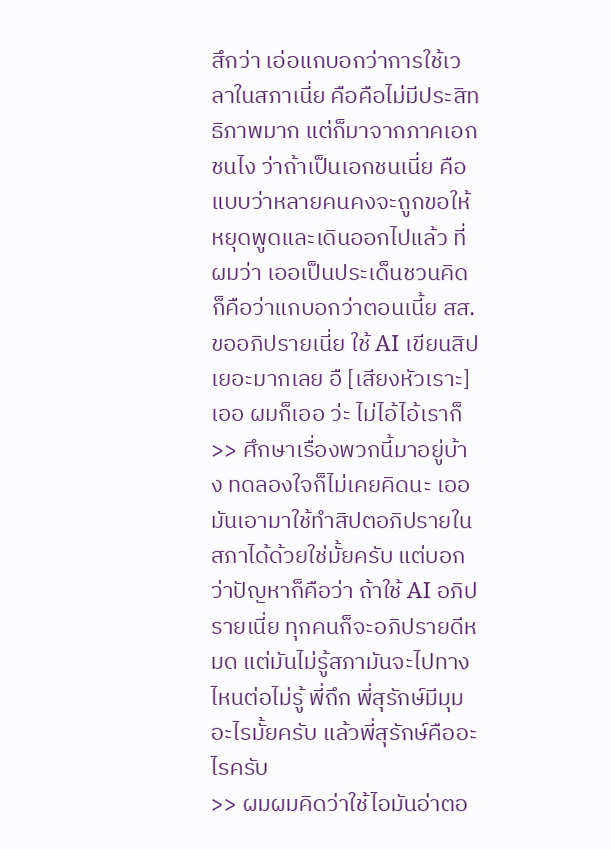สึกว่า เอ่อแกบอกว่าการใช้เวลาในสภาเนี่ย คือคือไม่มีประสิทธิภาพมาก แต่ก็มาจากภาคเอกชนไง ว่าถ้าเป็นเอกชนเนี่ย คือแบบว่าหลายคนคงจะถูกขอให้หยุดพูดและเดินออกไปแล้ว ที่ผมว่า เออเป็นประเด็นชวนคิดก็คือว่าแกบอกว่าตอนเนี้ย สส.ขออภิปรายเนี่ย ใช้ AI เขียนสิปเยอะมากเลย อื [เสียงหัวเราะ] เออ ผมก็เออ ว่ะ ไม่ไอ้ไอ้เราก็
>> ศึกษาเรื่องพวกนี้มาอยู่บ้าง ทดลองใจก็ไม่เคยคิดนะ เออ มันเอามาใช้ทำสิปตอภิปรายในสภาได้ด้วยใช่มั้ยครับ แต่บอกว่าปัญหาก็คือว่า ถ้าใช้ AI อภิปรายเนี่ย ทุกคนก็จะอภิปรายดีหมด แต่มันไม่รู้สภามันจะไปทางไหนต่อไม่รู้ พี่ถึก พี่สุรักษ์มีมุมอะไรมั้ยครับ แล้วพี่สุรักษ์คืออะไรครับ
>> ผมผมคิดว่าใช้ไอมันอ่าตอ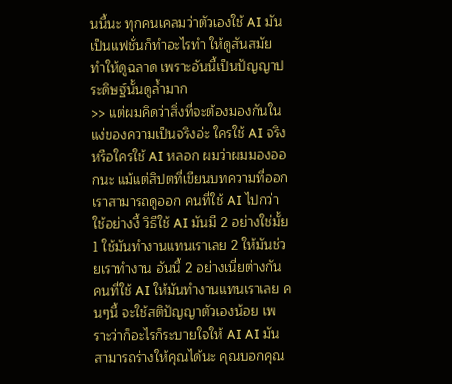นนี้นะ ทุกคนเคลมว่าตัวเองใช้ AI มันเป็นแฟชั่นก็ทำอะไรทำ ให้ดูสันสมัย ทำให้ดูฉลาด เพราะอันนี้เป็นปัญญาประดิษฐ์นั้นดูล้ำมาก
>> แต่ผมคิดว่าสิ่งที่จะต้องมองกันในแง่ของความเป็นจริงอ่ะ ใครใช้ AI จริงหรือใครใช้ AI หลอก ผมว่าผมมองออกนะ แม้แต่สิปตที่เขียนบทความที่ออก เราสามารถดูออก คนที่ใช้ AI ไปกว่าใช้อย่างงี้ วิธีใช้ AI มันมี 2 อย่างใช่มั้ย 1 ใช้มันทำงานแทนเราเลย 2 ให้มันช่วยเราทำงาน อันนี้ 2 อย่างเนี่ยต่างกัน คนที่ใช้ AI ให้มันทำงานแทนเราเลย คนๆนี้ จะใช้สติปัญญาตัวเองน้อย เพราะว่าก็อะไรก็ระบายใจให้ AI AI มันสามารถร่างให้คุณได้นะ คุณบอกคุณ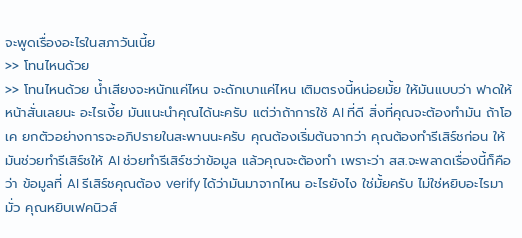จะพูดเรื่องอะไรในสภาวันเนี้ย
>> โทนไหนด้วย
>> โทนไหนด้วย น้ำเสียงจะหนักแค่ไหน จะดักเบาแค่ไหน เติมตรงนี้หน่อยมั้ย ให้มันแบบว่า ฟาดให้หน้าสั่นเลยนะ อะไรเงี้ย มันแนะนำคุณได้นะครับ แต่ว่าถ้าการใช้ AI ที่ดี สิ่งที่คุณจะต้องทำมัน ถ้าโอเค ยกตัวอย่างการจะอภิปรายในสะพานนะครับ คุณต้องเริ่มต้นจากว่า คุณต้องทำรีเสิร์ชก่อน ให้มันช่วยทำรีเสิร์ชให้ AI ช่วยทำรีเสิร์ชว่าข้อมูล แล้วคุณจะต้องทำ เพราะว่า สส.จะพลาดเรื่องนี้ก็คือว่า ข้อมูลที่ AI รีเสิร์ชคุณต้อง verify ได้ว่ามันมาจากไหน อะไรยังไง ใช่มั้ยครับ ไม่ใช่หยิบอะไรมามั่ว คุณหยิบเฟคนิวส์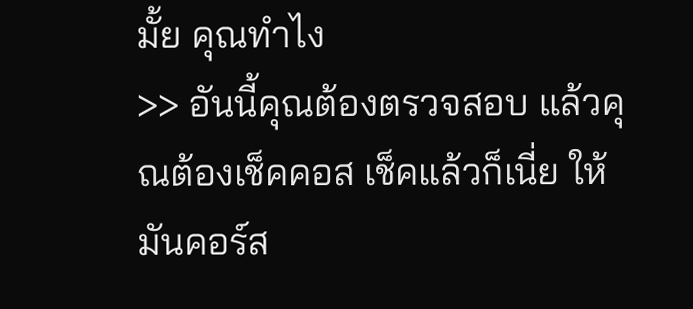มั้ย คุณทำไง
>> อันนี้คุณต้องตรวจสอบ แล้วคุณต้องเช็คคอส เช็คแล้วก็เนี่ย ให้มันคอร์ส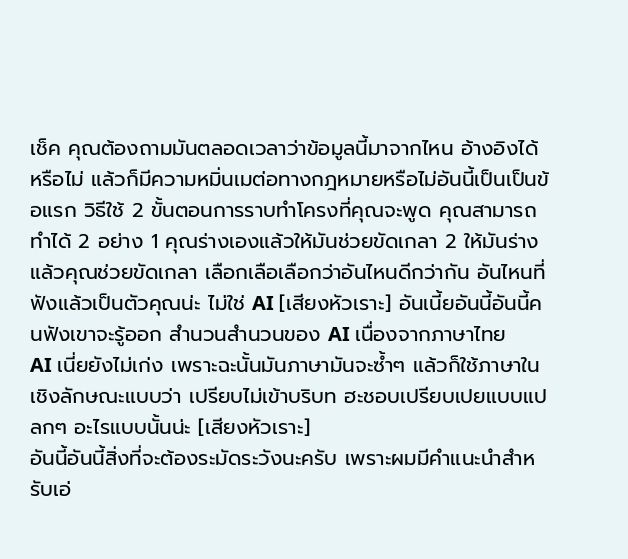เช็ค คุณต้องถามมันตลอดเวลาว่าข้อมูลนี้มาจากไหน อ้างอิงได้หรือไม่ แล้วก็มีความหมิ่นเมต่อทางกฎหมายหรือไม่อันนี้เป็นเป็นข้อแรก วิธีใช้ 2 ขั้นตอนการราบทำโครงที่คุณจะพูด คุณสามารถทำได้ 2 อย่าง 1 คุณร่างเองแล้วให้มันช่วยขัดเกลา 2 ให้มันร่างแล้วคุณช่วยขัดเกลา เลือกเลือเลือกว่าอันไหนดีกว่ากัน อันไหนที่ฟังแล้วเป็นตัวคุณน่ะ ไม่ใช่ AI [เสียงหัวเราะ] อันเนี้ยอันนี้อันนี้คนฟังเขาจะรู้ออก สำนวนสำนวนของ AI เนื่องจากภาษาไทย
AI เนี่ยยังไม่เก่ง เพราะฉะนั้นมันภาษามันจะซ้ำๆ แล้วก็ใช้ภาษาในเชิงลักษณะแบบว่า เปรียบไม่เข้าบริบท ฮะชอบเปรียบเปยแบบแปลกๆ อะไรแบบนั้นน่ะ [เสียงหัวเราะ]
อันนี้อันนี้สิ่งที่จะต้องระมัดระวังนะครับ เพราะผมมีคำแนะนำสำหรับเอ่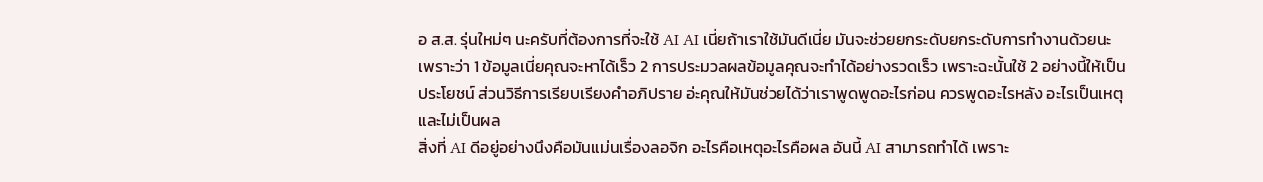อ ส.ส. รุ่นใหม่ๆ นะครับที่ต้องการที่จะใช้ AI AI เนี่ยถ้าเราใช้มันดีเนี่ย มันจะช่วยยกระดับยกระดับการทำงานด้วยนะ เพราะว่า 1 ข้อมูลเนี่ยคุณจะหาได้เร็ว 2 การประมวลผลข้อมูลคุณจะทำได้อย่างรวดเร็ว เพราะฉะนั้นใช้ 2 อย่างนี้ให้เป็นประโยชน์ ส่วนวิธีการเรียบเรียงคำอภิปราย อ่ะคุณให้มันช่วยได้ว่าเราพูดพูดอะไรก่อน ควรพูดอะไรหลัง อะไรเป็นเหตุและไม่เป็นผล
สิ่งที่ AI ดีอยู่อย่างนึงคือมันแม่นเรื่องลอจิก อะไรคือเหตุอะไรคือผล อันนี้ AI สามารถทำได้ เพราะ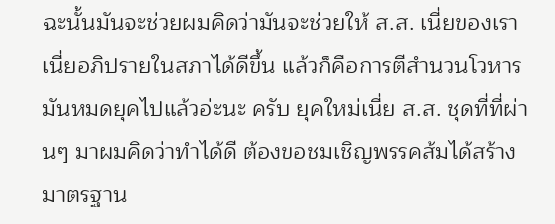ฉะนั้นมันจะช่วยผมคิดว่ามันจะช่วยให้ ส.ส. เนี่ยของเราเนี่ยอภิปรายในสภาได้ดีขึ้น แล้วก็คือการตีสำนวนโวหารมันหมดยุคไปแล้วอ่ะนะ ครับ ยุคใหม่เนี่ย ส.ส. ชุดที่ที่ผ่านๆ มาผมคิดว่าทำได้ดี ต้องขอชมเชิญพรรคส้มได้สร้างมาตรฐาน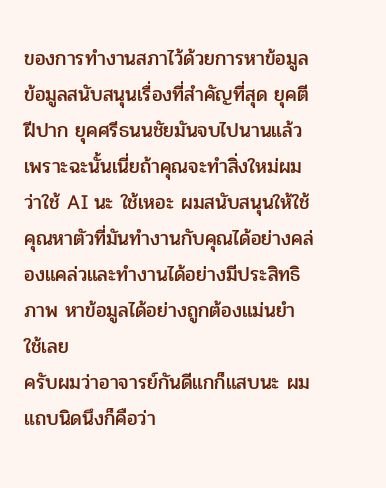ของการทำงานสภาไว้ด้วยการหาข้อมูล ข้อมูลสนับสนุนเรื่องที่สำคัญที่สุด ยุคตีฝีปาก ยุคศรีธนนชัยมันจบไปนานแล้ว เพราะฉะนั้นเนี่ยถ้าคุณจะทำสิ่งใหม่ผมว่าใช้ AI นะ ใช้เหอะ ผมสนับสนุนให้ใช้ คุณหาตัวที่มันทำงานกับคุณได้อย่างคล่องแคล่วและทำงานได้อย่างมีประสิทธิภาพ หาข้อมูลได้อย่างถูกต้องแม่นยำ ใช้เลย
ครับผมว่าอาจารย์กันดีแกก็แสบนะ ผมแถบนิดนึงก็คือว่า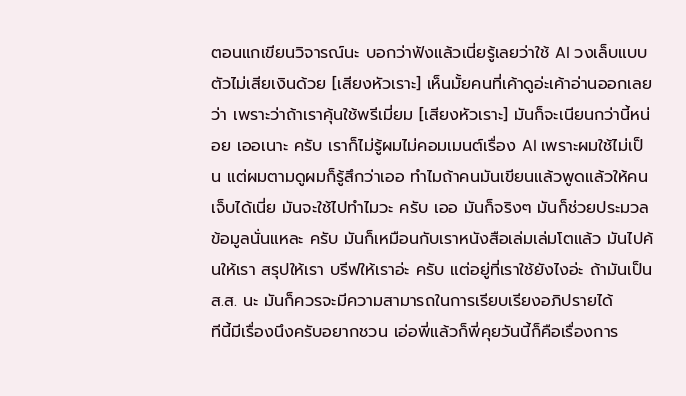ตอนแกเขียนวิจารณ์นะ บอกว่าฟังแล้วเนี่ยรู้เลยว่าใช้ AI วงเล็บแบบตัวไม่เสียเงินด้วย [เสียงหัวเราะ] เห็นมั้ยคนที่เค้าดูอ่ะเค้าอ่านออกเลยว่า เพราะว่าถ้าเราคุ้นใช้พรีเมี่ยม [เสียงหัวเราะ] มันก็จะเนียนกว่านี้หน่อย เออเนาะ ครับ เราก็ไม่รู้ผมไม่คอมเมนต์เรื่อง AI เพราะผมใช้ไม่เป็น แต่ผมตามดูผมก็รู้สึกว่าเออ ทำไมถ้าคนมันเขียนแล้วพูดแล้วให้คนเจ็บได้เนี่ย มันจะใช้ไปทำไมวะ ครับ เออ มันก็จริงๆ มันก็ช่วยประมวลข้อมูลนั่นแหละ ครับ มันก็เหมือนกับเราหนังสือเล่มเล่มโตแล้ว มันไปค้นให้เรา สรุปให้เรา บรีฟให้เราอ่ะ ครับ แต่อยู่ที่เราใช้ยังไงอ่ะ ถ้ามันเป็น ส.ส. นะ มันก็ควรจะมีความสามารถในการเรียบเรียงอภิปรายได้
ทีนี้มีเรื่องนึงครับอยากชวน เอ่อพี่แล้วก็พี่คุยวันนี้ก็คือเรื่องการ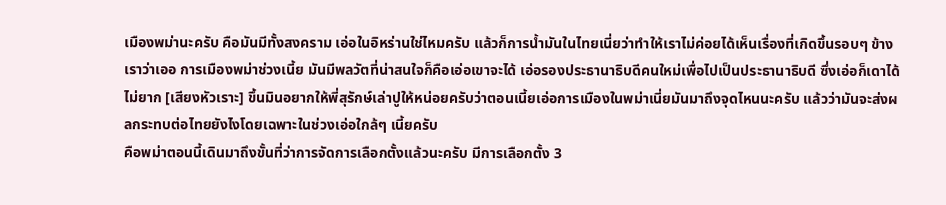เมืองพม่านะครับ คือมันมีทั้งสงคราม เอ่อในอิหร่านใช่ไหมครับ แล้วก็การน้ำมันในไทยเนี่ยว่าทำให้เราไม่ค่อยได้เห็นเรื่องที่เกิดขึ้นรอบๆ ข้างเราว่าเออ การเมืองพม่าช่วงเนี้ย มันมีพลวัตที่น่าสนใจก็คือเอ่อเขาจะได้ เอ่อรองประธานาธิบดีคนใหม่เพื่อไปเป็นประธานาธิบดี ซึ่งเอ่อก็เดาได้ไม่ยาก [เสียงหัวเราะ] ขึ้นมินอยากให้พี่สุรักษ์เล่าปูให้หน่อยครับว่าตอนเนี้ยเอ่อการเมืองในพม่าเนี่ยมันมาถึงจุดไหนนะครับ แล้วว่ามันจะส่งผลกระทบต่อไทยยังไงโดยเฉพาะในช่วงเอ่อใกล้ๆ เนี้ยครับ
คือพม่าตอนนี้เดินมาถึงขั้นที่ว่าการจัดการเลือกตั้งแล้วนะครับ มีการเลือกตั้ง 3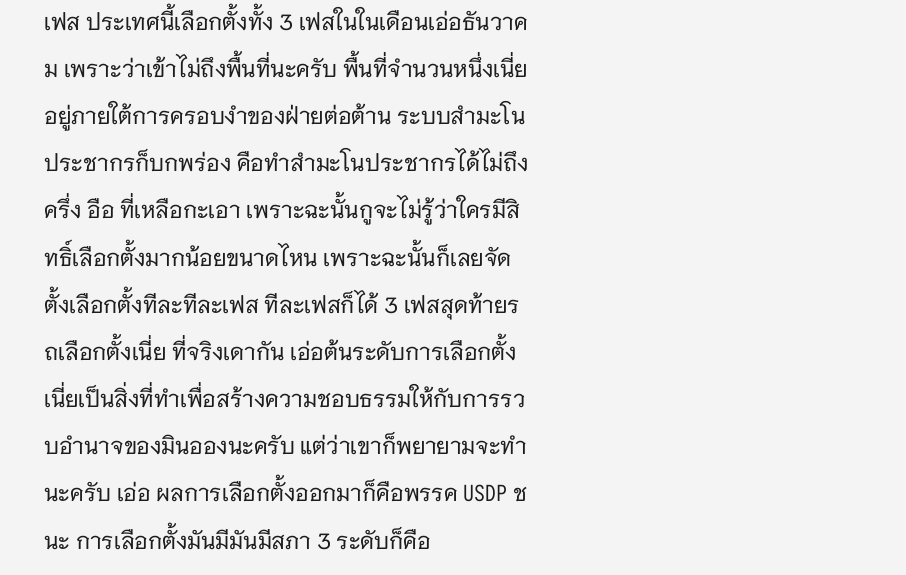เฟส ประเทศนี้เลือกตั้งทั้ง 3 เฟสในในเดือนเอ่อธันวาคม เพราะว่าเข้าไม่ถึงพื้นที่นะครับ พื้นที่จำนวนหนึ่งเนี่ยอยู่ภายใต้การครอบงำของฝ่ายต่อต้าน ระบบสำมะโนประชากรก็บกพร่อง คือทำสำมะโนประชากรได้ไม่ถึงครึ่ง อือ ที่เหลือกะเอา เพราะฉะนั้นกูจะไม่รู้ว่าใครมีสิทธิ์เลือกตั้งมากน้อยขนาดไหน เพราะฉะนั้นก็เลยจัดตั้งเลือกตั้งทีละทีละเฟส ทีละเฟสก็ได้ 3 เฟสสุดท้ายรถเลือกตั้งเนี่ย ที่จริงเดากัน เอ่อต้นระดับการเลือกตั้งเนี่ยเป็นสิ่งที่ทำเพื่อสร้างความชอบธรรมให้กับการรวบอำนาจของมินอองนะครับ แต่ว่าเขาก็พยายามจะทำนะครับ เอ่อ ผลการเลือกตั้งออกมาก็คือพรรค USDP ชนะ การเลือกตั้งมันมีมันมีสภา 3 ระดับก็คือ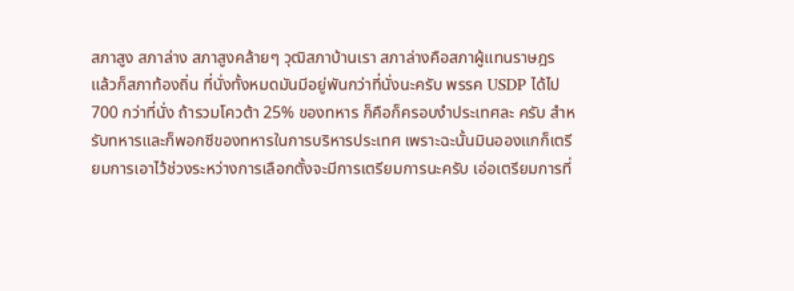สภาสูง สภาล่าง สภาสูงคล้ายๆ วุฒิสภาบ้านเรา สภาล่างคือสภาผู้แทนราษฎร แล้วก็สภาท้องถิ่น ที่นั่งทั้งหมดมันมีอยู่พันกว่าที่นั่งนะครับ พรรค USDP ได้ไป 700 กว่าที่นั่ง ถ้ารวมโควต้า 25% ของทหาร ก็คือก็ครอบงำประเทศละ ครับ สำหรับทหารและก็พอกซีของทหารในการบริหารประเทศ เพราะฉะนั้นมินอองแกก็เตรียมการเอาไว้ช่วงระหว่างการเลือกตั้งจะมีการเตรียมการนะครับ เอ่อเตรียมการที่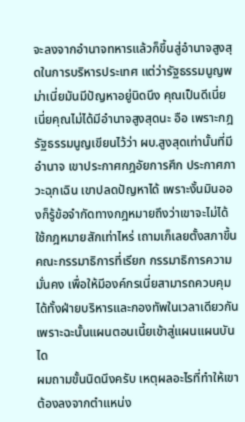จะลงจากอำนาจทหารแล้วก็ขึ้นสู่อำนาจสูงสุดในการบริหารประเทศ แต่ว่ารัฐธรรมนูญพม่าเนี่ยมันมีปัญหาอยู่นิดนึง คุณเป็นดีเนี่ยเนี่ยคุณไม่ได้มีอำนาจสูงสุดนะ อือ เพราะกฎรัฐธรรมนูญเขียนไว้ว่า ผบ.สูงสุดเท่านั้นที่มีอำนาจ เขาประกาศกฎอัยการศึก ประกาศภาวะฉุกเฉิน เขาปลดปัญหาได้ เพราะงั้นมินอองก็รู้ข้อจำกัดทางกฎหมายถึงว่าเขาจะไม่ได้ใช้กฎหมายสักเท่าไหร่ เถามเก็เลยตั้งสภาขึ้นคณะกรรมาธิการที่เรียก กรรมาธิการความมั่นคง เพื่อให้มีองค์กรเนี่ยสามารถควบคุมได้ทั้งฝ่ายบริหารและกองทัพในเวลาเดียวกัน เพราะฉะนั้นแผนตอนเนี้ยเข้าสู่แผนแผนบันได
ผมถามขั้นนิดนึงครับ เหตุผลอะไรที่ทำให้เขาต้องลงจากตำแหน่ง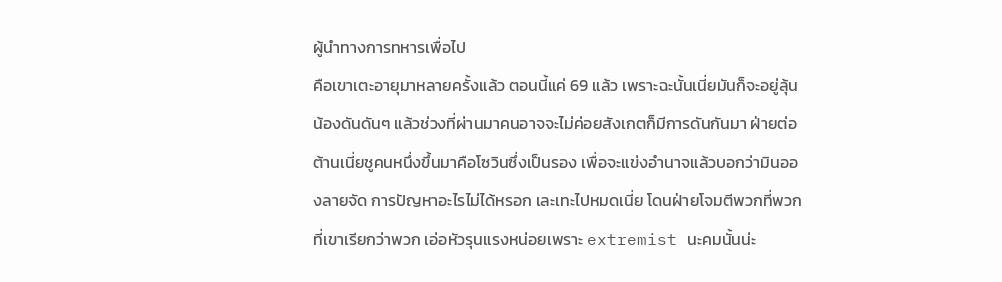ผู้นำทางการทหารเพื่อไป
คือเขาเตะอายุมาหลายครั้งแล้ว ตอนนี้แค่ 69 แล้ว เพราะฉะนั้นเนี่ยมันก็จะอยู่ลุ้นน้องดันดันๆ แล้วช่วงที่ผ่านมาคนอาจจะไม่ค่อยสังเกตก็มีการดันกันมา ฝ่ายต่อต้านเนี่ยชูคนหนึ่งขึ้นมาคือโซวินซึ่งเป็นรอง เพื่อจะแข่งอำนาจแล้วบอกว่ามินอองลายจัด การปัญหาอะไรไม่ได้หรอก เละเทะไปหมดเนี่ย โดนฝ่ายโจมตีพวกที่พวกที่เขาเรียกว่าพวก เอ่อหัวรุนแรงหน่อยเพราะ extremist นะคมนั้นน่ะ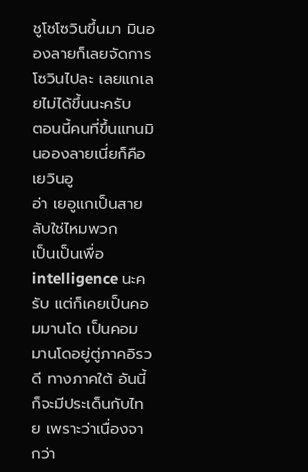ชูโชโซวินขึ้นมา มินอองลายก็เลยจัดการโซวินไปละ เลยแกเลยไม่ได้ขึ้นนะครับ
ตอนนี้คนที่ขึ้นแทนมินอองลายเนี่ยก็คือ เยวินอู
อ่า เยอูแกเป็นสายลับใช่ไหมพวก
เป็นเป็นเพื่อ intelligence นะครับ แต่ก็เคยเป็นคอมมานโด เป็นคอมมานโดอยู่ตู่ภาคอิรวดี ทางภาคใต้ อันนี้ก็จะมีประเด็นกับไทย เพราะว่าเนื่องจากว่า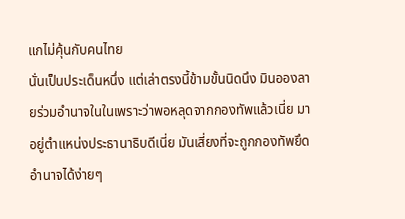แกไม่คุ้นกับคนไทย
นั่นเป็นประเด็นหนึ่ง แต่เล่าตรงนี้ข้ามขั้นนิดนึง มินอองลายร่วมอำนาจในในเพราะว่าพอหลุดจากกองทัพแล้วเนี่ย มาอยู่ตำแหน่งประธานาธิบดีเนี่ย มันเสี่ยงที่จะถูกกองทัพยึดอำนาจได้ง่ายๆ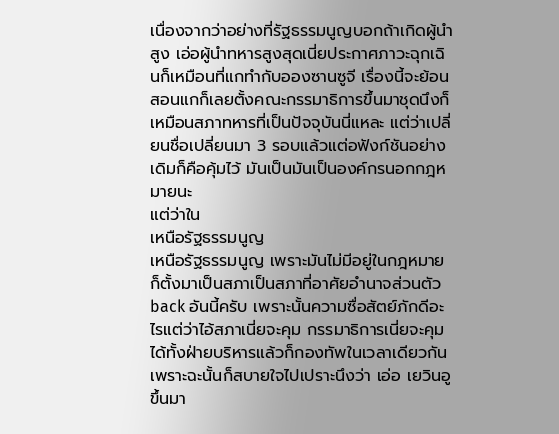เนื่องจากว่าอย่างที่รัฐธรรมนูญบอกถ้าเกิดผู้นำสูง เอ่อผู้นำทหารสูงสุดเนี่ยประกาศภาวะฉุกเฉินก็เหมือนที่แกทำกับอองซานซูจี เรื่องนี้จะย้อนสอนแกก็เลยตั้งคณะกรรมาธิการขึ้นมาชุดนึงก็เหมือนสภาทหารที่เป็นปัจจุบันนี่แหละ แต่ว่าเปลี่ยนชื่อเปลี่ยนมา 3 รอบแล้วแต่อฟังก์ชันอย่างเดิมก็คือคุ้มไว้ มันเป็นมันเป็นองค์กรนอกกฎหมายนะ
แต่ว่าใน
เหนือรัฐธรรมนูญ
เหนือรัฐธรรมนูญ เพราะมันไม่มีอยู่ในกฎหมายก็ตั้งมาเป็นสภาเป็นสภาที่อาศัยอำนาจส่วนตัว back อันนี้ครับ เพราะนั้นความซื่อสัตย์ภักดีอะไรแต่ว่าไอ้สภาเนี่ยจะคุม กรรมาธิการเนี่ยจะคุมได้ทั้งฝ่ายบริหารแล้วก็กองทัพในเวลาเดียวกัน เพราะฉะนั้นก็สบายใจไปเปราะนึงว่า เอ่อ เยวินอูขึ้นมา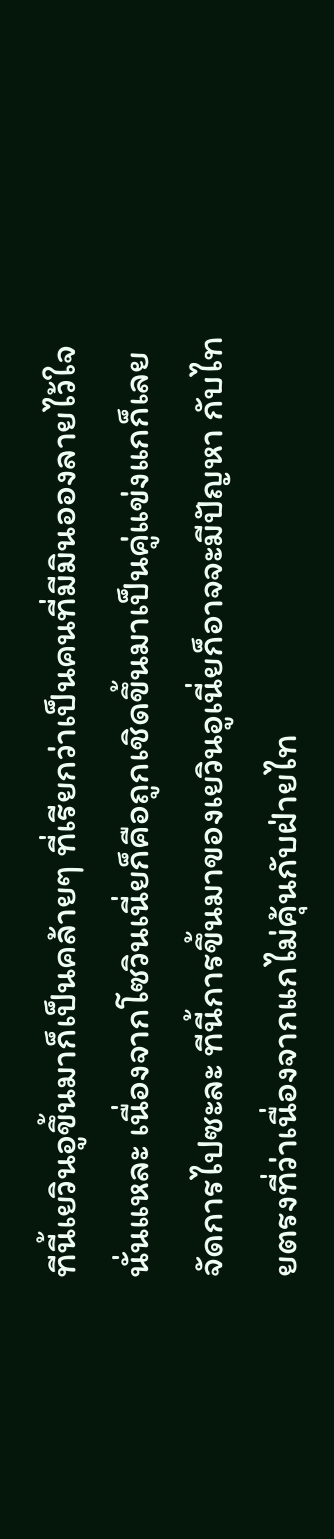ทีนี้เยวินอูขึ้นมาก็เป็นคล้ายๆ ที่เรียกว่าเป็นคนที่มีมินอองลายไว้ใจนั่นแหละ เนื่องจากโซวินเนี่ยก็คือถูกเชิดขึ้นมาเป็นคู่แข่งแกก็เลยจัดการไปซะละ ทีนี้การขึ้นมาของเยวินอูเนี่ยก็อาจจะมีปัญหา กับไทยตรงที่ว่าเนื่องจากแกไม่คุ้นกับฝ่ายไท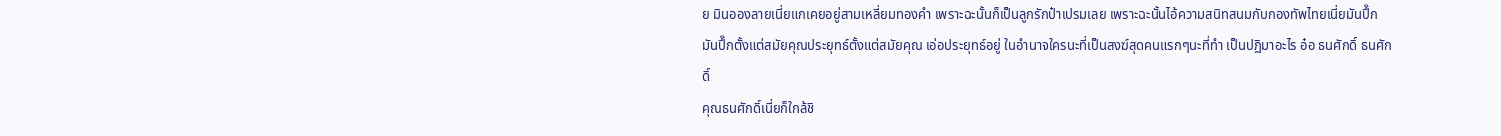ย มินอองลายเนี่ยแกเคยอยู่สามเหลี่ยมทองคำ เพราะฉะนั้นก็เป็นลูกรักป๋าเปรมเลย เพราะฉะนั้นไอ้ความสนิทสนมกับกองทัพไทยเนี่ยมันปึ๊ก มันปึ๊กตั้งแต่สมัยคุณประยุทธ์ตั้งแต่สมัยคุณ เอ่อประยุทธ์อยู่ ในอำนาจใครนะที่เป็นสงฆ์สุดคนแรกๆนะที่ทำ เป็นปฏิมาอะไร อ๋อ ธนศักดิ์ ธนศักดิ์
คุณธนศักดิ์เนี่ยก็ใกล้ชิ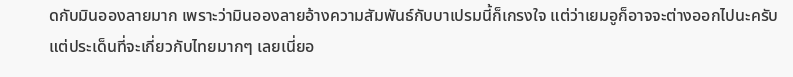ดกับมินอองลายมาก เพราะว่ามินอองลายอ้างความสัมพันธ์กับบาเปรมนี้ก็เกรงใจ แต่ว่าเยมอูก็อาจจะต่างออกไปนะครับ แต่ประเด็นที่จะเกี่ยวกับไทยมากๆ เลยเนี่ยอ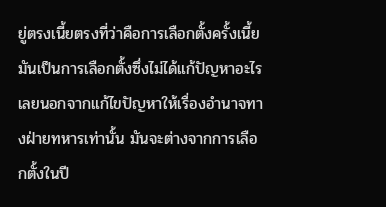ยู่ตรงเนี้ยตรงที่ว่าคือการเลือกตั้งครั้งเนี้ยมันเป็นการเลือกตั้งซึ่งไม่ได้แก้ปัญหาอะไรเลยนอกจากแก้ไขปัญหาให้เรื่องอำนาจทางฝ่ายทหารเท่านั้น มันจะต่างจากการเลือกตั้งในปี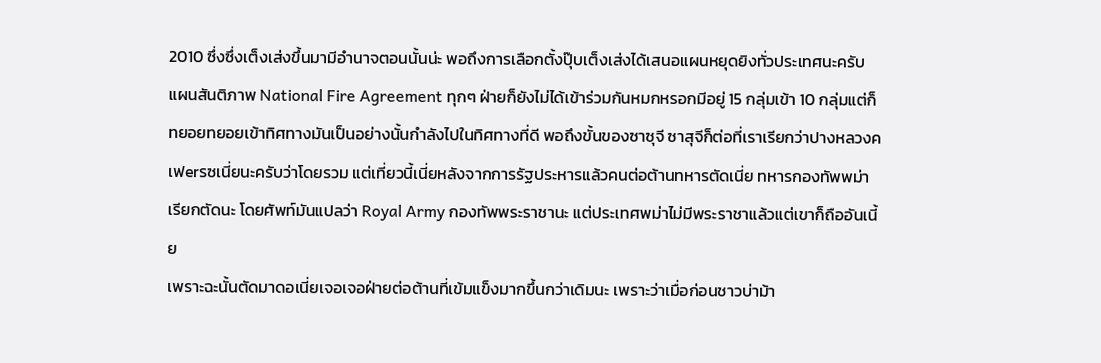2010 ซึ่งซึ่งเต็งเส่งขึ้นมามีอำนาจตอนนั้นน่ะ พอถึงการเลือกตั้งปุ๊บเต็งเส่งได้เสนอแผนหยุดยิงทั่วประเทศนะครับ แผนสันติภาพ National Fire Agreement ทุกๆ ฝ่ายก็ยังไม่ได้เข้าร่วมกันหมกหรอกมีอยู่ 15 กลุ่มเข้า 10 กลุ่มแต่ก็ทยอยทยอยเข้าทิศทางมันเป็นอย่างนั้นกำลังไปในทิศทางที่ดี พอถึงขั้นของซาซุจี ซาสุจีก็ต่อที่เราเรียกว่าปางหลวงคเฟerรซเนี่ยนะครับว่าโดยรวม แต่เที่ยวนี้เนี่ยหลังจากการรัฐประหารแล้วคนต่อต้านทหารตัดเนี่ย ทหารกองทัพพม่าเรียกตัดนะ โดยศัพท์มันแปลว่า Royal Army กองทัพพระราชานะ แต่ประเทศพม่าไม่มีพระราชาแล้วแต่เขาก็ถืออันเนี้ย
เพราะฉะนั้นตัดมาดอเนี่ยเจอเจอฝ่ายต่อต้านที่เข้มแข็งมากขึ้นกว่าเดิมนะ เพราะว่าเมื่อก่อนชาวบ่าม้า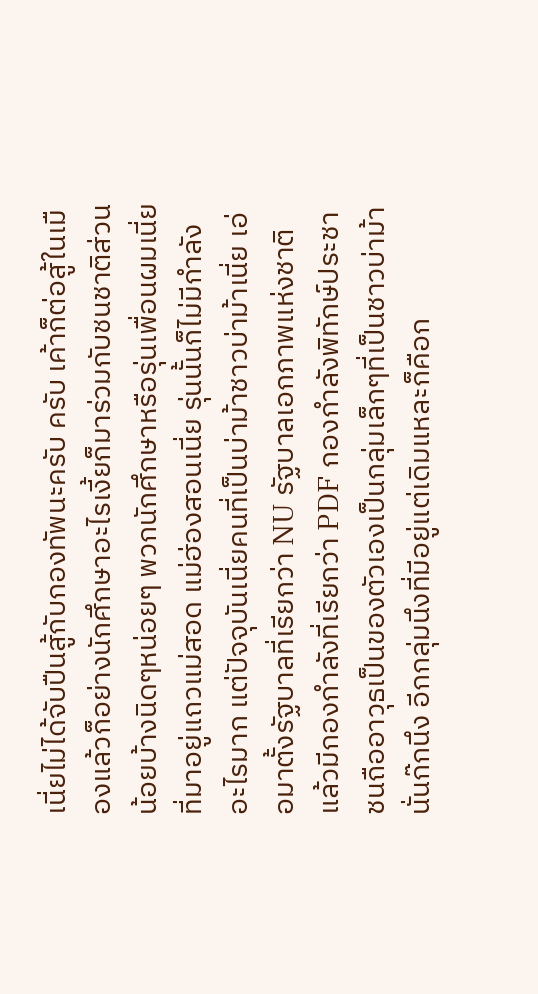เนี่ยไม่ได้จับปืนสู้กับกองทัพนะครับ ครับ เค้าก็ต่อสู้ในเมืองแล้วก็อย่างนักศึกษาอะไรเงี้ยก็มาร่วมกับชนชาติส่วนน้อยบ้างนิดๆหน่อยๆ พวกนักศึกษาหรือรุ่นเพื่อนผมเนี่ยที่มาอยู่แถวแม่สอด แม่ฮ่องสอนเนี่ย รุ่นนั้นก็ไม่มีกำลังอะไรมาก แต่ปัจจุบันเนี่ยคนที่เป็นบ่าม้าชาวบ่าม้าเนี่ย เอ่อมาตั้งรัฐบาลที่เรียกว่า NU รัฐบาลเอกภาพแห่งชาติแล้วมีกองกำลังที่เรียกว่า PDF กองกำลังพิทักษ์ประชาชนถืออาวุธเป็นของตัวเองเป็นกลุ่มเล็กๆที่เป็นชาวบ่าม้านั่นก๊กนึง อีกกลุ่มนึงที่มีอยู่แต่เดิมแหละก็คือก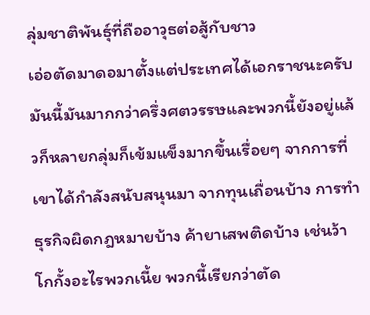ลุ่มชาติพันธุ์ที่ถืออาวุธต่อสู้กับชาว
เอ่อตัดมาดอมาตั้งแต่ประเทศได้เอกราชนะครับ มันนี้มันมากกว่าครึ่งศตวรรษและพวกนี้ยังอยู่แล้วก็หลายกลุ่มก็เข้มแข็งมากขึ้นเรื่อยๆ จากการที่เขาได้กำลังสนับสนุนมา จากทุนเถื่อนบ้าง การทำธุรกิจผิดกฎหมายบ้าง ค้ายาเสพติดบ้าง เช่นว้า โกกั้งอะไรพวกเนี้ย พวกนี้เรียกว่าตัด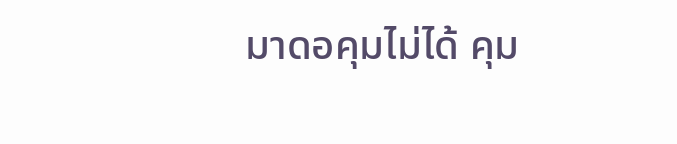มาดอคุมไม่ได้ คุม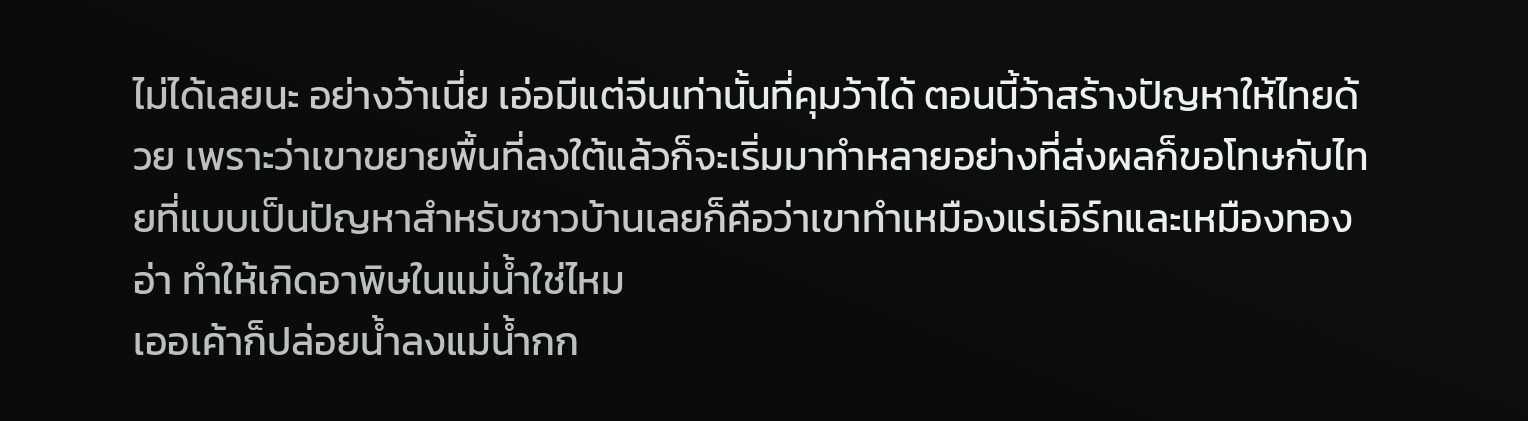ไม่ได้เลยนะ อย่างว้าเนี่ย เอ่อมีแต่จีนเท่านั้นที่คุมว้าได้ ตอนนี้ว้าสร้างปัญหาให้ไทยด้วย เพราะว่าเขาขยายพื้นที่ลงใต้แล้วก็จะเริ่มมาทำหลายอย่างที่ส่งผลก็ขอโทษกับไทยที่แบบเป็นปัญหาสำหรับชาวบ้านเลยก็คือว่าเขาทำเหมืองแร่เอิร์ทและเหมืองทอง
อ่า ทำให้เกิดอาพิษในแม่น้ำใช่ไหม
เออเค้าก็ปล่อยน้ำลงแม่น้ำกก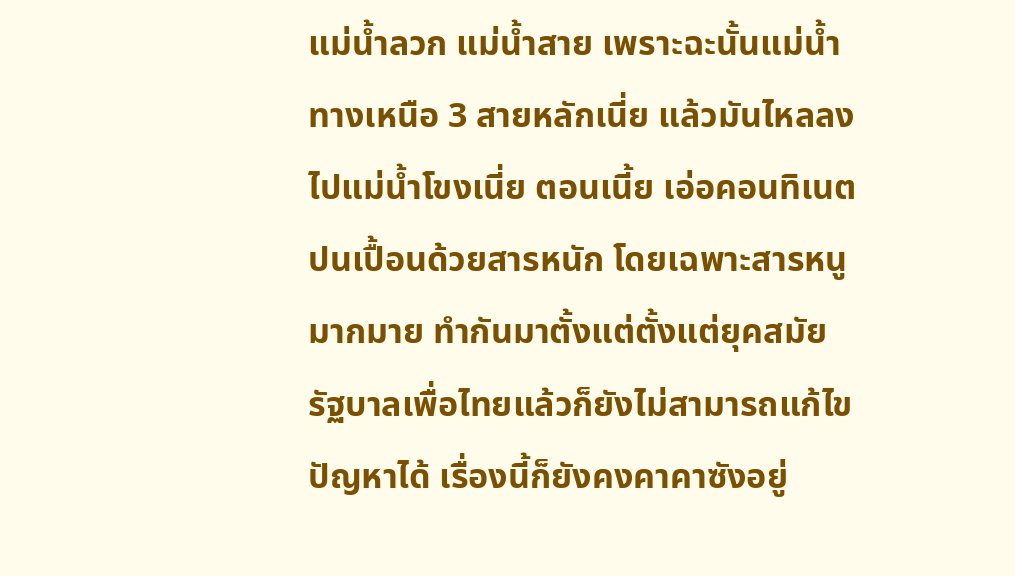แม่น้ำลวก แม่น้ำสาย เพราะฉะนั้นแม่น้ำทางเหนือ 3 สายหลักเนี่ย แล้วมันไหลลงไปแม่น้ำโขงเนี่ย ตอนเนี้ย เอ่อคอนทิเนตปนเปื้อนด้วยสารหนัก โดยเฉพาะสารหนูมากมาย ทำกันมาตั้งแต่ตั้งแต่ยุคสมัยรัฐบาลเพื่อไทยแล้วก็ยังไม่สามารถแก้ไขปัญหาได้ เรื่องนี้ก็ยังคงคาคาซังอยู่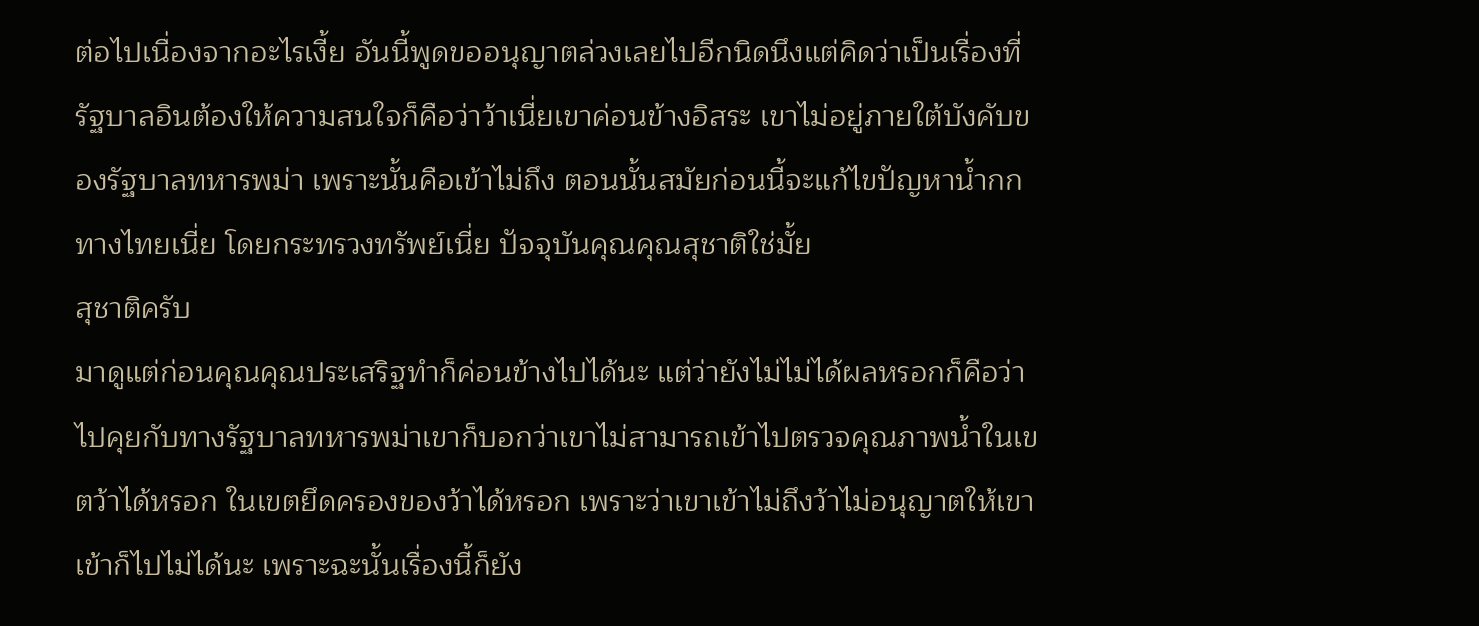ต่อไปเนื่องจากอะไรเงี้ย อันนี้พูดขออนุญาตล่วงเลยไปอีกนิดนึงแต่คิดว่าเป็นเรื่องที่รัฐบาลอินต้องให้ความสนใจก็คือว่าว้าเนี่ยเขาค่อนข้างอิสระ เขาไม่อยู่ภายใต้บังคับของรัฐบาลทหารพม่า เพราะนั้นคือเข้าไม่ถึง ตอนนั้นสมัยก่อนนี้จะแก้ไขปัญหาน้ำกกทางไทยเนี่ย โดยกระทรวงทรัพย์เนี่ย ปัจจุบันคุณคุณสุชาติใช่มั้ย
สุชาติครับ
มาดูแต่ก่อนคุณคุณประเสริฐทำก็ค่อนข้างไปได้นะ แต่ว่ายังไม่ไม่ได้ผลหรอกก็คือว่าไปคุยกับทางรัฐบาลทหารพม่าเขาก็บอกว่าเขาไม่สามารถเข้าไปตรวจคุณภาพน้ำในเขตว้าได้หรอก ในเขตยึดครองของว้าได้หรอก เพราะว่าเขาเข้าไม่ถึงว้าไม่อนุญาตให้เขาเข้าก็ไปไม่ได้นะ เพราะฉะนั้นเรื่องนี้ก็ยัง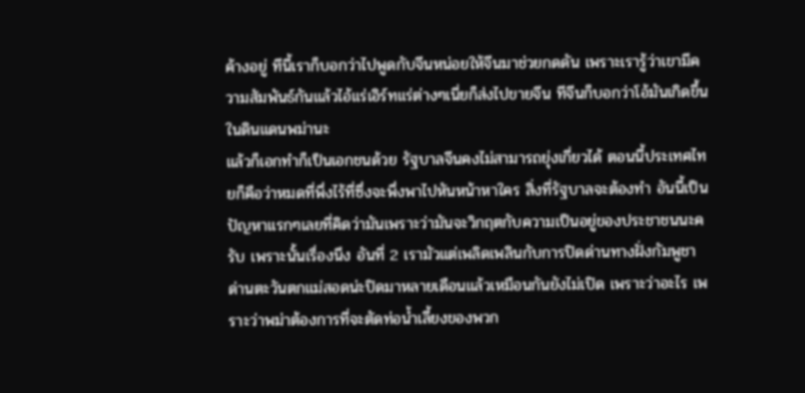ค้างอยู่ ทีนี้เราก็บอกว่าไปพูดกับจีนหน่อยให้จีนมาช่วยกดดัน เพราะเรารู้ว่าเขามีความสัมพันธ์กันแล้วไอ้แร่เอิร์ทแร่ต่างๆเนี่ยก็ส่งไปขายจีน ทีจีนก็บอกว่าโอ้มันเกิดขึ้นในดินแดนพม่านะ
แล้วก็เอกทำก็เป็นเอกชนด้วย รัฐบาลจีนคงไม่สามารถยุ่งเกี่ยวได้ ตอนนี้ประเทศไทยก็คือว่าหมดที่พึ่งไร้ที่ซึ่งจะพึ่งพาไปหันหน้าหาใคร สิ่งที่รัฐบาลจะต้องทำ อันนี้เป็นปัญหาแรกๆเลยที่คิดว่ามันเพราะว่ามันจะวิกฤตกับความเป็นอยู่ของประชาชนนะครับ เพราะนั้นเรื่องนึง อันที่ 2 เรามัวแต่เพลิดเพลินกับการปิดด่านทางฝั่งกัมพูชา ด่านตะวันตกแม่สอดน่ะปิดมาหลายเดือนแล้วเหมือนกันยังไม่เปิด เพราะว่าอะไร เพราะว่าพม่าต้องการที่จะตัดท่อน้ำเลี้ยงของพวก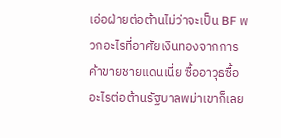เอ่อฝ่ายต่อต้านไม่ว่าจะเป็น BF พวกอะไรที่อาศัยเงินทองจากการค้าขายชายแดนเนี่ย ซื้ออาวุธซื้ออะไรต่อต้านรัฐบาลพม่าเขาก็เลย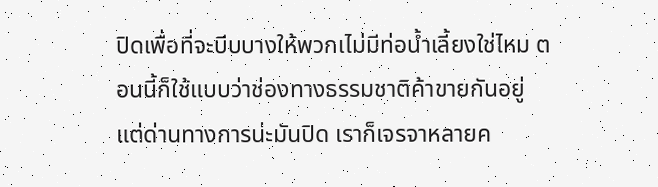ปิดเพื่อที่จะบีบบางให้พวกเไม่มีท่อน้ำเลี้ยงใช่ไหม ตอนนี้ก็ใช้แบบว่าช่องทางธรรมชาติค้าขายกันอยู่ แต่ด่านทางการน่ะมันปิด เราก็เจรจาหลายค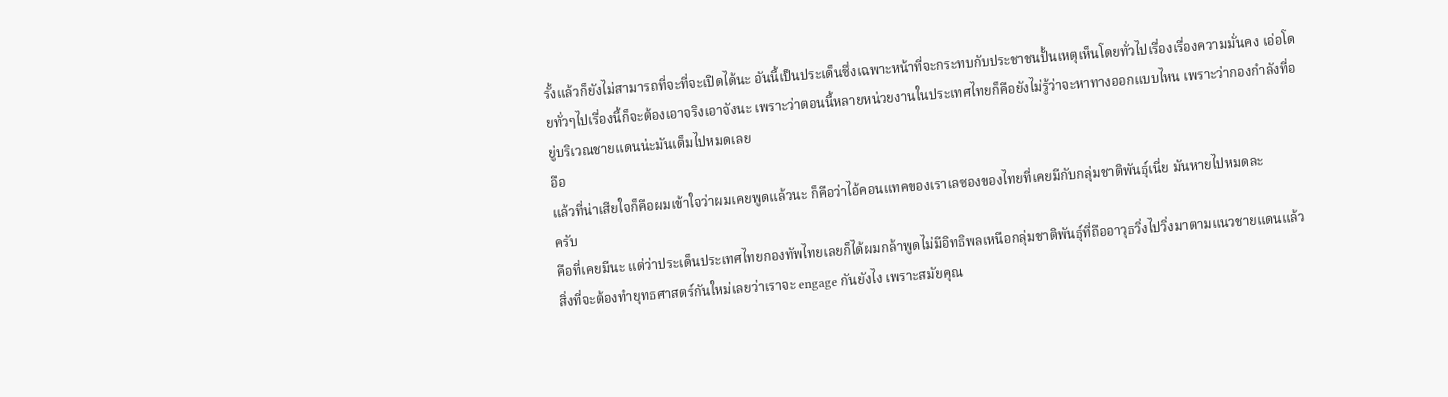รั้งแล้วก็ยังไม่สามารถที่จะที่จะเปิดได้นะ อันนี้เป็นประเด็นซึ่งเฉพาะหน้าที่จะกระทบกับประชาชนปั้นเหตุเห็นโดยทั่วไปเรื่องเรื่องความมั่นคง เอ่อโดยทั่วๆไปเรื่องนี้ก็จะต้องเอาจริงเอาจังนะ เพราะว่าตอนนี้หลายหน่วยงานในประเทศไทยก็คือยังไม่รู้ว่าจะหาทางออกแบบไหน เพราะว่ากองกำลังที่อยู่บริเวณชายแดนน่ะมันเต็มไปหมดเลย
อือ
แล้วที่น่าเสียใจก็คือผมเข้าใจว่าผมเคยพูดแล้วนะ ก็คือว่าไอ้คอนแทคของเราเลซองของไทยที่เคยมีกับกลุ่มชาติพันธุ์เนี่ย มันหายไปหมดละ
ครับ
คือที่เคยมีนะ แต่ว่าประเด็นประเทศไทยกองทัพไทยเลยก็ได้ผมกล้าพูดไม่มีอิทธิพลเหนือกลุ่มชาติพันธุ์ที่ถืออาวุธวิ่งไปวิ่งมาตามแนวชายแดนแล้ว สิ่งที่จะต้องทำยุทธศาสตร์กันใหม่เลยว่าเราจะ engage กันยังไง เพราะสมัยคุณ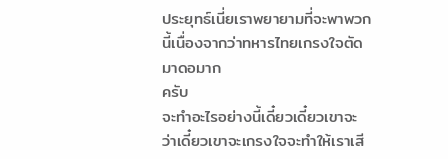ประยุทธ์เนี่ยเราพยายามที่จะพาพวกนี้เนื่องจากว่าทหารไทยเกรงใจตัดมาดอมาก
ครับ
จะทำอะไรอย่างนี้เดี๋ยวเดี๋ยวเขาจะว่าเดี๋ยวเขาจะเกรงใจจะทำให้เราเสี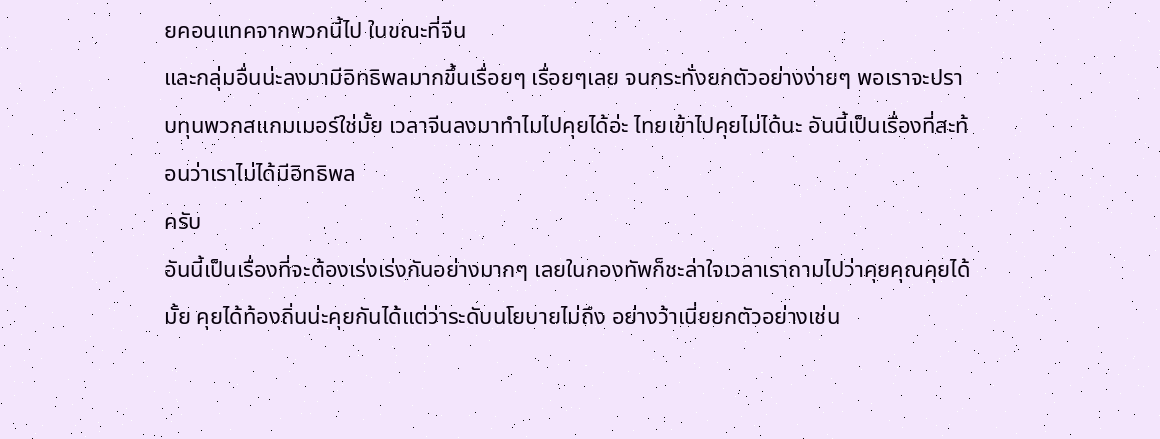ยคอนแทคจากพวกนี้ไป ในขณะที่จีน
และกลุ่มอื่นน่ะลงมามีอิทธิพลมากขึ้นเรื่อยๆ เรื่อยๆเลย จนกระทั่งยกตัวอย่างง่ายๆ พอเราจะปราบทุนพวกสแกมเมอร์ใช่มั้ย เวลาจีนลงมาทำไมไปคุยได้อ่ะ ไทยเข้าไปคุยไม่ได้นะ อันนี้เป็นเรื่องที่สะท้อนว่าเราไม่ได้มีอิทธิพล
ครับ
อันนี้เป็นเรื่องที่จะต้องเร่งเร่งกันอย่างมากๆ เลยในกองทัพก็ชะล่าใจเวลาเราถามไปว่าคุยคุณคุยได้มั้ย คุยได้ท้องถิ่นน่ะคุยกันได้แต่ว่าระดับนโยบายไม่ถึง อย่างว้าเนี่ยยกตัวอย่างเช่น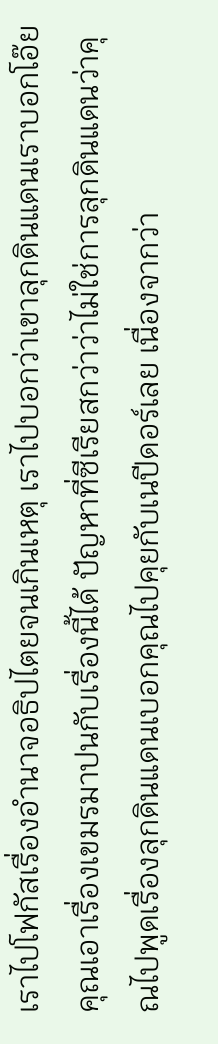เราไปโฟกัสเรื่องอำนาจอธิปไตยจนเกินเหตุ เราไปบอกว่าเขาลุกดินแดนเราบอกโอ๊ยคุณเอาเรื่องเขมรมาปนกับเรื่องนี้ได้ ปัญหาที่ซีเรียสกว่าว่าไม่ใช่การลุกดินแดนว่าคุณไปพูดเรื่องลุกดินแดนเบอกคุณไปคุยกับเนปีดอร์เลย เนื่องจากว่า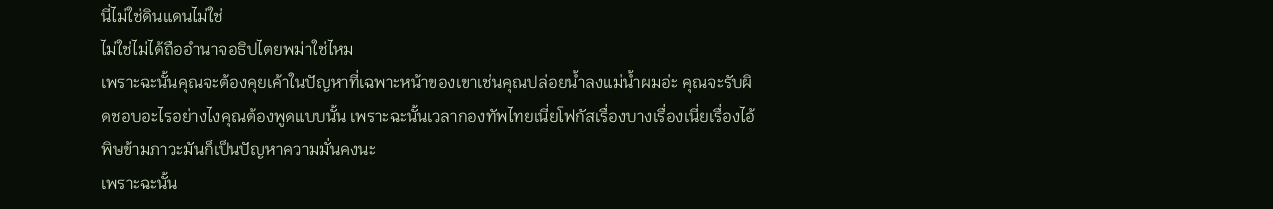นี่ไม่ใช่ดินแดนไม่ใช่
ไม่ใช่ไม่ได้ถืออำนาจอธิปไตยพม่าใช่ไหม
เพราะฉะนั้นคุณจะต้องคุยเค้าในปัญหาที่เฉพาะหน้าของเขาเช่นคุณปล่อยน้ำลงแม่น้ำผมอ่ะ คุณจะรับผิดชอบอะไรอย่างไงคุณต้องพูดแบบนั้น เพราะฉะนั้นเวลากองทัพไทยเนี่ยโฟกัสเรื่องบางเรื่องเนี่ยเรื่องไอ้พิษข้ามภาวะมันก็เป็นปัญหาความมั่นคงนะ
เพราะฉะนั้น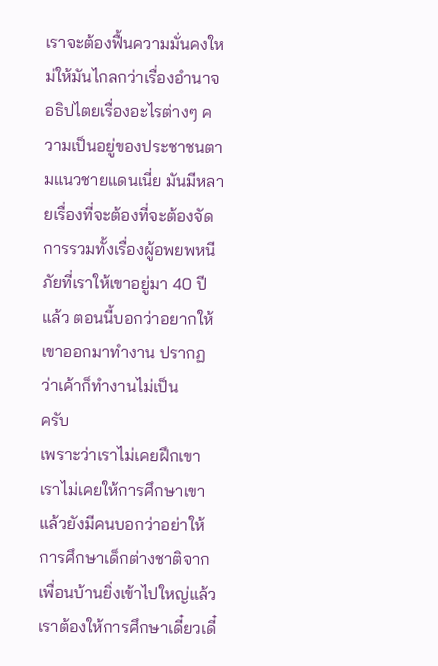เราจะต้องฟื้นความมั่นคงใหม่ให้มันไกลกว่าเรื่องอำนาจอธิปไตยเรื่องอะไรต่างๆ ความเป็นอยู่ของประชาชนตามแนวชายแดนเนี่ย มันมีหลายเรื่องที่จะต้องที่จะต้องจัดการรวมทั้งเรื่องผู้อพยพหนีภัยที่เราให้เขาอยู่มา 40 ปีแล้ว ตอนนี้บอกว่าอยากให้เขาออกมาทำงาน ปรากฏว่าเค้าก็ทำงานไม่เป็น
ครับ
เพราะว่าเราไม่เคยฝึกเขา เราไม่เคยให้การศึกษาเขาแล้วยังมีคนบอกว่าอย่าให้การศึกษาเด็กต่างชาติจากเพื่อนบ้านยิ่งเข้าไปใหญ่แล้วเราต้องให้การศึกษาเดี๋ยวเดี๋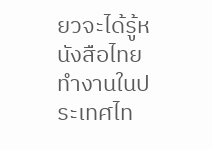ยวจะได้รู้หนังสือไทยทำงานในประเทศไท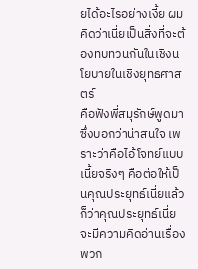ยได้อะไรอย่างเงี้ย ผมคิดว่าเนี่ยเป็นสิ่งที่จะต้องทบทวนกันในเชิงนโยบายในเชิงยุทธศาสตร์
คือฟังพี่สมุรักษ์พูดมาซึ่งบอกว่าน่าสนใจ เพราะว่าคือไอ้โจทย์แบบเนี้ยจริงๆ คือต่อให้เป็นคุณประยุทธ์เนี่ยแล้วก็ว่าคุณประยุทธ์เนี่ยจะมีความคิดอ่านเรื่องพวก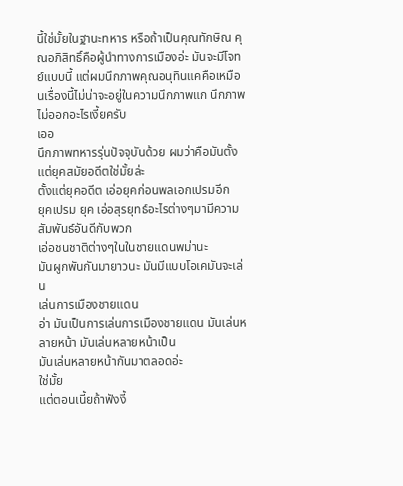นี้ใช่มั้ยในฐานะทหาร หรือถ้าเป็นคุณทักษิณ คุณอภิสิทธิ์คือผู้นำทางการเมืองอ่ะ มันจะมีโจทย์แบบนี้ แต่ผมนึกภาพคุณอนุทินแคคือเหมือนเรื่องนี้ไม่น่าจะอยู่ในความนึกภาพแก นึกภาพไม่ออกอะไรเงี้ยครับ
เออ
นึกภาพทหารรุ่นปัจจุบันด้วย ผมว่าคือมันตั้งแต่ยุคสมัยอดีตใช่มั้ยล่ะ
ตั้งแต่ยุคอดีต เอ่อยุคก่อนพลเอกเปรมอีก
ยุคเปรม ยุค เอ่อสุรยุทธ์อะไรต่างๆมามีความสัมพันธ์อันดีกับพวก
เอ่อชนชาติต่างๆในในชายแดนพม่านะ
มันผูกพันกันมายาวนะ มันมีแบบโอเคมันจะเล่น
เล่นการเมืองชายแดน
อ่า มันเป็นการเล่นการเมืองชายแดน มันเล่นหลายหน้า มันเล่นหลายหน้าเป็น
มันเล่นหลายหน้ากันมาตลอดอ่ะ
ใช่มั้ย
แต่ตอนเนี้ยถ้าฟังงี้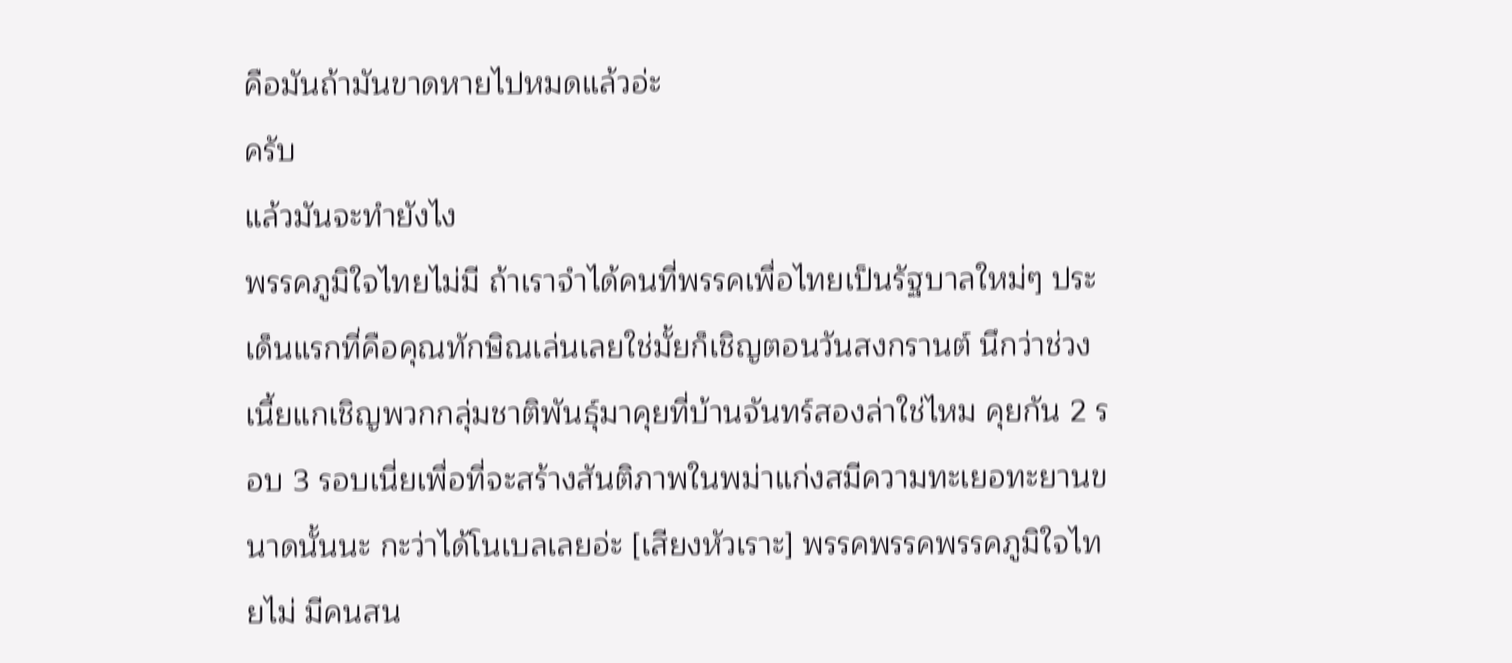คือมันถ้ามันขาดหายไปหมดแล้วอ่ะ
ครับ
แล้วมันจะทำยังไง
พรรคภูมิใจไทยไม่มี ถ้าเราจำได้คนที่พรรคเพื่อไทยเป็นรัฐบาลใหม่ๆ ประเด็นแรกที่คือคุณทักษิณเล่นเลยใช่มั้ยก็เชิญตอนวันสงกรานต์ นึกว่าช่วงเนี้ยแกเชิญพวกกลุ่มชาติพันธุ์มาคุยที่บ้านจันทร์สองล่าใช่ไหม คุยกัน 2 รอบ 3 รอบเนี่ยเพื่อที่จะสร้างสันติภาพในพม่าแก่งสมีความทะเยอทะยานขนาดนั้นนะ กะว่าได้โนเบลเลยอ่ะ [เสียงหัวเราะ] พรรคพรรคพรรคภูมิใจไทยไม่ มีคนสน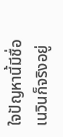ใจปัญหานี้มีชื่อเนวินก็จริงอยู่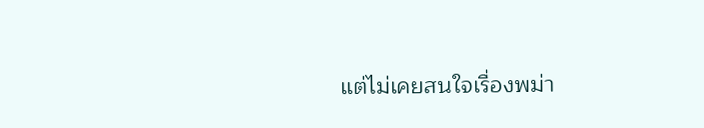แต่ไม่เคยสนใจเรื่องพม่า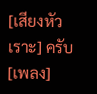[เสียงหัวเราะ] ครับ [เพลง]